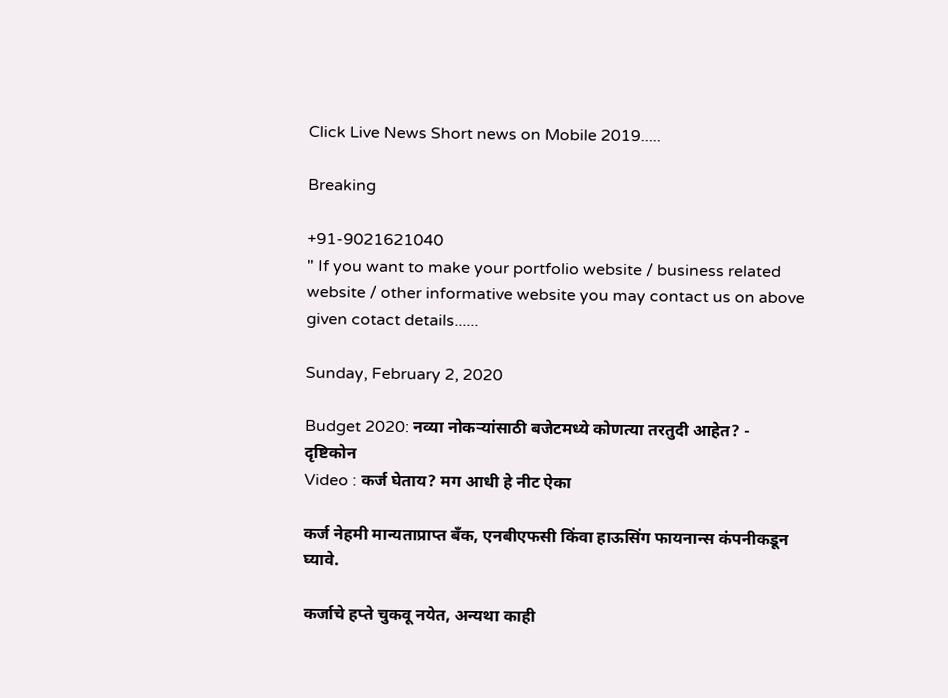Click Live News Short news on Mobile 2019.....

Breaking

+91-9021621040
" If you want to make your portfolio website / business related website / other informative website you may contact us on above given cotact details......

Sunday, February 2, 2020

Budget 2020: नव्या नोकऱ्यांसाठी बजेटमध्ये कोणत्या तरतुदी आहेत? - दृष्टिकोन
Video : कर्ज घेताय? मग आधी हे नीट ऐका

कर्ज नेहमी मान्यताप्राप्त बॅंक, एनबीएफसी किंवा हाऊसिंग फायनान्स कंपनीकडून घ्यावे.

कर्जाचे हप्ते चुकवू नयेत, अन्यथा काही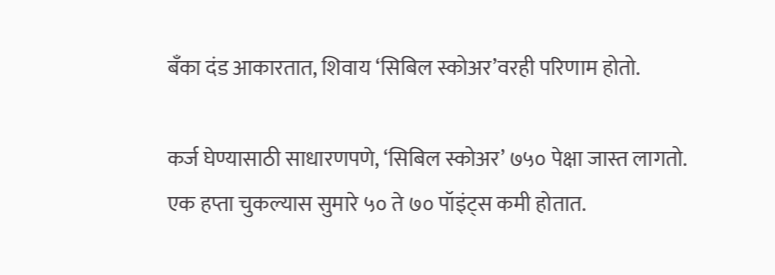बॅंका दंड आकारतात, शिवाय ‘सिबिल स्कोअर’वरही परिणाम होतो.

कर्ज घेण्यासाठी साधारणपणे, ‘सिबिल स्कोअर’ ७५० पेक्षा जास्त लागतो. एक हप्ता चुकल्यास सुमारे ५० ते ७० पॉइंट्‌स कमी होतात.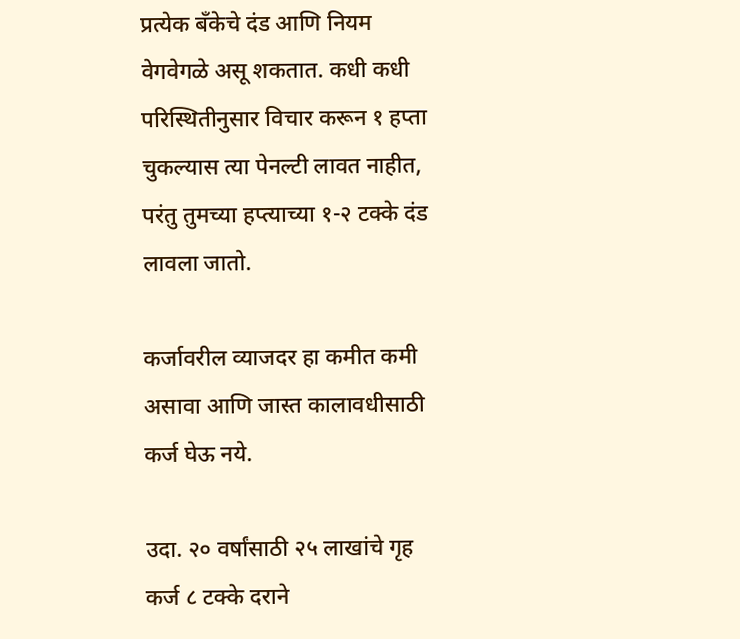प्रत्येक बॅंकेचे दंड आणि नियम वेगवेगळे असू शकतात. कधी कधी परिस्थितीनुसार विचार करून १ हप्ता चुकल्यास त्या पेनल्टी लावत नाहीत, परंतु तुमच्या हप्त्याच्या १-२ टक्के दंड लावला जातो.

कर्जावरील व्याजदर हा कमीत कमी असावा आणि जास्त कालावधीसाठी कर्ज घेऊ नये.

उदा. २० वर्षांसाठी २५ लाखांचे गृह कर्ज ८ टक्के दराने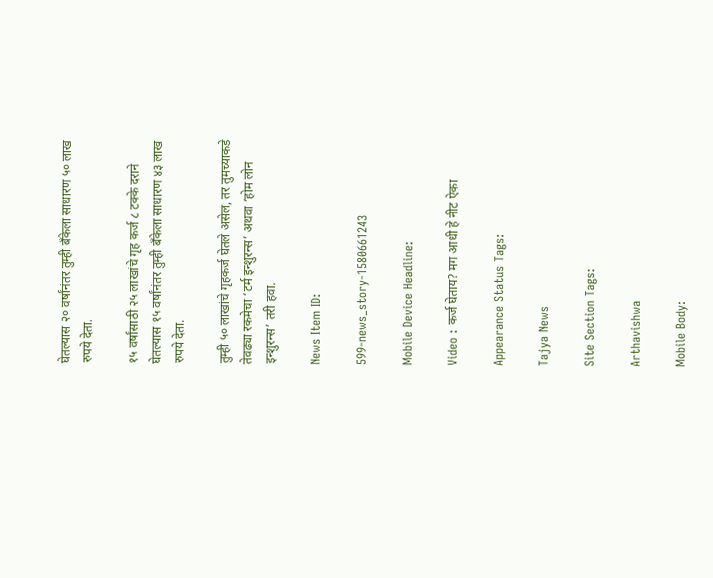घेतल्यास २० वर्षांनंतर तुम्ही बॅंकेला साधारण ५० लाख रुपये देता.

१५ वर्षांसाठी २५ लाखांचे गृह कर्ज ८ टक्के दराने घेतल्यास १५ वर्षांनंतर तुम्ही बॅंकेला साधारण ४३ लाख रुपये देता.

तुम्ही ५० लाखांचे गृहकर्ज घेतले असेल, तर तुमच्याकडे तेवढ्या रकमेचा ‘टर्म इन्शुरन्स’ अथवा ‘होम लोन इन्शुरन्स’ तरी हवा.

News Item ID:

599-news_story-1580661243

Mobile Device Headline:

Video : कर्ज घेताय? मग आधी हे नीट ऐका

Appearance Status Tags:

Tajya News

Site Section Tags:

Arthavishwa

Mobile Body: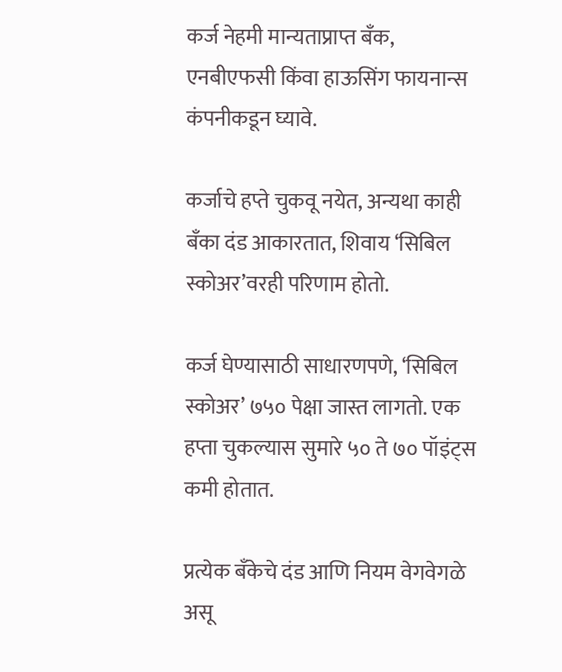कर्ज नेहमी मान्यताप्राप्त बॅंक, एनबीएफसी किंवा हाऊसिंग फायनान्स कंपनीकडून घ्यावे.

कर्जाचे हप्ते चुकवू नयेत, अन्यथा काही बॅंका दंड आकारतात, शिवाय ‘सिबिल स्कोअर’वरही परिणाम होतो.

कर्ज घेण्यासाठी साधारणपणे, ‘सिबिल स्कोअर’ ७५० पेक्षा जास्त लागतो. एक हप्ता चुकल्यास सुमारे ५० ते ७० पॉइंट्‌स कमी होतात.

प्रत्येक बॅंकेचे दंड आणि नियम वेगवेगळे असू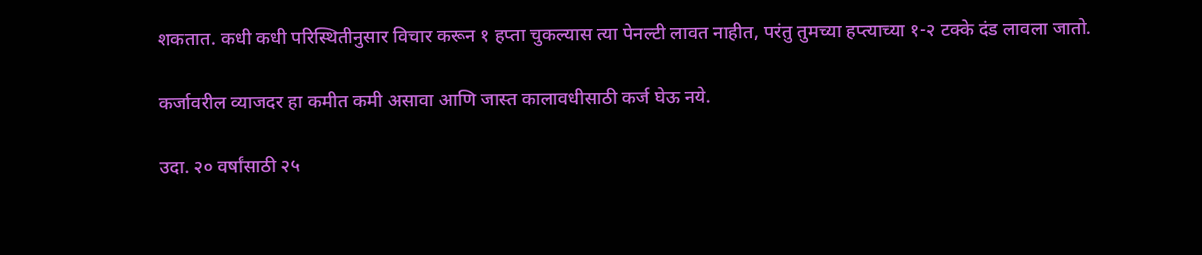शकतात. कधी कधी परिस्थितीनुसार विचार करून १ हप्ता चुकल्यास त्या पेनल्टी लावत नाहीत, परंतु तुमच्या हप्त्याच्या १-२ टक्के दंड लावला जातो.

कर्जावरील व्याजदर हा कमीत कमी असावा आणि जास्त कालावधीसाठी कर्ज घेऊ नये.

उदा. २० वर्षांसाठी २५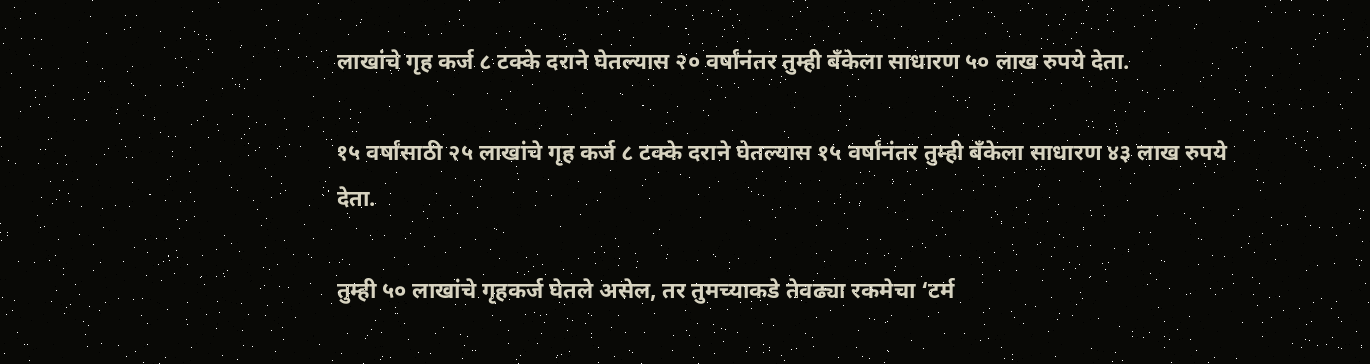लाखांचे गृह कर्ज ८ टक्के दराने घेतल्यास २० वर्षांनंतर तुम्ही बॅंकेला साधारण ५० लाख रुपये देता.

१५ वर्षांसाठी २५ लाखांचे गृह कर्ज ८ टक्के दराने घेतल्यास १५ वर्षांनंतर तुम्ही बॅंकेला साधारण ४३ लाख रुपये देता.

तुम्ही ५० लाखांचे गृहकर्ज घेतले असेल, तर तुमच्याकडे तेवढ्या रकमेचा ‘टर्म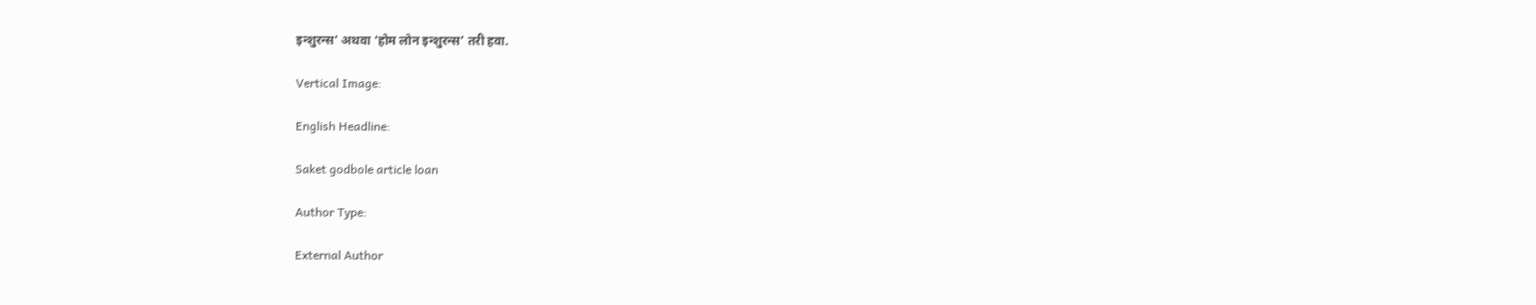इन्शुरन्स’ अथवा ‘होम लोन इन्शुरन्स’ तरी हवा.

Vertical Image:

English Headline:

Saket godbole article loan

Author Type:

External Author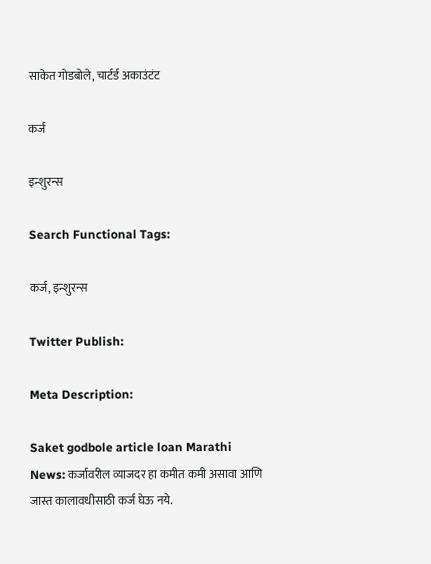साकेत गोडबोले, चार्टर्ड अकाउंटंट

कर्ज

इन्शुरन्स

Search Functional Tags:

कर्ज, इन्शुरन्स

Twitter Publish:

Meta Description:

Saket godbole article loan Marathi News: कर्जावरील व्याजदर हा कमीत कमी असावा आणि जास्त कालावधीसाठी कर्ज घेऊ नये.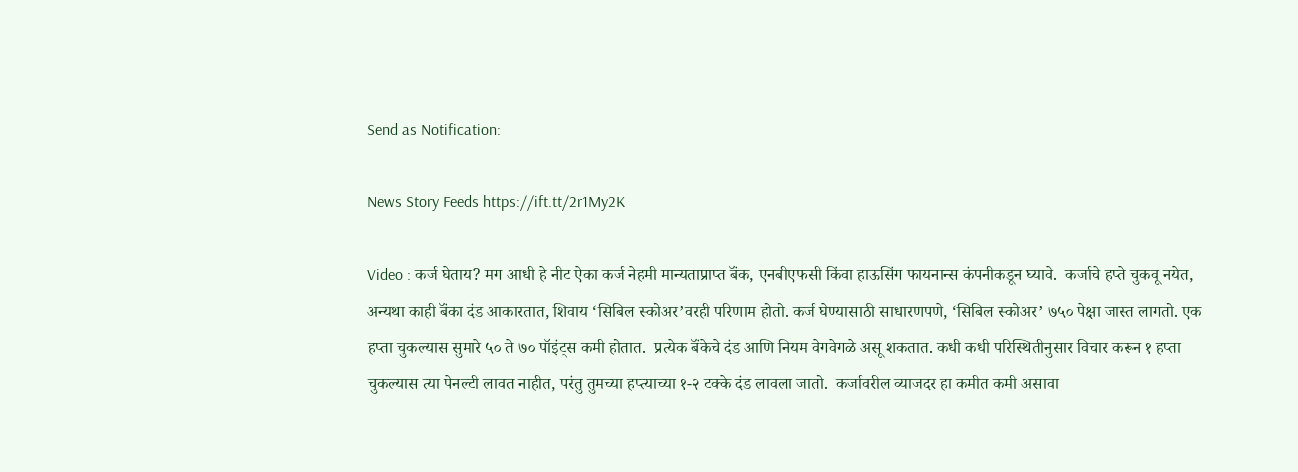Send as Notification:

News Story Feeds https://ift.tt/2r1My2K

Video : कर्ज घेताय? मग आधी हे नीट ऐका कर्ज नेहमी मान्यताप्राप्त बॅंक, एनबीएफसी किंवा हाऊसिंग फायनान्स कंपनीकडून घ्यावे.  कर्जाचे हप्ते चुकवू नयेत, अन्यथा काही बॅंका दंड आकारतात, शिवाय ‘सिबिल स्कोअर’वरही परिणाम होतो. कर्ज घेण्यासाठी साधारणपणे, ‘सिबिल स्कोअर’ ७५० पेक्षा जास्त लागतो. एक हप्ता चुकल्यास सुमारे ५० ते ७० पॉइंट्‌स कमी होतात.  प्रत्येक बॅंकेचे दंड आणि नियम वेगवेगळे असू शकतात. कधी कधी परिस्थितीनुसार विचार करून १ हप्ता चुकल्यास त्या पेनल्टी लावत नाहीत, परंतु तुमच्या हप्त्याच्या १-२ टक्के दंड लावला जातो.  कर्जावरील व्याजदर हा कमीत कमी असावा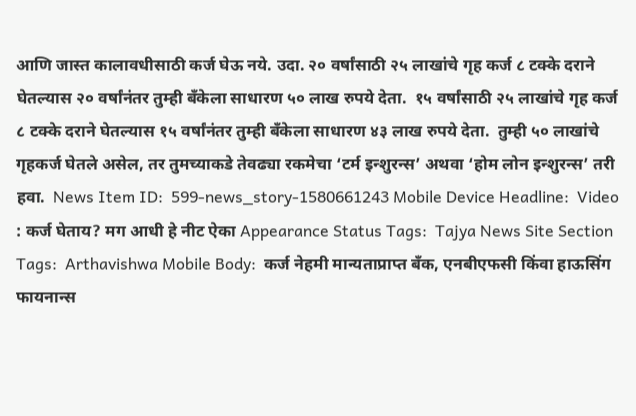आणि जास्त कालावधीसाठी कर्ज घेऊ नये. उदा. २० वर्षांसाठी २५ लाखांचे गृह कर्ज ८ टक्के दराने घेतल्यास २० वर्षांनंतर तुम्ही बॅंकेला साधारण ५० लाख रुपये देता.  १५ वर्षांसाठी २५ लाखांचे गृह कर्ज ८ टक्के दराने घेतल्यास १५ वर्षांनंतर तुम्ही बॅंकेला साधारण ४३ लाख रुपये देता.  तुम्ही ५० लाखांचे गृहकर्ज घेतले असेल, तर तुमच्याकडे तेवढ्या रकमेचा ‘टर्म इन्शुरन्स’ अथवा ‘होम लोन इन्शुरन्स’ तरी हवा.  News Item ID:  599-news_story-1580661243 Mobile Device Headline:  Video : कर्ज घेताय? मग आधी हे नीट ऐका Appearance Status Tags:  Tajya News Site Section Tags:  Arthavishwa Mobile Body:  कर्ज नेहमी मान्यताप्राप्त बॅंक, एनबीएफसी किंवा हाऊसिंग फायनान्स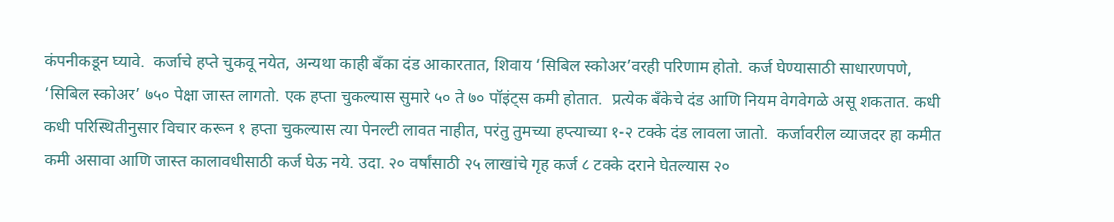कंपनीकडून घ्यावे.  कर्जाचे हप्ते चुकवू नयेत, अन्यथा काही बॅंका दंड आकारतात, शिवाय ‘सिबिल स्कोअर’वरही परिणाम होतो. कर्ज घेण्यासाठी साधारणपणे, ‘सिबिल स्कोअर’ ७५० पेक्षा जास्त लागतो. एक हप्ता चुकल्यास सुमारे ५० ते ७० पॉइंट्‌स कमी होतात.  प्रत्येक बॅंकेचे दंड आणि नियम वेगवेगळे असू शकतात. कधी कधी परिस्थितीनुसार विचार करून १ हप्ता चुकल्यास त्या पेनल्टी लावत नाहीत, परंतु तुमच्या हप्त्याच्या १-२ टक्के दंड लावला जातो.  कर्जावरील व्याजदर हा कमीत कमी असावा आणि जास्त कालावधीसाठी कर्ज घेऊ नये. उदा. २० वर्षांसाठी २५ लाखांचे गृह कर्ज ८ टक्के दराने घेतल्यास २०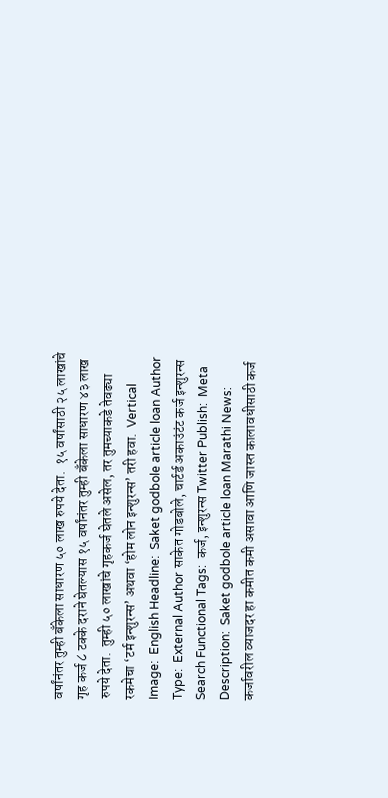वर्षांनंतर तुम्ही बॅंकेला साधारण ५० लाख रुपये देता.  १५ वर्षांसाठी २५ लाखांचे गृह कर्ज ८ टक्के दराने घेतल्यास १५ वर्षांनंतर तुम्ही बॅंकेला साधारण ४३ लाख रुपये देता.  तुम्ही ५० लाखांचे गृहकर्ज घेतले असेल, तर तुमच्याकडे तेवढ्या रकमेचा ‘टर्म इन्शुरन्स’ अथवा ‘होम लोन इन्शुरन्स’ तरी हवा.  Vertical Image:  English Headline:  Saket godbole article loan Author Type:  External Author साकेत गोडबोले, चार्टर्ड अकाउंटंट कर्ज इन्शुरन्स Search Functional Tags:  कर्ज, इन्शुरन्स Twitter Publish:  Meta Description:  Saket godbole article loan Marathi News: कर्जावरील व्याजदर हा कमीत कमी असावा आणि जास्त कालावधीसाठी कर्ज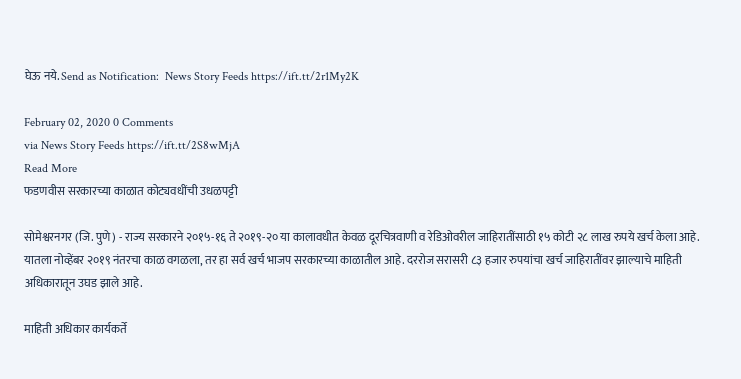घेऊ नये. Send as Notification:  News Story Feeds https://ift.tt/2r1My2K

February 02, 2020 0 Comments
via News Story Feeds https://ift.tt/2S8wMjA
Read More
फडणवीस सरकारच्या काळात कोट्यवधींची उधळपट्टी

सोमेश्वरनगर (जि. पुणे) - राज्य सरकारने २०१५-१६ ते २०१९-२० या कालावधीत केवळ दूरचित्रवाणी व रेडिओवरील जाहिरातींसाठी १५ कोटी २८ लाख रुपये खर्च केला आहे. यातला नोव्हेंबर २०१९ नंतरचा काळ वगळला, तर हा सर्व खर्च भाजप सरकारच्या काळातील आहे. दररोज सरासरी ८३ हजार रुपयांचा खर्च जाहिरातींवर झाल्याचे माहिती अधिकारातून उघड झाले आहे.

माहिती अधिकार कार्यकर्ते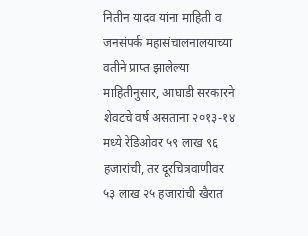नितीन यादव यांना माहिती व जनसंपर्क महासंचालनालयाच्या वतीने प्राप्त झालेल्या माहितीनुसार, आघाडी सरकारने शेवटचे वर्ष असताना २०१३-१४ मध्ये रेडिओवर ५९ लाख ९६ हजारांची, तर दूरचित्रवाणीवर ५३ लाख २५ हजारांची खैरात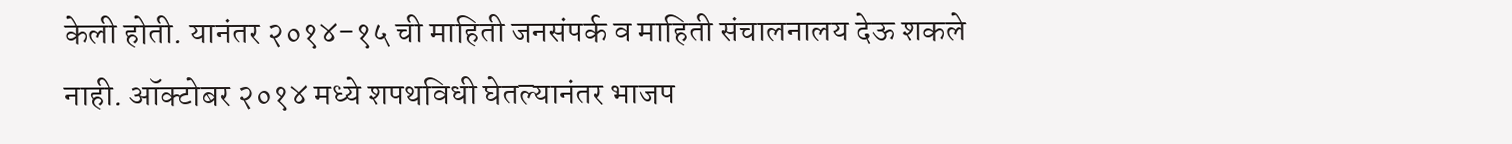केली होती. यानंतर २०१४-१५ ची माहिती जनसंपर्क व माहिती संचालनालय देऊ शकले नाही. ऑक्‍टोबर २०१४ मध्ये शपथविधी घेतल्यानंतर भाजप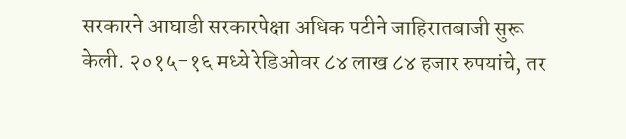सरकारने आघाडी सरकारपेक्षा अधिक पटीने जाहिरातबाजी सुरू केली. २०१५-१६ मध्ये रेडिओवर ८४ लाख ८४ हजार रुपयांचे, तर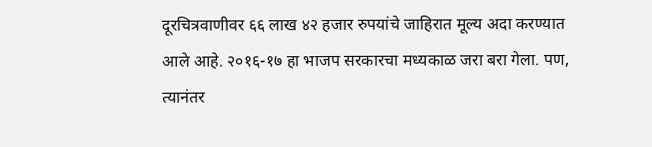दूरचित्रवाणीवर ६६ लाख ४२ हजार रुपयांचे जाहिरात मूल्य अदा करण्यात आले आहे. २०१६-१७ हा भाजप सरकारचा मध्यकाळ जरा बरा गेला. पण, त्यानंतर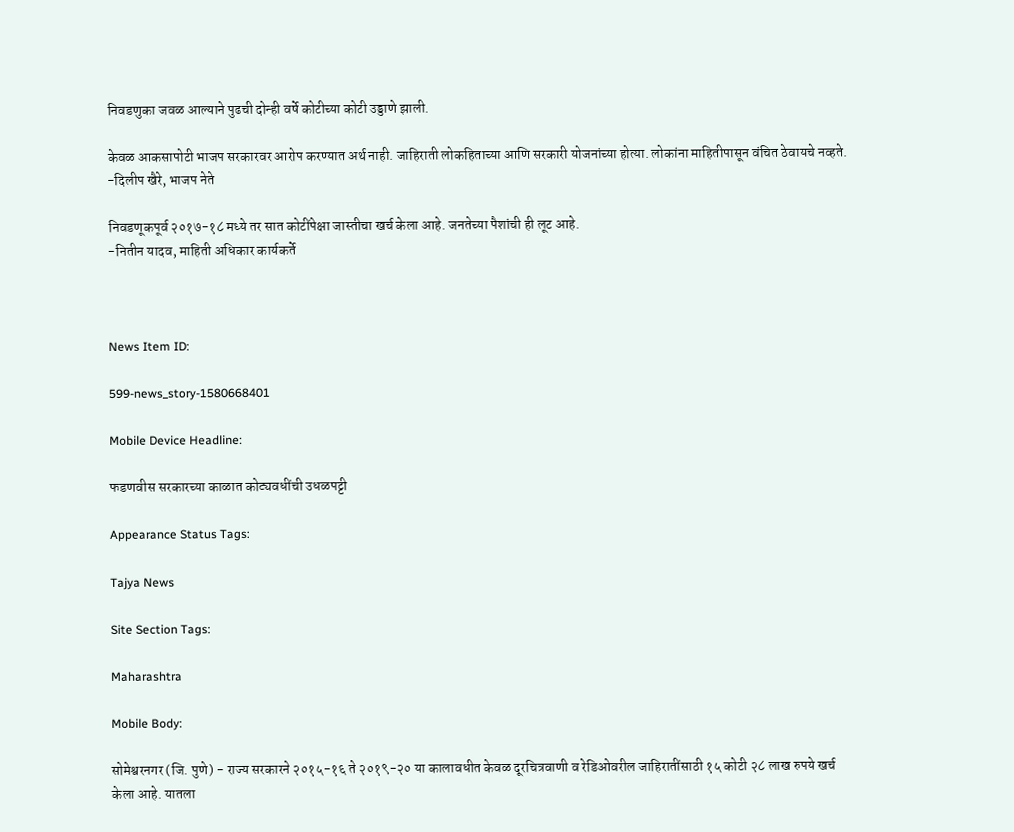निवडणुका जवळ आल्याने पुढची दोन्ही वर्षे कोटीच्या कोटी उड्डाणे झाली.

केवळ आकसापोटी भाजप सरकारवर आरोप करण्यात अर्थ नाही. जाहिराती लोकहिताच्या आणि सरकारी योजनांच्या होत्या. लोकांना माहितीपासून वंचित ठेवायचे नव्हते.
-दिलीप खैरे, भाजप नेते

निवडणूकपूर्व २०१७-१८ मध्ये तर सात कोटींपेक्षा जास्तीचा खर्च केला आहे. जनतेच्या पैशांची ही लूट आहे.
-नितीन यादव, माहिती अधिकार कार्यकर्ते



News Item ID:

599-news_story-1580668401

Mobile Device Headline:

फडणवीस सरकारच्या काळात कोट्यवधींची उधळपट्टी

Appearance Status Tags:

Tajya News

Site Section Tags:

Maharashtra

Mobile Body:

सोमेश्वरनगर (जि. पुणे) - राज्य सरकारने २०१५-१६ ते २०१९-२० या कालावधीत केवळ दूरचित्रवाणी व रेडिओवरील जाहिरातींसाठी १५ कोटी २८ लाख रुपये खर्च केला आहे. यातला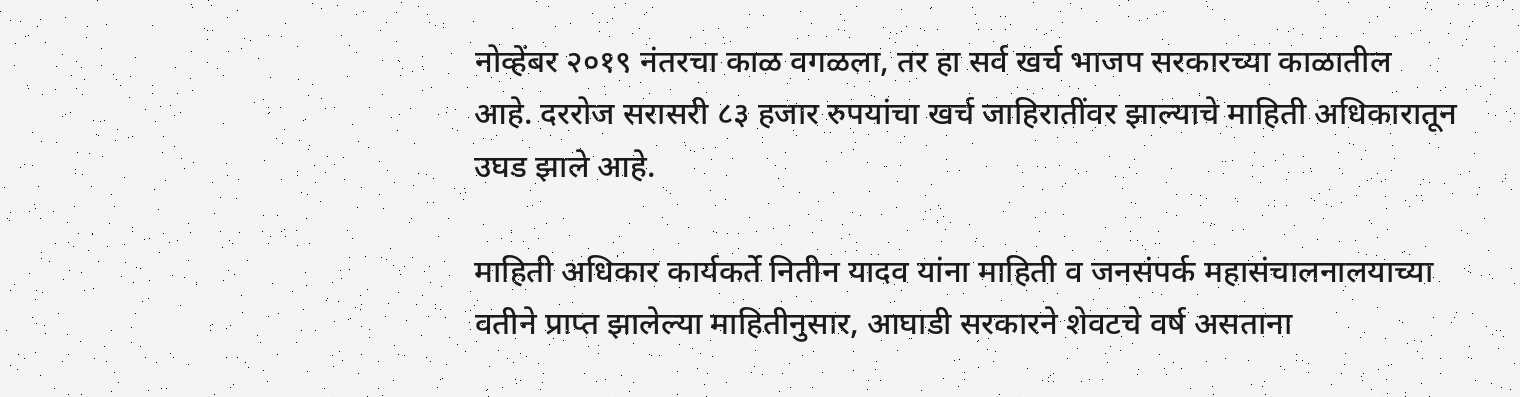नोव्हेंबर २०१९ नंतरचा काळ वगळला, तर हा सर्व खर्च भाजप सरकारच्या काळातील आहे. दररोज सरासरी ८३ हजार रुपयांचा खर्च जाहिरातींवर झाल्याचे माहिती अधिकारातून उघड झाले आहे.

माहिती अधिकार कार्यकर्ते नितीन यादव यांना माहिती व जनसंपर्क महासंचालनालयाच्या वतीने प्राप्त झालेल्या माहितीनुसार, आघाडी सरकारने शेवटचे वर्ष असताना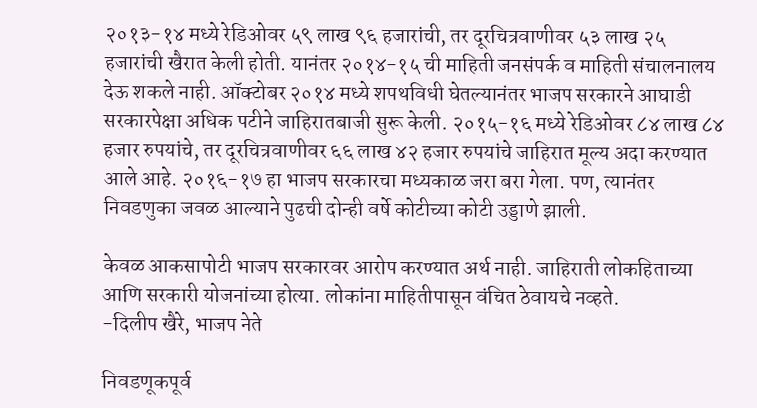२०१३-१४ मध्ये रेडिओवर ५९ लाख ९६ हजारांची, तर दूरचित्रवाणीवर ५३ लाख २५ हजारांची खैरात केली होती. यानंतर २०१४-१५ ची माहिती जनसंपर्क व माहिती संचालनालय देऊ शकले नाही. ऑक्‍टोबर २०१४ मध्ये शपथविधी घेतल्यानंतर भाजप सरकारने आघाडी सरकारपेक्षा अधिक पटीने जाहिरातबाजी सुरू केली. २०१५-१६ मध्ये रेडिओवर ८४ लाख ८४ हजार रुपयांचे, तर दूरचित्रवाणीवर ६६ लाख ४२ हजार रुपयांचे जाहिरात मूल्य अदा करण्यात आले आहे. २०१६-१७ हा भाजप सरकारचा मध्यकाळ जरा बरा गेला. पण, त्यानंतर निवडणुका जवळ आल्याने पुढची दोन्ही वर्षे कोटीच्या कोटी उड्डाणे झाली.

केवळ आकसापोटी भाजप सरकारवर आरोप करण्यात अर्थ नाही. जाहिराती लोकहिताच्या आणि सरकारी योजनांच्या होत्या. लोकांना माहितीपासून वंचित ठेवायचे नव्हते.
-दिलीप खैरे, भाजप नेते

निवडणूकपूर्व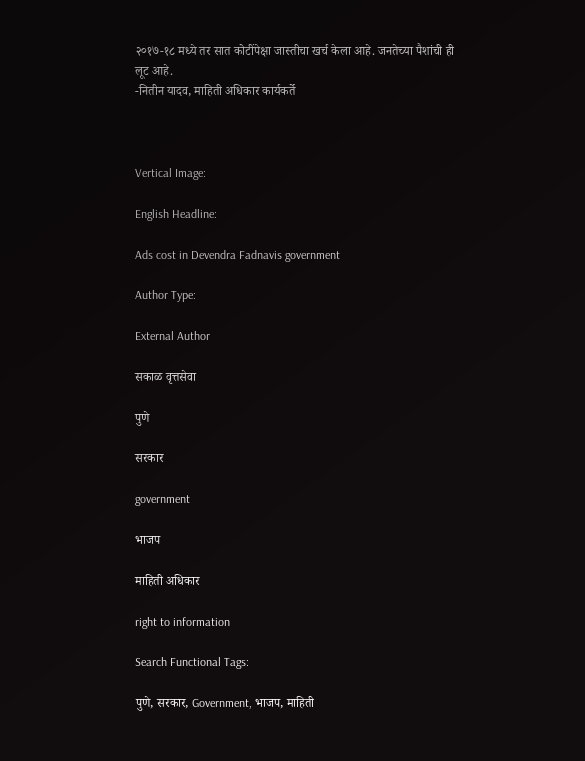२०१७-१८ मध्ये तर सात कोटींपेक्षा जास्तीचा खर्च केला आहे. जनतेच्या पैशांची ही लूट आहे.
-नितीन यादव, माहिती अधिकार कार्यकर्ते



Vertical Image:

English Headline:

Ads cost in Devendra Fadnavis government

Author Type:

External Author

सकाळ वृत्तसेवा

पुणे

सरकार

government

भाजप

माहिती अधिकार

right to information

Search Functional Tags:

पुणे, सरकार, Government, भाजप, माहिती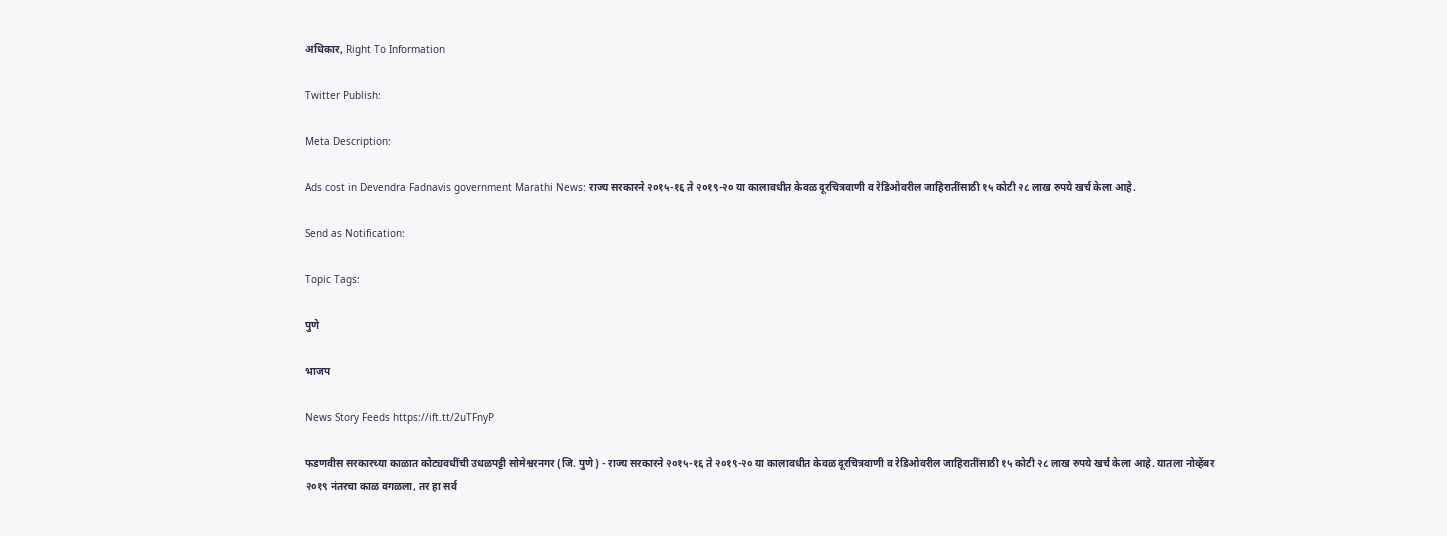अधिकार, Right To Information

Twitter Publish:

Meta Description:

Ads cost in Devendra Fadnavis government Marathi News: राज्य सरकारने २०१५-१६ ते २०१९-२० या कालावधीत केवळ दूरचित्रवाणी व रेडिओवरील जाहिरातींसाठी १५ कोटी २८ लाख रुपये खर्च केला आहे.

Send as Notification:

Topic Tags:

पुणे

भाजप

News Story Feeds https://ift.tt/2uTFnyP

फडणवीस सरकारच्या काळात कोट्यवधींची उधळपट्टी सोमेश्वरनगर (जि. पुणे) - राज्य सरकारने २०१५-१६ ते २०१९-२० या कालावधीत केवळ दूरचित्रवाणी व रेडिओवरील जाहिरातींसाठी १५ कोटी २८ लाख रुपये खर्च केला आहे. यातला नोव्हेंबर २०१९ नंतरचा काळ वगळला, तर हा सर्व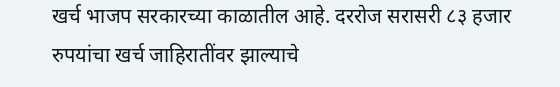खर्च भाजप सरकारच्या काळातील आहे. दररोज सरासरी ८३ हजार रुपयांचा खर्च जाहिरातींवर झाल्याचे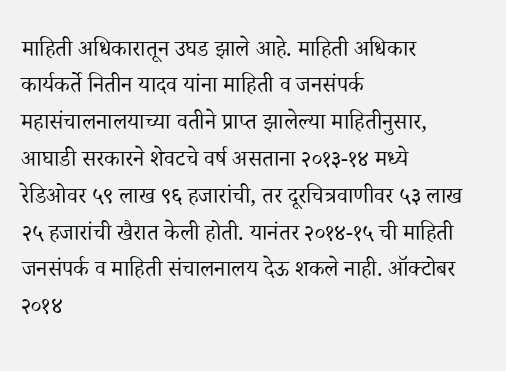माहिती अधिकारातून उघड झाले आहे. माहिती अधिकार कार्यकर्ते नितीन यादव यांना माहिती व जनसंपर्क महासंचालनालयाच्या वतीने प्राप्त झालेल्या माहितीनुसार, आघाडी सरकारने शेवटचे वर्ष असताना २०१३-१४ मध्ये रेडिओवर ५९ लाख ९६ हजारांची, तर दूरचित्रवाणीवर ५३ लाख २५ हजारांची खैरात केली होती. यानंतर २०१४-१५ ची माहिती जनसंपर्क व माहिती संचालनालय देऊ शकले नाही. ऑक्‍टोबर २०१४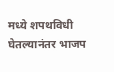मध्ये शपथविधी घेतल्यानंतर भाजप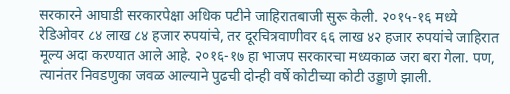सरकारने आघाडी सरकारपेक्षा अधिक पटीने जाहिरातबाजी सुरू केली. २०१५-१६ मध्ये रेडिओवर ८४ लाख ८४ हजार रुपयांचे, तर दूरचित्रवाणीवर ६६ लाख ४२ हजार रुपयांचे जाहिरात मूल्य अदा करण्यात आले आहे. २०१६-१७ हा भाजप सरकारचा मध्यकाळ जरा बरा गेला. पण, त्यानंतर निवडणुका जवळ आल्याने पुढची दोन्ही वर्षे कोटीच्या कोटी उड्डाणे झाली.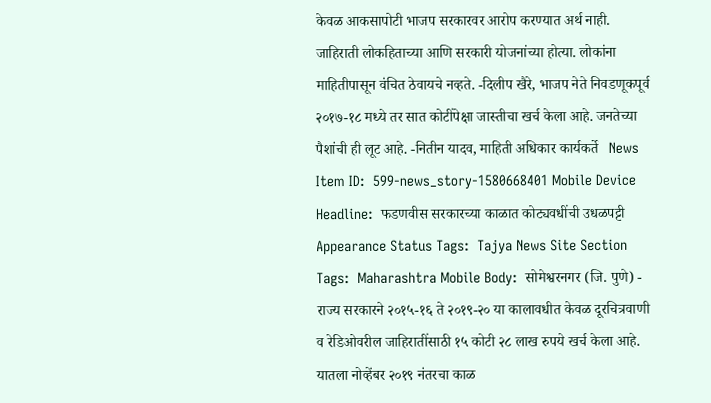केवळ आकसापोटी भाजप सरकारवर आरोप करण्यात अर्थ नाही. जाहिराती लोकहिताच्या आणि सरकारी योजनांच्या होत्या. लोकांना माहितीपासून वंचित ठेवायचे नव्हते. -दिलीप खैरे, भाजप नेते निवडणूकपूर्व २०१७-१८ मध्ये तर सात कोटींपेक्षा जास्तीचा खर्च केला आहे. जनतेच्या पैशांची ही लूट आहे. -नितीन यादव, माहिती अधिकार कार्यकर्ते   News Item ID:  599-news_story-1580668401 Mobile Device Headline:  फडणवीस सरकारच्या काळात कोट्यवधींची उधळपट्टी Appearance Status Tags:  Tajya News Site Section Tags:  Maharashtra Mobile Body:  सोमेश्वरनगर (जि. पुणे) - राज्य सरकारने २०१५-१६ ते २०१९-२० या कालावधीत केवळ दूरचित्रवाणी व रेडिओवरील जाहिरातींसाठी १५ कोटी २८ लाख रुपये खर्च केला आहे. यातला नोव्हेंबर २०१९ नंतरचा काळ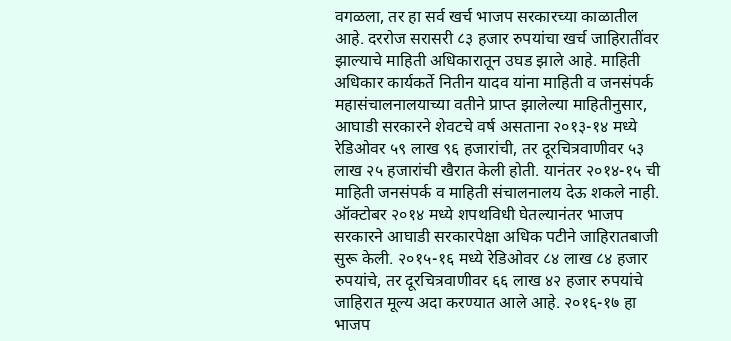वगळला, तर हा सर्व खर्च भाजप सरकारच्या काळातील आहे. दररोज सरासरी ८३ हजार रुपयांचा खर्च जाहिरातींवर झाल्याचे माहिती अधिकारातून उघड झाले आहे. माहिती अधिकार कार्यकर्ते नितीन यादव यांना माहिती व जनसंपर्क महासंचालनालयाच्या वतीने प्राप्त झालेल्या माहितीनुसार, आघाडी सरकारने शेवटचे वर्ष असताना २०१३-१४ मध्ये रेडिओवर ५९ लाख ९६ हजारांची, तर दूरचित्रवाणीवर ५३ लाख २५ हजारांची खैरात केली होती. यानंतर २०१४-१५ ची माहिती जनसंपर्क व माहिती संचालनालय देऊ शकले नाही. ऑक्‍टोबर २०१४ मध्ये शपथविधी घेतल्यानंतर भाजप सरकारने आघाडी सरकारपेक्षा अधिक पटीने जाहिरातबाजी सुरू केली. २०१५-१६ मध्ये रेडिओवर ८४ लाख ८४ हजार रुपयांचे, तर दूरचित्रवाणीवर ६६ लाख ४२ हजार रुपयांचे जाहिरात मूल्य अदा करण्यात आले आहे. २०१६-१७ हा भाजप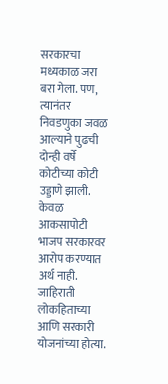सरकारचा मध्यकाळ जरा बरा गेला. पण, त्यानंतर निवडणुका जवळ आल्याने पुढची दोन्ही वर्षे कोटीच्या कोटी उड्डाणे झाली.  केवळ आकसापोटी भाजप सरकारवर आरोप करण्यात अर्थ नाही. जाहिराती लोकहिताच्या आणि सरकारी योजनांच्या होत्या.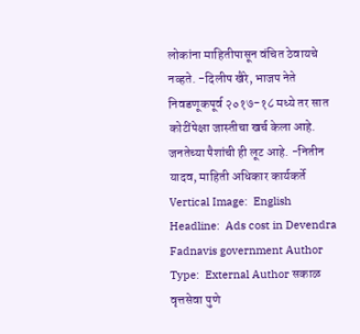लोकांना माहितीपासून वंचित ठेवायचे नव्हते. -दिलीप खैरे, भाजप नेते निवडणूकपूर्व २०१७-१८ मध्ये तर सात कोटींपेक्षा जास्तीचा खर्च केला आहे. जनतेच्या पैशांची ही लूट आहे. -नितीन यादव, माहिती अधिकार कार्यकर्ते   Vertical Image:  English Headline:  Ads cost in Devendra Fadnavis government Author Type:  External Author सकाळ वृत्तसेवा पुणे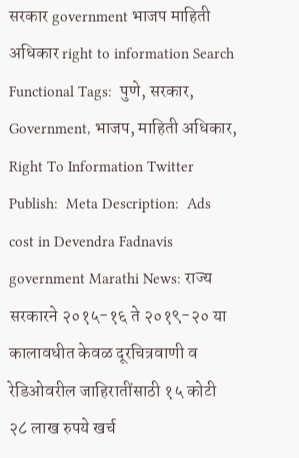सरकार government भाजप माहिती अधिकार right to information Search Functional Tags:  पुणे, सरकार, Government, भाजप, माहिती अधिकार, Right To Information Twitter Publish:  Meta Description:  Ads cost in Devendra Fadnavis government Marathi News: राज्य सरकारने २०१५-१६ ते २०१९-२० या कालावधीत केवळ दूरचित्रवाणी व रेडिओवरील जाहिरातींसाठी १५ कोटी २८ लाख रुपये खर्च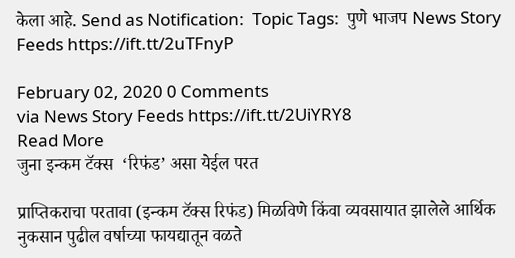केला आहे. Send as Notification:  Topic Tags:  पुणे भाजप News Story Feeds https://ift.tt/2uTFnyP

February 02, 2020 0 Comments
via News Story Feeds https://ift.tt/2UiYRY8
Read More
जुना इन्कम टॅक्‍स  ‘रिफंड’ असा येईल परत

प्राप्तिकराचा परतावा (इन्कम टॅक्‍स रिफंड) मिळविणे किंवा व्यवसायात झालेले आर्थिक नुकसान पुढील वर्षाच्या फायद्यातून वळते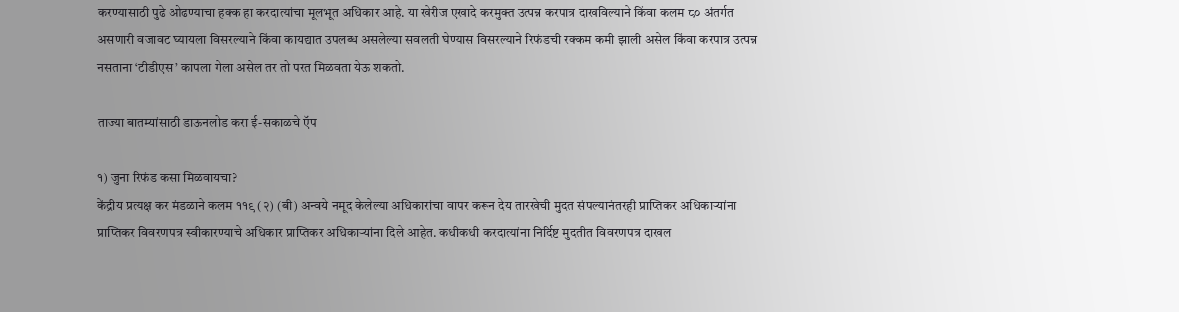करण्यासाठी पुढे ओढण्याचा हक्क हा करदात्यांचा मूलभूत अधिकार आहे. या खेरीज एखादे करमुक्त उत्पन्न करपात्र दाखविल्याने किंवा कलम ८० अंतर्गत असणारी वजावट घ्यायला विसरल्याने किंवा कायद्यात उपलब्ध असलेल्या सवलती घेण्यास विसरल्याने रिफंडची रक्कम कमी झाली असेल किंवा करपात्र उत्पन्न नसताना ‘टीडीएस’ कापला गेला असेल तर तो परत मिळवता येऊ शकतो.

ताज्या बातम्यांसाठी डाऊनलोड करा ई-सकाळचे ऍप

१) जुना रिफंड कसा मिळवायचा?
केंद्रीय प्रत्यक्ष कर मंडळाने कलम ११९ (२) (बी) अन्वये नमूद केलेल्या अधिकारांचा वापर करून देय तारखेची मुदत संपल्यानंतरही प्राप्तिकर अधिकाऱ्यांना प्राप्तिकर विवरणपत्र स्वीकारण्याचे अधिकार प्राप्तिकर अधिकाऱ्यांना दिले आहेत. कधीकधी करदात्यांना निर्दिष्ट मुदतीत विवरणपत्र दाखल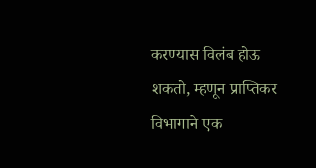करण्यास विलंब होऊ शकतो, म्हणून प्राप्तिकर विभागाने एक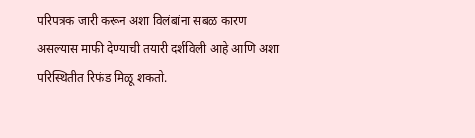परिपत्रक जारी करून अशा विलंबांना सबळ कारण असल्यास माफी देण्याची तयारी दर्शविली आहे आणि अशा परिस्थितीत रिफंड मिळू शकतो.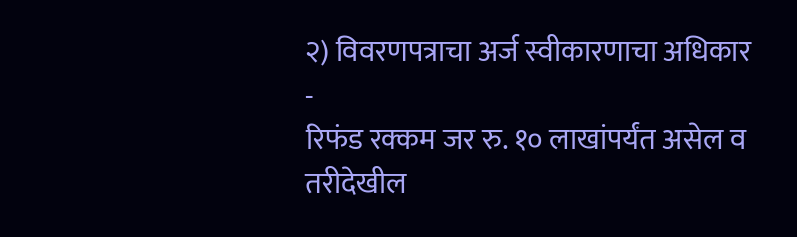२) विवरणपत्राचा अर्ज स्वीकारणाचा अधिकार -
रिफंड रक्कम जर रु. १० लाखांपर्यंत असेल व तरीदेखील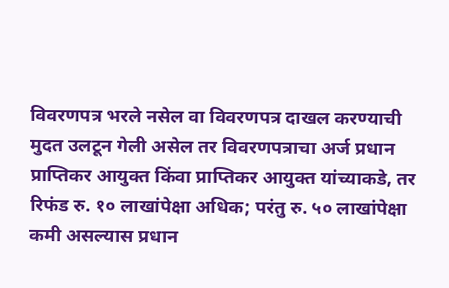विवरणपत्र भरले नसेल वा विवरणपत्र दाखल करण्याची मुदत उलटून गेली असेल तर विवरणपत्राचा अर्ज प्रधान प्राप्तिकर आयुक्त किंवा प्राप्तिकर आयुक्त यांच्याकडे, तर रिफंड रु. १० लाखांपेक्षा अधिक; परंतु रु. ५० लाखांपेक्षा कमी असल्यास प्रधान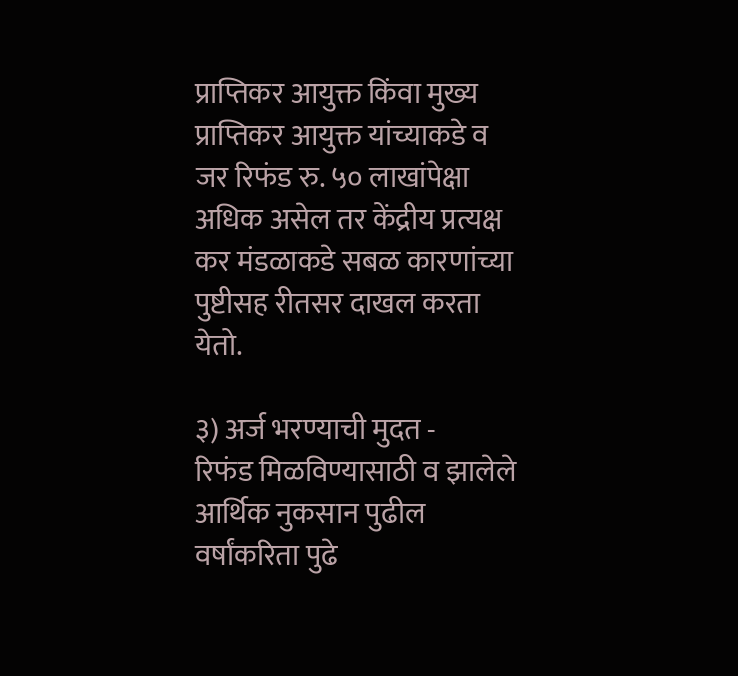प्राप्तिकर आयुक्त किंवा मुख्य प्राप्तिकर आयुक्त यांच्याकडे व जर रिफंड रु. ५० लाखांपेक्षा अधिक असेल तर केंद्रीय प्रत्यक्ष कर मंडळाकडे सबळ कारणांच्या पुष्टीसह रीतसर दाखल करता येतो.

३) अर्ज भरण्याची मुदत -
रिफंड मिळविण्यासाठी व झालेले आर्थिक नुकसान पुढील वर्षांकरिता पुढे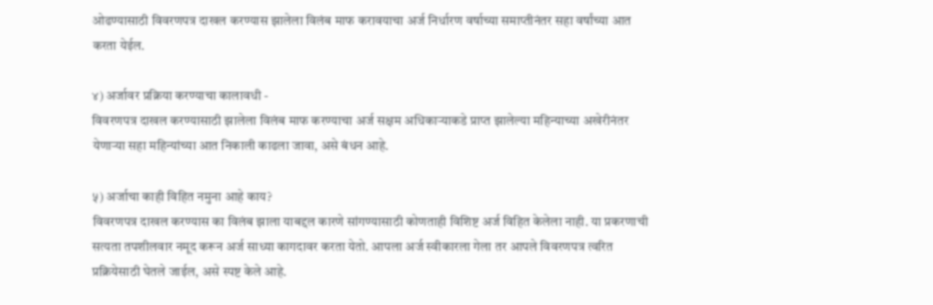ओढण्यासाठी विवरणपत्र दाखल करण्यास झालेला विलंब माफ करावयाचा अर्ज निर्धारण वर्षाच्या समाप्तीनंतर सहा वर्षांच्या आत करता येईल.

४) अर्जावर प्रक्रिया करण्याचा कालावधी -
विवरणपत्र दाखल करण्यासाठी झालेला विलंब माफ करण्याचा अर्ज सक्षम अधिकाऱ्याकडे प्राप्त झालेल्या महिन्याच्या अखेरीनंतर येणाऱ्या सहा महिन्यांच्या आत निकाली काढला जावा, असे बंधन आहे.

५) अर्जाचा काही विहित नमुना आहे काय?
विवरणपत्र दाखल करण्यास का विलंब झाला याबद्दल कारणे सांगण्यासाठी कोणताही विशिष्ट अर्ज विहित केलेला नाही. या प्रकरणाची सत्यता तपशीलवार नमूद करून अर्ज साध्या कागदावर करता येतो. आपला अर्ज स्वीकारला गेला तर आपले विवरणपत्र त्वरित प्रक्रियेसाठी घेतले जाईल, असे स्पष्ट केले आहे.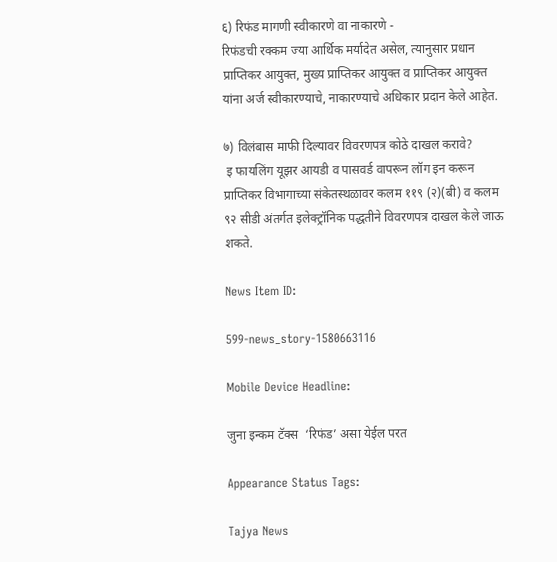६) रिफंड मागणी स्वीकारणे वा नाकारणे -
रिफंडची रक्कम ज्या आर्थिक मर्यादेत असेल, त्यानुसार प्रधान प्राप्तिकर आयुक्त, मुख्य प्राप्तिकर आयुक्त व प्राप्तिकर आयुक्त यांना अर्ज स्वीकारण्याचे, नाकारण्याचे अधिकार प्रदान केले आहेत.

७) विलंबास माफी दिल्यावर विवरणपत्र कोठे दाखल करावे?
 इ फायलिंग यूझर आयडी व पासवर्ड वापरून लॉग इन करून प्राप्तिकर विभागाच्या संकेतस्थळावर कलम ११९ (२)(बी) व कलम ९२ सीडी अंतर्गत इलेक्‍ट्रॉनिक पद्धतीने विवरणपत्र दाखल केले जाऊ शकते.

News Item ID:

599-news_story-1580663116

Mobile Device Headline:

जुना इन्कम टॅक्‍स  ‘रिफंड’ असा येईल परत

Appearance Status Tags:

Tajya News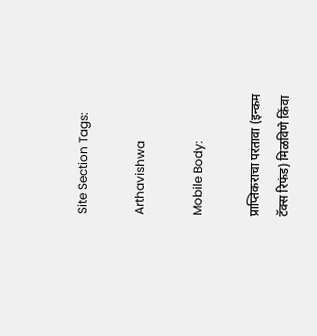Site Section Tags:

Arthavishwa

Mobile Body:

प्राप्तिकराचा परतावा (इन्कम टॅक्‍स रिफंड) मिळविणे किंवा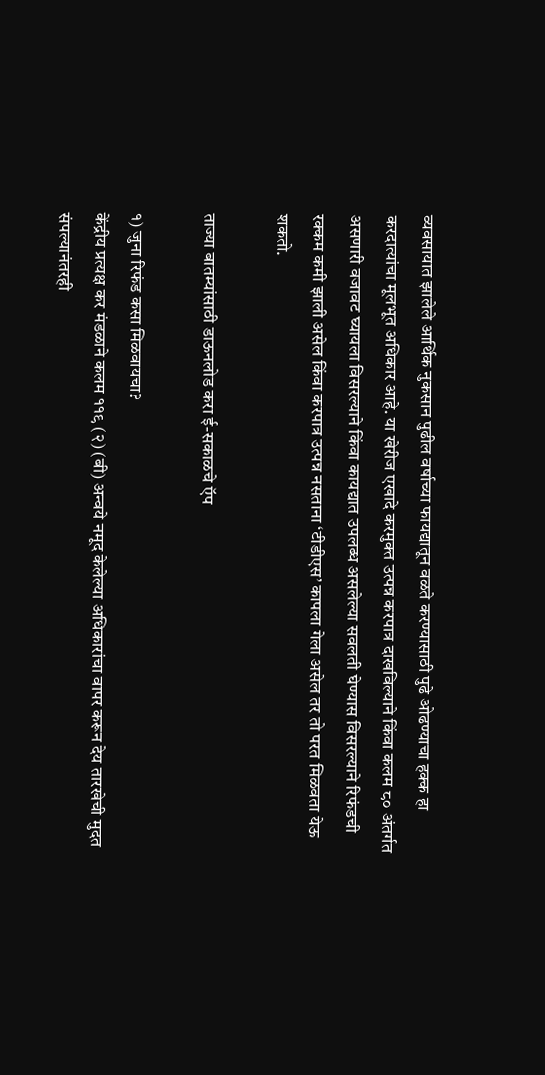व्यवसायात झालेले आर्थिक नुकसान पुढील वर्षाच्या फायद्यातून वळते करण्यासाठी पुढे ओढण्याचा हक्क हा करदात्यांचा मूलभूत अधिकार आहे. या खेरीज एखादे करमुक्त उत्पन्न करपात्र दाखविल्याने किंवा कलम ८० अंतर्गत असणारी वजावट घ्यायला विसरल्याने किंवा कायद्यात उपलब्ध असलेल्या सवलती घेण्यास विसरल्याने रिफंडची रक्कम कमी झाली असेल किंवा करपात्र उत्पन्न नसताना ‘टीडीएस’ कापला गेला असेल तर तो परत मिळवता येऊ शकतो.

ताज्या बातम्यांसाठी डाऊनलोड करा ई-सकाळचे ऍप

१) जुना रिफंड कसा मिळवायचा?
केंद्रीय प्रत्यक्ष कर मंडळाने कलम ११९ (२) (बी) अन्वये नमूद केलेल्या अधिकारांचा वापर करून देय तारखेची मुदत संपल्यानंतरही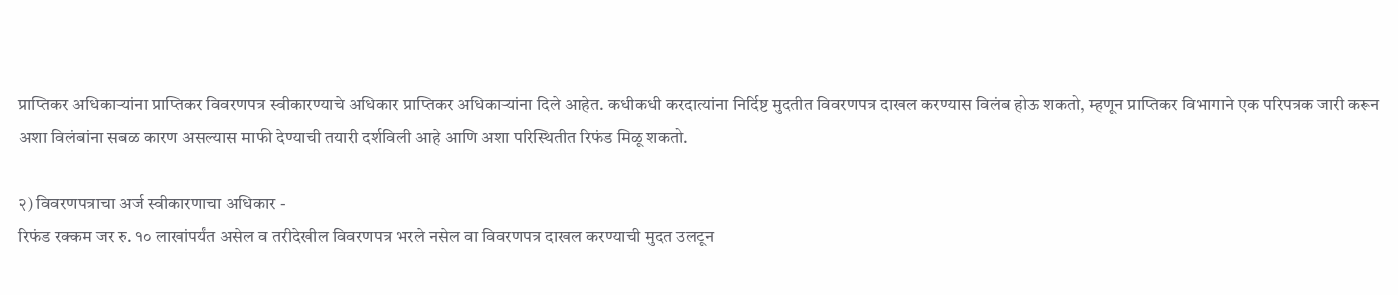प्राप्तिकर अधिकाऱ्यांना प्राप्तिकर विवरणपत्र स्वीकारण्याचे अधिकार प्राप्तिकर अधिकाऱ्यांना दिले आहेत. कधीकधी करदात्यांना निर्दिष्ट मुदतीत विवरणपत्र दाखल करण्यास विलंब होऊ शकतो, म्हणून प्राप्तिकर विभागाने एक परिपत्रक जारी करून अशा विलंबांना सबळ कारण असल्यास माफी देण्याची तयारी दर्शविली आहे आणि अशा परिस्थितीत रिफंड मिळू शकतो.

२) विवरणपत्राचा अर्ज स्वीकारणाचा अधिकार -
रिफंड रक्कम जर रु. १० लाखांपर्यंत असेल व तरीदेखील विवरणपत्र भरले नसेल वा विवरणपत्र दाखल करण्याची मुदत उलटून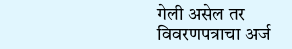गेली असेल तर विवरणपत्राचा अर्ज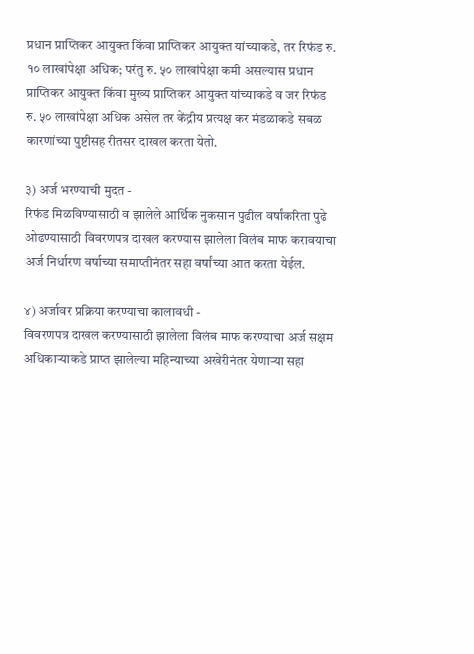प्रधान प्राप्तिकर आयुक्त किंवा प्राप्तिकर आयुक्त यांच्याकडे, तर रिफंड रु. १० लाखांपेक्षा अधिक; परंतु रु. ५० लाखांपेक्षा कमी असल्यास प्रधान प्राप्तिकर आयुक्त किंवा मुख्य प्राप्तिकर आयुक्त यांच्याकडे व जर रिफंड रु. ५० लाखांपेक्षा अधिक असेल तर केंद्रीय प्रत्यक्ष कर मंडळाकडे सबळ कारणांच्या पुष्टीसह रीतसर दाखल करता येतो.

३) अर्ज भरण्याची मुदत -
रिफंड मिळविण्यासाठी व झालेले आर्थिक नुकसान पुढील वर्षांकरिता पुढे ओढण्यासाठी विवरणपत्र दाखल करण्यास झालेला विलंब माफ करावयाचा अर्ज निर्धारण वर्षाच्या समाप्तीनंतर सहा वर्षांच्या आत करता येईल.

४) अर्जावर प्रक्रिया करण्याचा कालावधी -
विवरणपत्र दाखल करण्यासाठी झालेला विलंब माफ करण्याचा अर्ज सक्षम अधिकाऱ्याकडे प्राप्त झालेल्या महिन्याच्या अखेरीनंतर येणाऱ्या सहा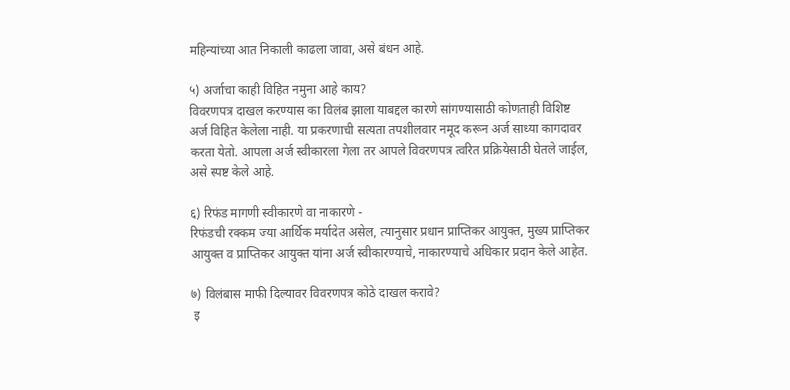महिन्यांच्या आत निकाली काढला जावा, असे बंधन आहे.

५) अर्जाचा काही विहित नमुना आहे काय?
विवरणपत्र दाखल करण्यास का विलंब झाला याबद्दल कारणे सांगण्यासाठी कोणताही विशिष्ट अर्ज विहित केलेला नाही. या प्रकरणाची सत्यता तपशीलवार नमूद करून अर्ज साध्या कागदावर करता येतो. आपला अर्ज स्वीकारला गेला तर आपले विवरणपत्र त्वरित प्रक्रियेसाठी घेतले जाईल, असे स्पष्ट केले आहे.

६) रिफंड मागणी स्वीकारणे वा नाकारणे -
रिफंडची रक्कम ज्या आर्थिक मर्यादेत असेल, त्यानुसार प्रधान प्राप्तिकर आयुक्त, मुख्य प्राप्तिकर आयुक्त व प्राप्तिकर आयुक्त यांना अर्ज स्वीकारण्याचे, नाकारण्याचे अधिकार प्रदान केले आहेत.

७) विलंबास माफी दिल्यावर विवरणपत्र कोठे दाखल करावे?
 इ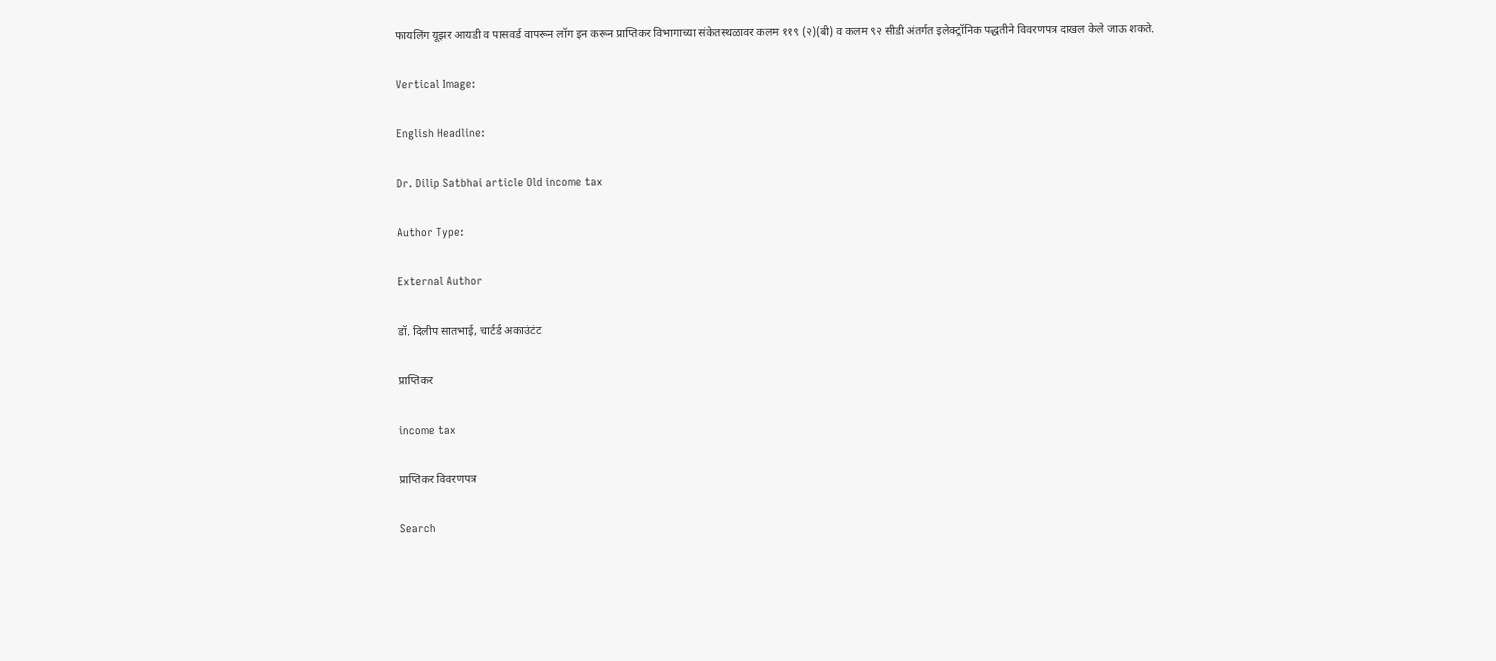फायलिंग यूझर आयडी व पासवर्ड वापरून लॉग इन करून प्राप्तिकर विभागाच्या संकेतस्थळावर कलम ११९ (२)(बी) व कलम ९२ सीडी अंतर्गत इलेक्‍ट्रॉनिक पद्धतीने विवरणपत्र दाखल केले जाऊ शकते.

Vertical Image:

English Headline:

Dr. Dilip Satbhai article Old income tax

Author Type:

External Author

डॉ. दिलीप सातभाई, चार्टर्ड अकाउंटंट

प्राप्तिकर

income tax

प्राप्तिकर विवरणपत्र

Search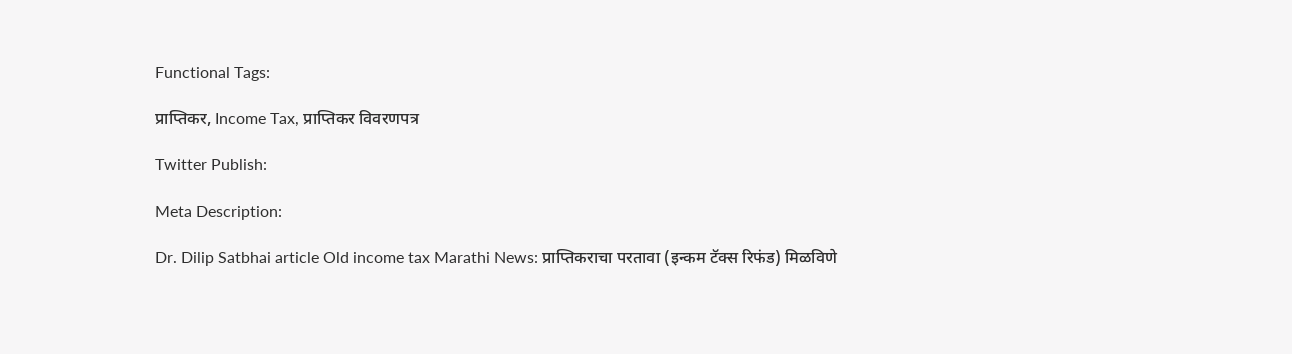Functional Tags:

प्राप्तिकर, Income Tax, प्राप्तिकर विवरणपत्र

Twitter Publish:

Meta Description:

Dr. Dilip Satbhai article Old income tax Marathi News: प्राप्तिकराचा परतावा (इन्कम टॅक्‍स रिफंड) मिळविणे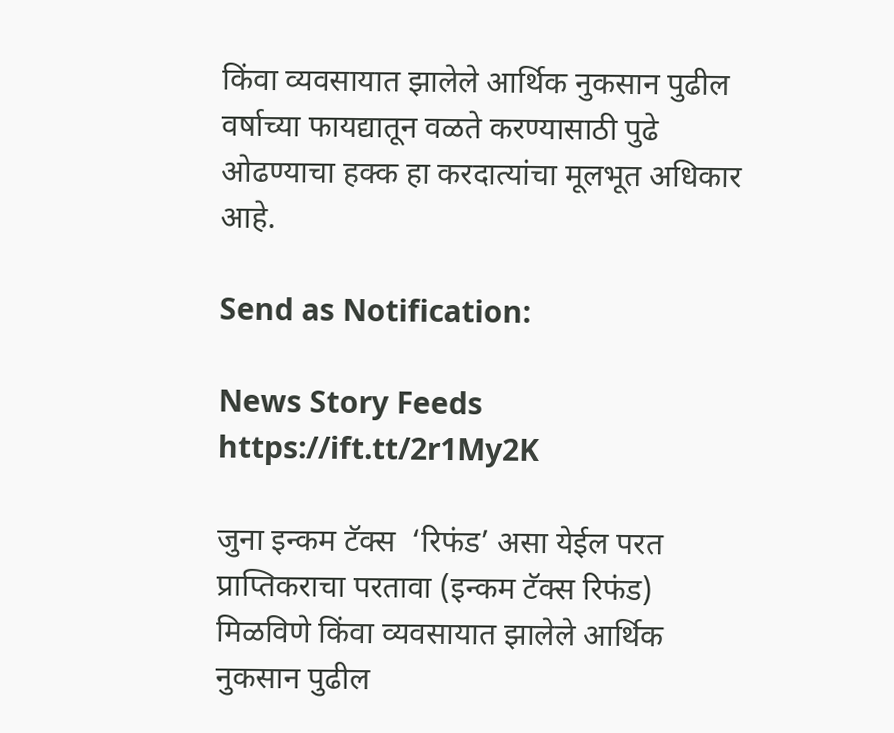किंवा व्यवसायात झालेले आर्थिक नुकसान पुढील वर्षाच्या फायद्यातून वळते करण्यासाठी पुढे ओढण्याचा हक्क हा करदात्यांचा मूलभूत अधिकार आहे.

Send as Notification:

News Story Feeds https://ift.tt/2r1My2K

जुना इन्कम टॅक्‍स  ‘रिफंड’ असा येईल परत प्राप्तिकराचा परतावा (इन्कम टॅक्‍स रिफंड) मिळविणे किंवा व्यवसायात झालेले आर्थिक नुकसान पुढील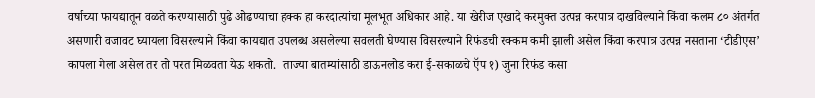वर्षाच्या फायद्यातून वळते करण्यासाठी पुढे ओढण्याचा हक्क हा करदात्यांचा मूलभूत अधिकार आहे. या खेरीज एखादे करमुक्त उत्पन्न करपात्र दाखविल्याने किंवा कलम ८० अंतर्गत असणारी वजावट घ्यायला विसरल्याने किंवा कायद्यात उपलब्ध असलेल्या सवलती घेण्यास विसरल्याने रिफंडची रक्कम कमी झाली असेल किंवा करपात्र उत्पन्न नसताना ‘टीडीएस’ कापला गेला असेल तर तो परत मिळवता येऊ शकतो.  ताज्या बातम्यांसाठी डाऊनलोड करा ई-सकाळचे ऍप १) जुना रिफंड कसा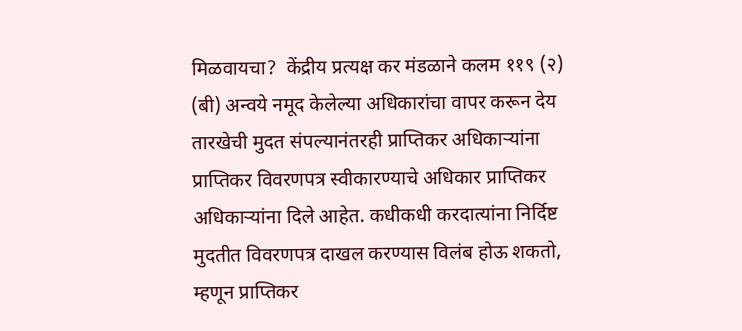मिळवायचा?  केंद्रीय प्रत्यक्ष कर मंडळाने कलम ११९ (२) (बी) अन्वये नमूद केलेल्या अधिकारांचा वापर करून देय तारखेची मुदत संपल्यानंतरही प्राप्तिकर अधिकाऱ्यांना प्राप्तिकर विवरणपत्र स्वीकारण्याचे अधिकार प्राप्तिकर अधिकाऱ्यांना दिले आहेत. कधीकधी करदात्यांना निर्दिष्ट मुदतीत विवरणपत्र दाखल करण्यास विलंब होऊ शकतो, म्हणून प्राप्तिकर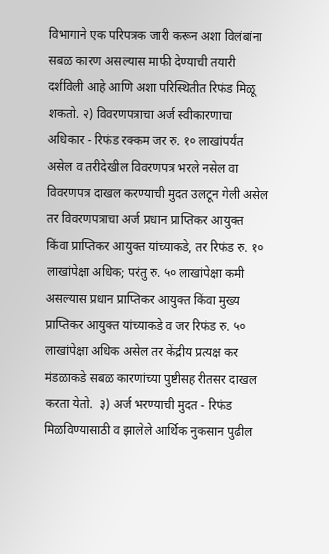विभागाने एक परिपत्रक जारी करून अशा विलंबांना सबळ कारण असल्यास माफी देण्याची तयारी दर्शविली आहे आणि अशा परिस्थितीत रिफंड मिळू शकतो. २) विवरणपत्राचा अर्ज स्वीकारणाचा अधिकार - रिफंड रक्कम जर रु. १० लाखांपर्यंत असेल व तरीदेखील विवरणपत्र भरले नसेल वा विवरणपत्र दाखल करण्याची मुदत उलटून गेली असेल तर विवरणपत्राचा अर्ज प्रधान प्राप्तिकर आयुक्त किंवा प्राप्तिकर आयुक्त यांच्याकडे, तर रिफंड रु. १० लाखांपेक्षा अधिक; परंतु रु. ५० लाखांपेक्षा कमी असल्यास प्रधान प्राप्तिकर आयुक्त किंवा मुख्य प्राप्तिकर आयुक्त यांच्याकडे व जर रिफंड रु. ५० लाखांपेक्षा अधिक असेल तर केंद्रीय प्रत्यक्ष कर मंडळाकडे सबळ कारणांच्या पुष्टीसह रीतसर दाखल करता येतो.  ३) अर्ज भरण्याची मुदत - रिफंड मिळविण्यासाठी व झालेले आर्थिक नुकसान पुढील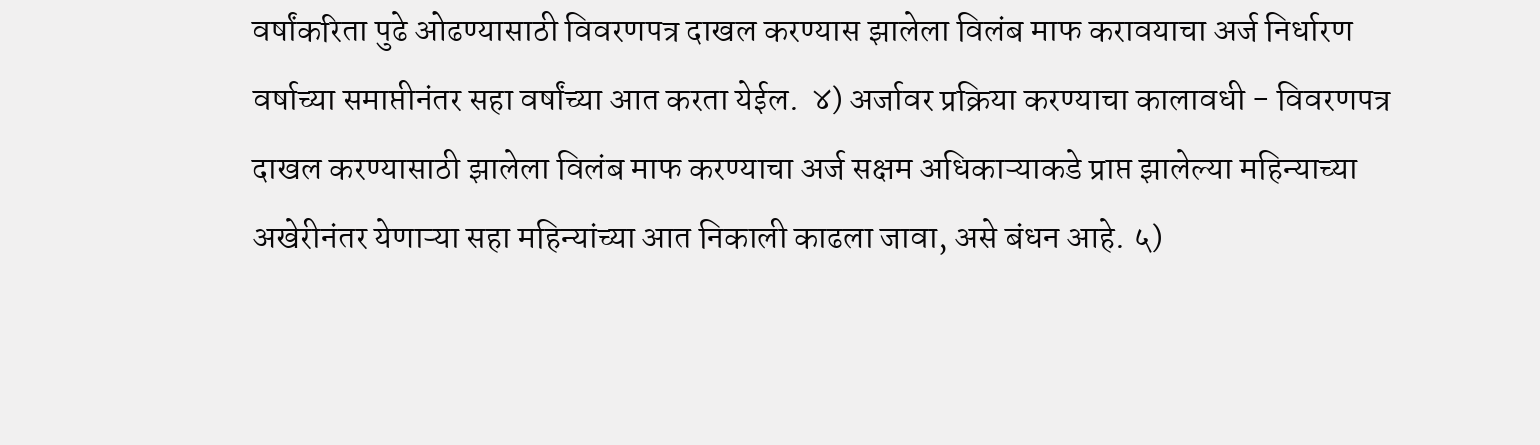वर्षांकरिता पुढे ओढण्यासाठी विवरणपत्र दाखल करण्यास झालेला विलंब माफ करावयाचा अर्ज निर्धारण वर्षाच्या समाप्तीनंतर सहा वर्षांच्या आत करता येईल.  ४) अर्जावर प्रक्रिया करण्याचा कालावधी - विवरणपत्र दाखल करण्यासाठी झालेला विलंब माफ करण्याचा अर्ज सक्षम अधिकाऱ्याकडे प्राप्त झालेल्या महिन्याच्या अखेरीनंतर येणाऱ्या सहा महिन्यांच्या आत निकाली काढला जावा, असे बंधन आहे. ५)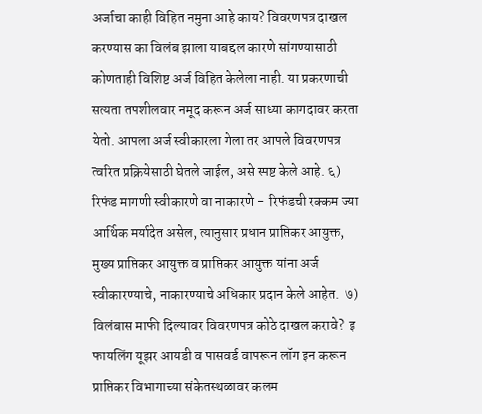अर्जाचा काही विहित नमुना आहे काय? विवरणपत्र दाखल करण्यास का विलंब झाला याबद्दल कारणे सांगण्यासाठी कोणताही विशिष्ट अर्ज विहित केलेला नाही. या प्रकरणाची सत्यता तपशीलवार नमूद करून अर्ज साध्या कागदावर करता येतो. आपला अर्ज स्वीकारला गेला तर आपले विवरणपत्र त्वरित प्रक्रियेसाठी घेतले जाईल, असे स्पष्ट केले आहे. ६) रिफंड मागणी स्वीकारणे वा नाकारणे -  रिफंडची रक्कम ज्या आर्थिक मर्यादेत असेल, त्यानुसार प्रधान प्राप्तिकर आयुक्त, मुख्य प्राप्तिकर आयुक्त व प्राप्तिकर आयुक्त यांना अर्ज स्वीकारण्याचे, नाकारण्याचे अधिकार प्रदान केले आहेत.  ७) विलंबास माफी दिल्यावर विवरणपत्र कोठे दाखल करावे?  इ फायलिंग यूझर आयडी व पासवर्ड वापरून लॉग इन करून प्राप्तिकर विभागाच्या संकेतस्थळावर कलम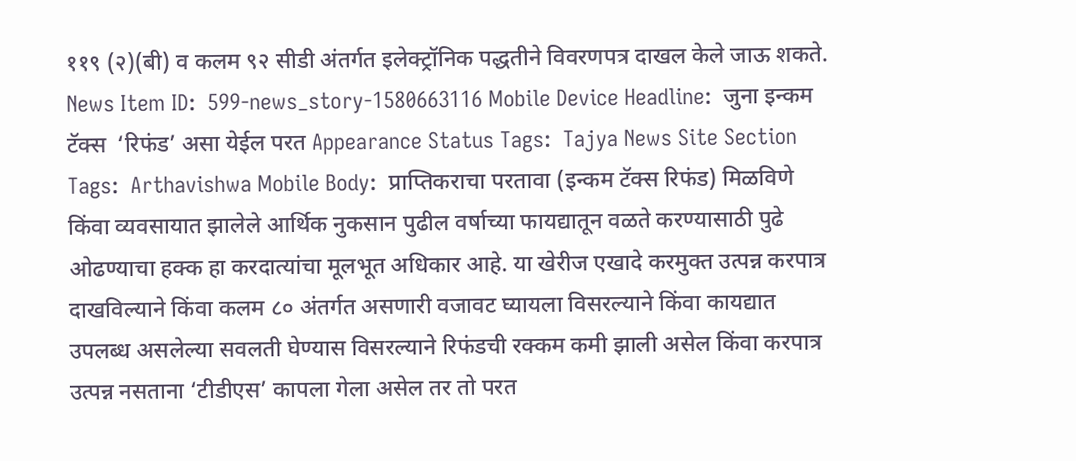११९ (२)(बी) व कलम ९२ सीडी अंतर्गत इलेक्‍ट्रॉनिक पद्धतीने विवरणपत्र दाखल केले जाऊ शकते. News Item ID:  599-news_story-1580663116 Mobile Device Headline:  जुना इन्कम टॅक्‍स  ‘रिफंड’ असा येईल परत Appearance Status Tags:  Tajya News Site Section Tags:  Arthavishwa Mobile Body:  प्राप्तिकराचा परतावा (इन्कम टॅक्‍स रिफंड) मिळविणे किंवा व्यवसायात झालेले आर्थिक नुकसान पुढील वर्षाच्या फायद्यातून वळते करण्यासाठी पुढे ओढण्याचा हक्क हा करदात्यांचा मूलभूत अधिकार आहे. या खेरीज एखादे करमुक्त उत्पन्न करपात्र दाखविल्याने किंवा कलम ८० अंतर्गत असणारी वजावट घ्यायला विसरल्याने किंवा कायद्यात उपलब्ध असलेल्या सवलती घेण्यास विसरल्याने रिफंडची रक्कम कमी झाली असेल किंवा करपात्र उत्पन्न नसताना ‘टीडीएस’ कापला गेला असेल तर तो परत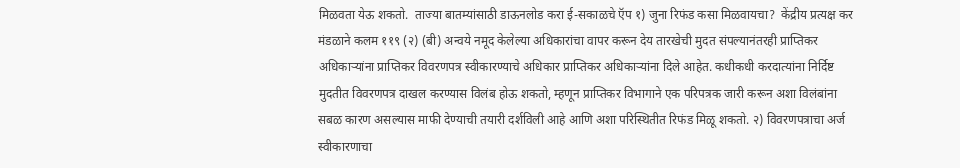मिळवता येऊ शकतो.  ताज्या बातम्यांसाठी डाऊनलोड करा ई-सकाळचे ऍप १) जुना रिफंड कसा मिळवायचा?  केंद्रीय प्रत्यक्ष कर मंडळाने कलम ११९ (२) (बी) अन्वये नमूद केलेल्या अधिकारांचा वापर करून देय तारखेची मुदत संपल्यानंतरही प्राप्तिकर अधिकाऱ्यांना प्राप्तिकर विवरणपत्र स्वीकारण्याचे अधिकार प्राप्तिकर अधिकाऱ्यांना दिले आहेत. कधीकधी करदात्यांना निर्दिष्ट मुदतीत विवरणपत्र दाखल करण्यास विलंब होऊ शकतो, म्हणून प्राप्तिकर विभागाने एक परिपत्रक जारी करून अशा विलंबांना सबळ कारण असल्यास माफी देण्याची तयारी दर्शविली आहे आणि अशा परिस्थितीत रिफंड मिळू शकतो. २) विवरणपत्राचा अर्ज स्वीकारणाचा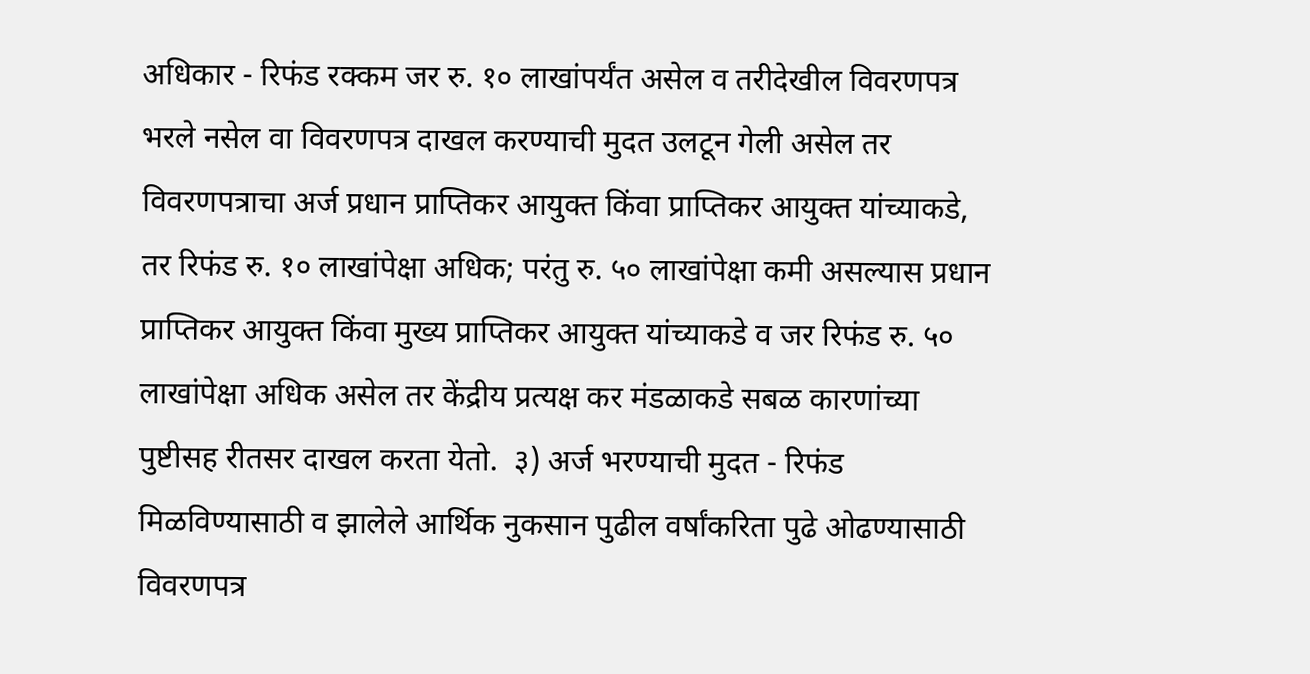अधिकार - रिफंड रक्कम जर रु. १० लाखांपर्यंत असेल व तरीदेखील विवरणपत्र भरले नसेल वा विवरणपत्र दाखल करण्याची मुदत उलटून गेली असेल तर विवरणपत्राचा अर्ज प्रधान प्राप्तिकर आयुक्त किंवा प्राप्तिकर आयुक्त यांच्याकडे, तर रिफंड रु. १० लाखांपेक्षा अधिक; परंतु रु. ५० लाखांपेक्षा कमी असल्यास प्रधान प्राप्तिकर आयुक्त किंवा मुख्य प्राप्तिकर आयुक्त यांच्याकडे व जर रिफंड रु. ५० लाखांपेक्षा अधिक असेल तर केंद्रीय प्रत्यक्ष कर मंडळाकडे सबळ कारणांच्या पुष्टीसह रीतसर दाखल करता येतो.  ३) अर्ज भरण्याची मुदत - रिफंड मिळविण्यासाठी व झालेले आर्थिक नुकसान पुढील वर्षांकरिता पुढे ओढण्यासाठी विवरणपत्र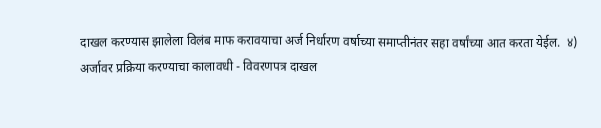दाखल करण्यास झालेला विलंब माफ करावयाचा अर्ज निर्धारण वर्षाच्या समाप्तीनंतर सहा वर्षांच्या आत करता येईल.  ४) अर्जावर प्रक्रिया करण्याचा कालावधी - विवरणपत्र दाखल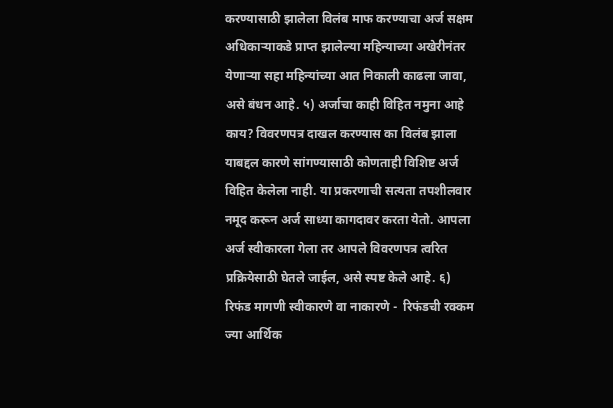करण्यासाठी झालेला विलंब माफ करण्याचा अर्ज सक्षम अधिकाऱ्याकडे प्राप्त झालेल्या महिन्याच्या अखेरीनंतर येणाऱ्या सहा महिन्यांच्या आत निकाली काढला जावा, असे बंधन आहे. ५) अर्जाचा काही विहित नमुना आहे काय? विवरणपत्र दाखल करण्यास का विलंब झाला याबद्दल कारणे सांगण्यासाठी कोणताही विशिष्ट अर्ज विहित केलेला नाही. या प्रकरणाची सत्यता तपशीलवार नमूद करून अर्ज साध्या कागदावर करता येतो. आपला अर्ज स्वीकारला गेला तर आपले विवरणपत्र त्वरित प्रक्रियेसाठी घेतले जाईल, असे स्पष्ट केले आहे. ६) रिफंड मागणी स्वीकारणे वा नाकारणे -  रिफंडची रक्कम ज्या आर्थिक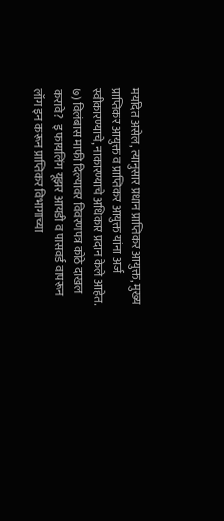मर्यादेत असेल, त्यानुसार प्रधान प्राप्तिकर आयुक्त, मुख्य प्राप्तिकर आयुक्त व प्राप्तिकर आयुक्त यांना अर्ज स्वीकारण्याचे, नाकारण्याचे अधिकार प्रदान केले आहेत.  ७) विलंबास माफी दिल्यावर विवरणपत्र कोठे दाखल करावे?  इ फायलिंग यूझर आयडी व पासवर्ड वापरून लॉग इन करून प्राप्तिकर विभागाच्या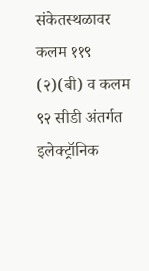संकेतस्थळावर कलम ११९ (२)(बी) व कलम ९२ सीडी अंतर्गत इलेक्‍ट्रॉनिक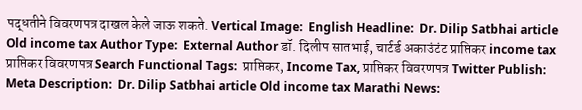पद्धतीने विवरणपत्र दाखल केले जाऊ शकते. Vertical Image:  English Headline:  Dr. Dilip Satbhai article Old income tax Author Type:  External Author डॉ. दिलीप सातभाई, चार्टर्ड अकाउंटंट प्राप्तिकर income tax प्राप्तिकर विवरणपत्र Search Functional Tags:  प्राप्तिकर, Income Tax, प्राप्तिकर विवरणपत्र Twitter Publish:  Meta Description:  Dr. Dilip Satbhai article Old income tax Marathi News: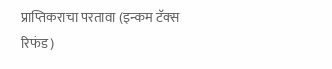प्राप्तिकराचा परतावा (इन्कम टॅक्‍स रिफंड)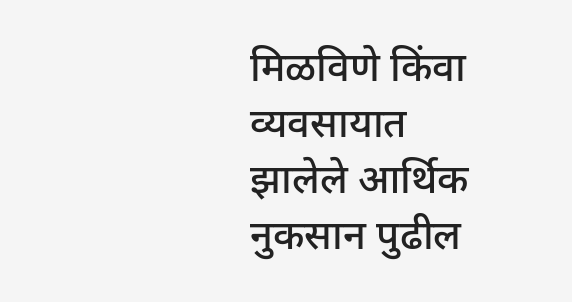मिळविणे किंवा व्यवसायात झालेले आर्थिक नुकसान पुढील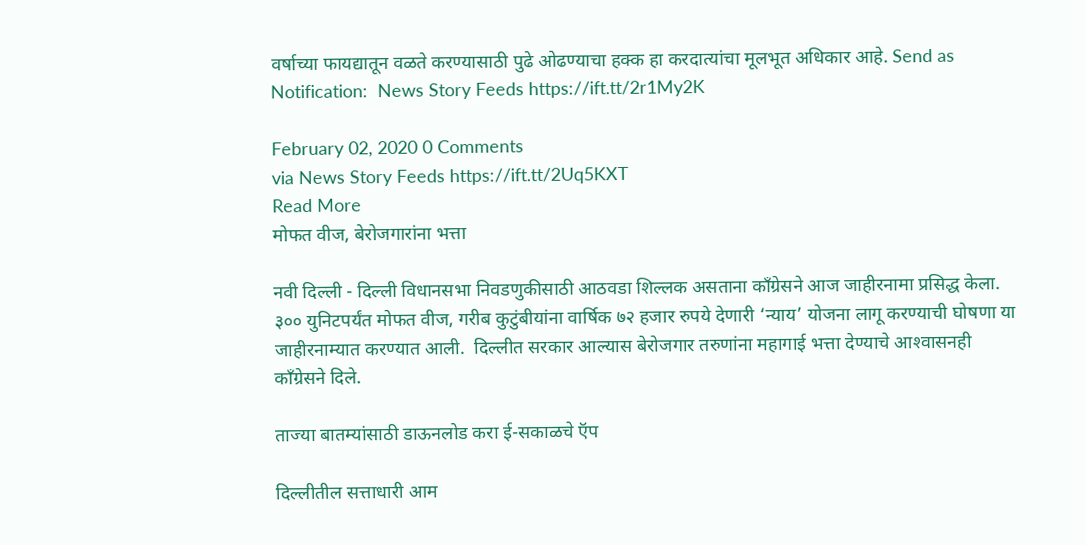वर्षाच्या फायद्यातून वळते करण्यासाठी पुढे ओढण्याचा हक्क हा करदात्यांचा मूलभूत अधिकार आहे. Send as Notification:  News Story Feeds https://ift.tt/2r1My2K

February 02, 2020 0 Comments
via News Story Feeds https://ift.tt/2Uq5KXT
Read More
मोफत वीज, बेरोजगारांना भत्ता

नवी दिल्ली - दिल्ली विधानसभा निवडणुकीसाठी आठवडा शिल्लक असताना काँग्रेसने आज जाहीरनामा प्रसिद्ध केला. ३०० युनिटपर्यंत मोफत वीज, गरीब कुटुंबीयांना वार्षिक ७२ हजार रुपये देणारी ‘न्याय’ योजना लागू करण्याची घोषणा या जाहीरनाम्यात करण्यात आली.  दिल्लीत सरकार आल्यास बेरोजगार तरुणांना महागाई भत्ता देण्याचे आश्‍वासनही काँग्रेसने दिले.

ताज्या बातम्यांसाठी डाऊनलोड करा ई-सकाळचे ऍप

दिल्लीतील सत्ताधारी आम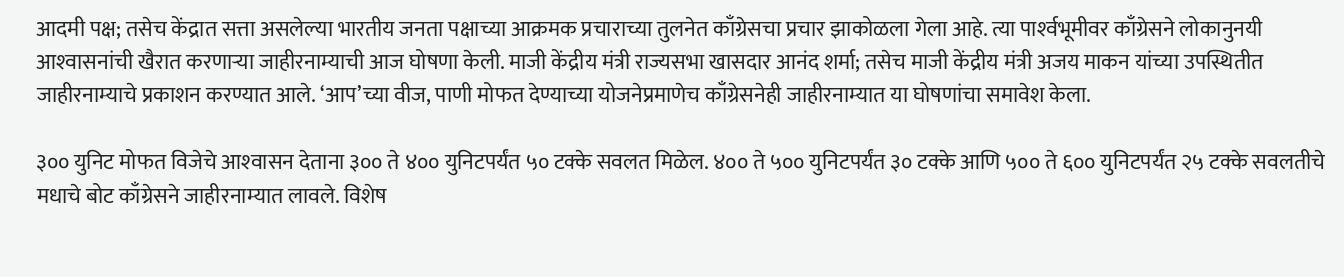आदमी पक्ष; तसेच केंद्रात सत्ता असलेल्या भारतीय जनता पक्षाच्या आक्रमक प्रचाराच्या तुलनेत काँग्रेसचा प्रचार झाकोळला गेला आहे. त्या पार्श्‍वभूमीवर काँग्रेसने लोकानुनयी आश्‍वासनांची खैरात करणाऱ्या जाहीरनाम्याची आज घोषणा केली. माजी केंद्रीय मंत्री राज्यसभा खासदार आनंद शर्मा; तसेच माजी केंद्रीय मंत्री अजय माकन यांच्या उपस्थितीत जाहीरनाम्याचे प्रकाशन करण्यात आले. ‘आप’च्या वीज, पाणी मोफत देण्याच्या योजनेप्रमाणेच काँग्रेसनेही जाहीरनाम्यात या घोषणांचा समावेश केला.

३०० युनिट मोफत विजेचे आश्‍वासन देताना ३०० ते ४०० युनिटपर्यंत ५० टक्के सवलत मिळेल. ४०० ते ५०० युनिटपर्यंत ३० टक्के आणि ५०० ते ६०० युनिटपर्यंत २५ टक्के सवलतीचे मधाचे बोट काँग्रेसने जाहीरनाम्यात लावले. विशेष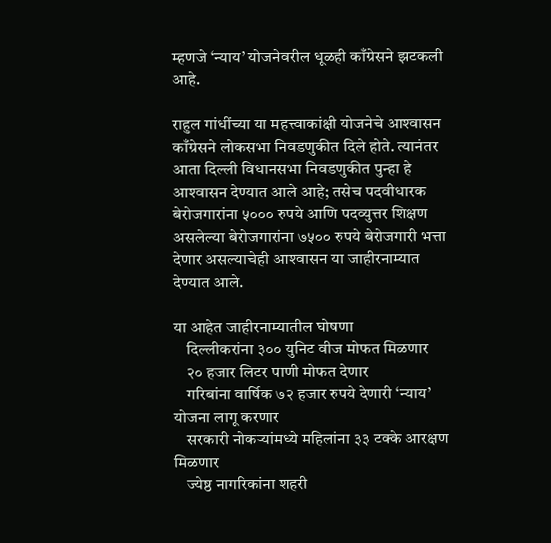म्हणजे ‘न्याय’ योजनेवरील धूळही काँग्रेसने झटकली आहे.

राहुल गांधींच्या या महत्त्वाकांक्षी योजनेचे आश्‍वासन काँग्रेसने लोकसभा निवडणुकीत दिले होते. त्यानंतर आता दिल्ली विधानसभा निवडणुकीत पुन्हा हे आश्‍वासन देण्यात आले आहे; तसेच पदवीधारक बेरोजगारांना ५००० रुपये आणि पदव्युत्तर शिक्षण असलेल्या बेरोजगारांना ७५०० रुपये बेरोजगारी भत्ता देणार असल्याचेही आश्‍वासन या जाहीरनाम्यात देण्यात आले.

या आहेत जाहीरनाम्यातील घोषणा
    दिल्लीकरांना ३०० युनिट वीज मोफत मिळणार
    २० हजार लिटर पाणी मोफत देणार
    गरिबांना वार्षिक ७२ हजार रुपये देणारी ‘न्याय’ योजना लागू करणार
    सरकारी नोकऱ्यांमध्ये महिलांना ३३ टक्के आरक्षण मिळणार
    ज्येष्ठ नागरिकांना शहरी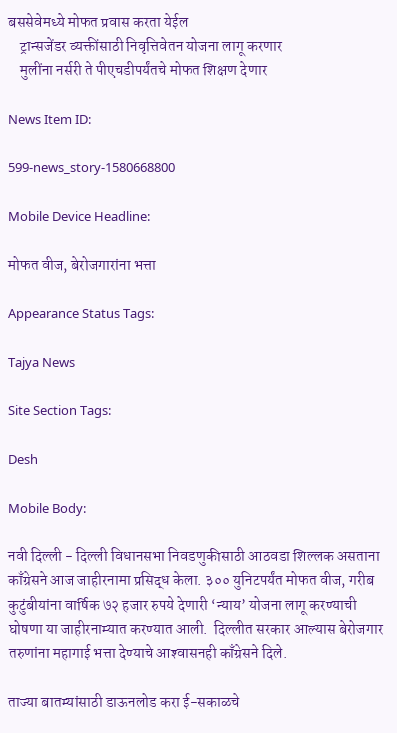बससेवेमध्ये मोफत प्रवास करता येईल
    ट्रान्सजेंडर व्यक्तींसाठी निवृत्तिवेतन योजना लागू करणार
    मुलींना नर्सरी ते पीएचडीपर्यंतचे मोफत शिक्षण देणार

News Item ID:

599-news_story-1580668800

Mobile Device Headline:

मोफत वीज, बेरोजगारांना भत्ता

Appearance Status Tags:

Tajya News

Site Section Tags:

Desh

Mobile Body:

नवी दिल्ली - दिल्ली विधानसभा निवडणुकीसाठी आठवडा शिल्लक असताना काँग्रेसने आज जाहीरनामा प्रसिद्ध केला. ३०० युनिटपर्यंत मोफत वीज, गरीब कुटुंबीयांना वार्षिक ७२ हजार रुपये देणारी ‘न्याय’ योजना लागू करण्याची घोषणा या जाहीरनाम्यात करण्यात आली.  दिल्लीत सरकार आल्यास बेरोजगार तरुणांना महागाई भत्ता देण्याचे आश्‍वासनही काँग्रेसने दिले.

ताज्या बातम्यांसाठी डाऊनलोड करा ई-सकाळचे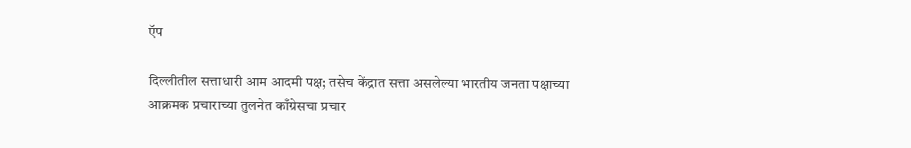ऍप

दिल्लीतील सत्ताधारी आम आदमी पक्ष; तसेच केंद्रात सत्ता असलेल्या भारतीय जनता पक्षाच्या आक्रमक प्रचाराच्या तुलनेत काँग्रेसचा प्रचार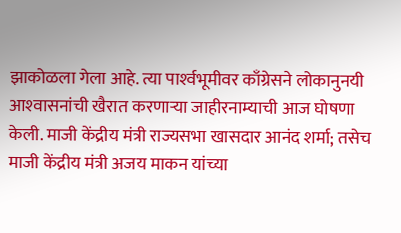झाकोळला गेला आहे. त्या पार्श्‍वभूमीवर काँग्रेसने लोकानुनयी आश्‍वासनांची खैरात करणाऱ्या जाहीरनाम्याची आज घोषणा केली. माजी केंद्रीय मंत्री राज्यसभा खासदार आनंद शर्मा; तसेच माजी केंद्रीय मंत्री अजय माकन यांच्या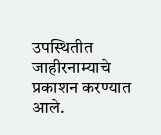उपस्थितीत जाहीरनाम्याचे प्रकाशन करण्यात आले.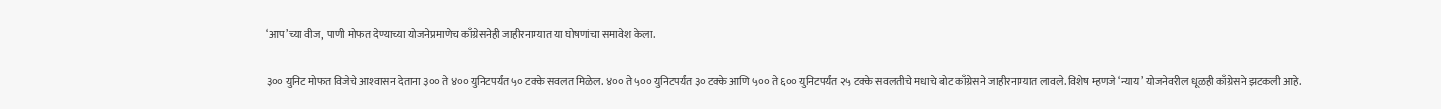‘आप’च्या वीज, पाणी मोफत देण्याच्या योजनेप्रमाणेच काँग्रेसनेही जाहीरनाम्यात या घोषणांचा समावेश केला.

३०० युनिट मोफत विजेचे आश्‍वासन देताना ३०० ते ४०० युनिटपर्यंत ५० टक्के सवलत मिळेल. ४०० ते ५०० युनिटपर्यंत ३० टक्के आणि ५०० ते ६०० युनिटपर्यंत २५ टक्के सवलतीचे मधाचे बोट काँग्रेसने जाहीरनाम्यात लावले. विशेष म्हणजे ‘न्याय’ योजनेवरील धूळही काँग्रेसने झटकली आहे.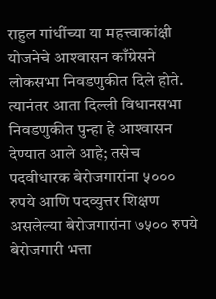राहुल गांधींच्या या महत्त्वाकांक्षी योजनेचे आश्‍वासन काँग्रेसने लोकसभा निवडणुकीत दिले होते. त्यानंतर आता दिल्ली विधानसभा निवडणुकीत पुन्हा हे आश्‍वासन देण्यात आले आहे; तसेच पदवीधारक बेरोजगारांना ५००० रुपये आणि पदव्युत्तर शिक्षण असलेल्या बेरोजगारांना ७५०० रुपये बेरोजगारी भत्ता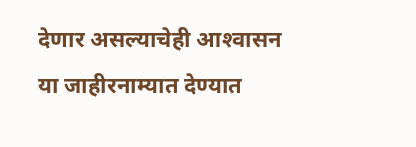देणार असल्याचेही आश्‍वासन या जाहीरनाम्यात देण्यात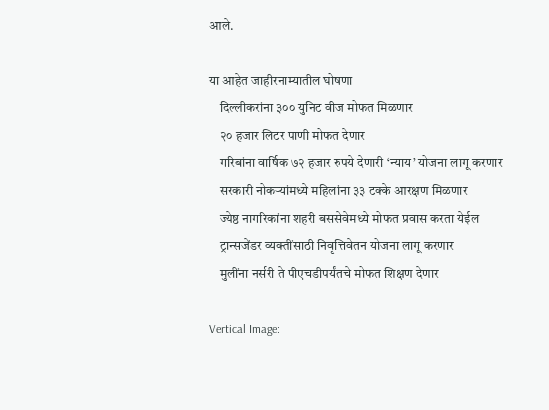आले.

या आहेत जाहीरनाम्यातील घोषणा
    दिल्लीकरांना ३०० युनिट वीज मोफत मिळणार
    २० हजार लिटर पाणी मोफत देणार
    गरिबांना वार्षिक ७२ हजार रुपये देणारी ‘न्याय’ योजना लागू करणार
    सरकारी नोकऱ्यांमध्ये महिलांना ३३ टक्के आरक्षण मिळणार
    ज्येष्ठ नागरिकांना शहरी बससेवेमध्ये मोफत प्रवास करता येईल
    ट्रान्सजेंडर व्यक्तींसाठी निवृत्तिवेतन योजना लागू करणार
    मुलींना नर्सरी ते पीएचडीपर्यंतचे मोफत शिक्षण देणार

Vertical Image: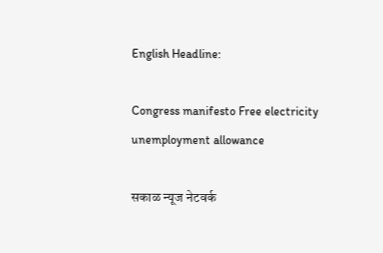English Headline:

Congress manifesto Free electricity unemployment allowance

सकाळ न्यूज नेटवर्क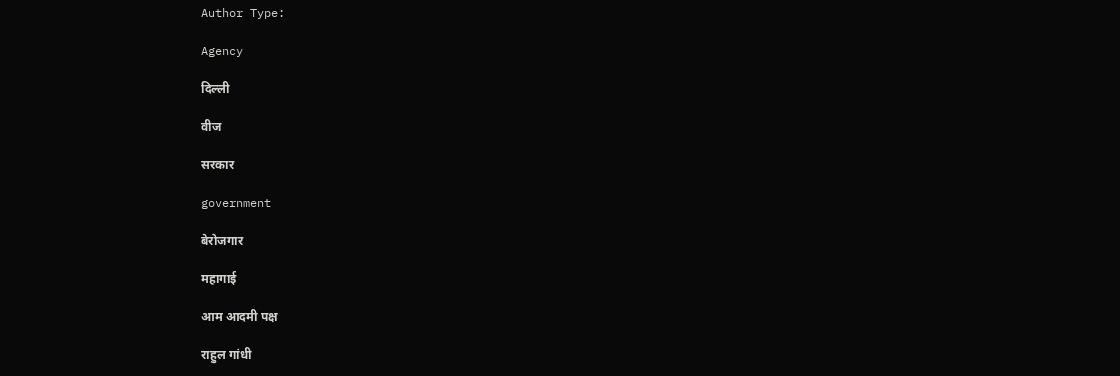Author Type:

Agency

दिल्ली

वीज

सरकार

government

बेरोजगार

महागाई

आम आदमी पक्ष

राहुल गांधी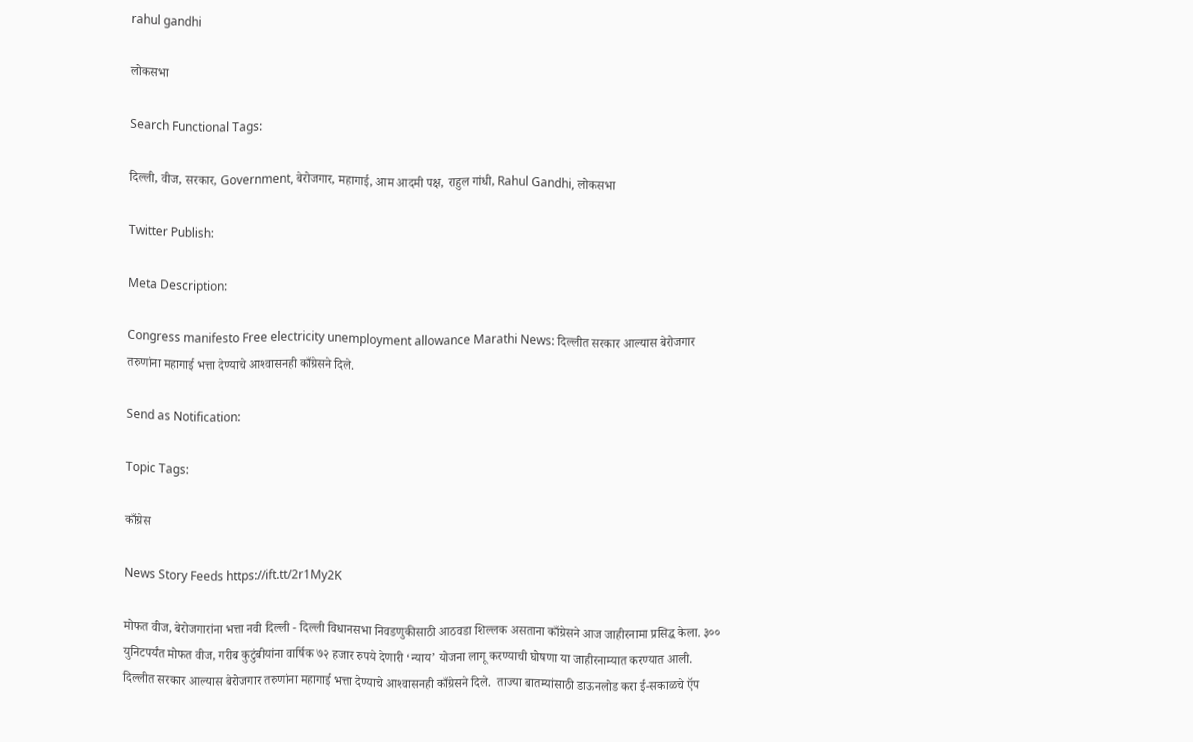rahul gandhi

लोकसभा

Search Functional Tags:

दिल्ली, वीज, सरकार, Government, बेरोजगार, महागाई, आम आदमी पक्ष, राहुल गांधी, Rahul Gandhi, लोकसभा

Twitter Publish:

Meta Description:

Congress manifesto Free electricity unemployment allowance Marathi News: दिल्लीत सरकार आल्यास बेरोजगार तरुणांना महागाई भत्ता देण्याचे आश्‍वासनही काँग्रेसने दिले.

Send as Notification:

Topic Tags:

काँग्रेस

News Story Feeds https://ift.tt/2r1My2K

मोफत वीज, बेरोजगारांना भत्ता नवी दिल्ली - दिल्ली विधानसभा निवडणुकीसाठी आठवडा शिल्लक असताना काँग्रेसने आज जाहीरनामा प्रसिद्ध केला. ३०० युनिटपर्यंत मोफत वीज, गरीब कुटुंबीयांना वार्षिक ७२ हजार रुपये देणारी ‘न्याय’ योजना लागू करण्याची घोषणा या जाहीरनाम्यात करण्यात आली.  दिल्लीत सरकार आल्यास बेरोजगार तरुणांना महागाई भत्ता देण्याचे आश्‍वासनही काँग्रेसने दिले.  ताज्या बातम्यांसाठी डाऊनलोड करा ई-सकाळचे ऍप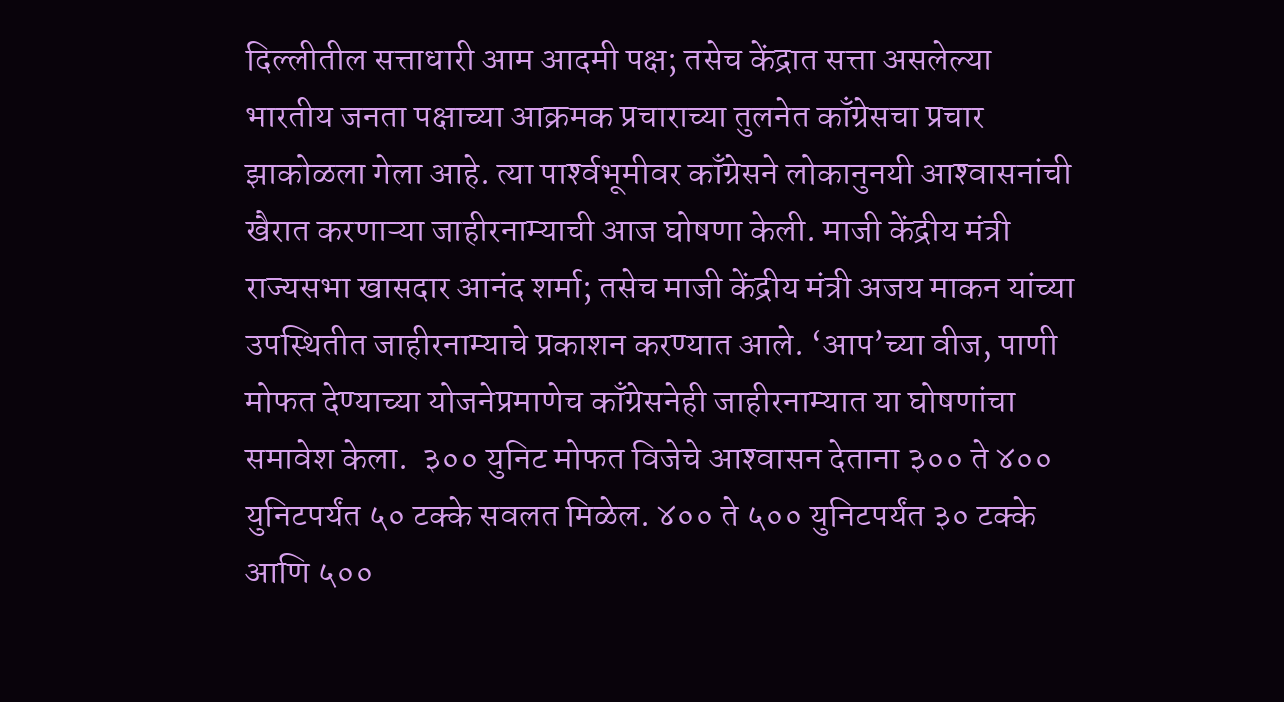दिल्लीतील सत्ताधारी आम आदमी पक्ष; तसेच केंद्रात सत्ता असलेल्या भारतीय जनता पक्षाच्या आक्रमक प्रचाराच्या तुलनेत काँग्रेसचा प्रचार झाकोळला गेला आहे. त्या पार्श्‍वभूमीवर काँग्रेसने लोकानुनयी आश्‍वासनांची खैरात करणाऱ्या जाहीरनाम्याची आज घोषणा केली. माजी केंद्रीय मंत्री राज्यसभा खासदार आनंद शर्मा; तसेच माजी केंद्रीय मंत्री अजय माकन यांच्या उपस्थितीत जाहीरनाम्याचे प्रकाशन करण्यात आले. ‘आप’च्या वीज, पाणी मोफत देण्याच्या योजनेप्रमाणेच काँग्रेसनेही जाहीरनाम्यात या घोषणांचा समावेश केला.  ३०० युनिट मोफत विजेचे आश्‍वासन देताना ३०० ते ४०० युनिटपर्यंत ५० टक्के सवलत मिळेल. ४०० ते ५०० युनिटपर्यंत ३० टक्के आणि ५००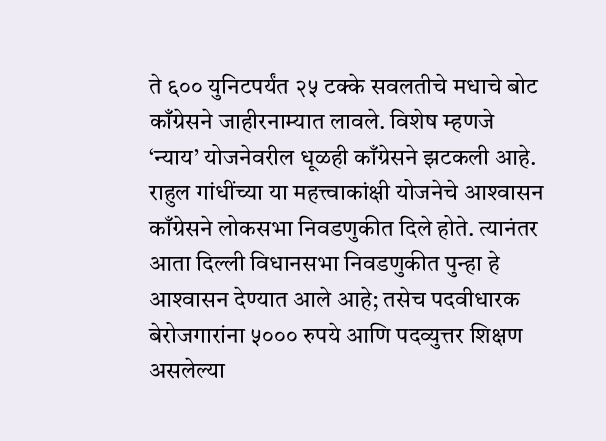ते ६०० युनिटपर्यंत २५ टक्के सवलतीचे मधाचे बोट काँग्रेसने जाहीरनाम्यात लावले. विशेष म्हणजे ‘न्याय’ योजनेवरील धूळही काँग्रेसने झटकली आहे.  राहुल गांधींच्या या महत्त्वाकांक्षी योजनेचे आश्‍वासन काँग्रेसने लोकसभा निवडणुकीत दिले होते. त्यानंतर आता दिल्ली विधानसभा निवडणुकीत पुन्हा हे आश्‍वासन देण्यात आले आहे; तसेच पदवीधारक बेरोजगारांना ५००० रुपये आणि पदव्युत्तर शिक्षण असलेल्या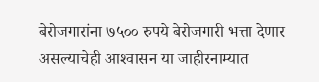बेरोजगारांना ७५०० रुपये बेरोजगारी भत्ता देणार असल्याचेही आश्‍वासन या जाहीरनाम्यात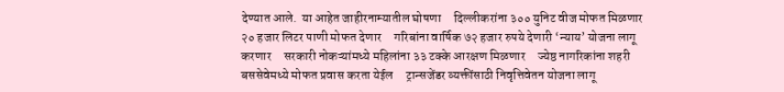देण्यात आले.  या आहेत जाहीरनाम्यातील घोषणा     दिल्लीकरांना ३०० युनिट वीज मोफत मिळणार     २० हजार लिटर पाणी मोफत देणार     गरिबांना वार्षिक ७२ हजार रुपये देणारी ‘न्याय’ योजना लागू करणार     सरकारी नोकऱ्यांमध्ये महिलांना ३३ टक्के आरक्षण मिळणार     ज्येष्ठ नागरिकांना शहरी बससेवेमध्ये मोफत प्रवास करता येईल     ट्रान्सजेंडर व्यक्तींसाठी निवृत्तिवेतन योजना लागू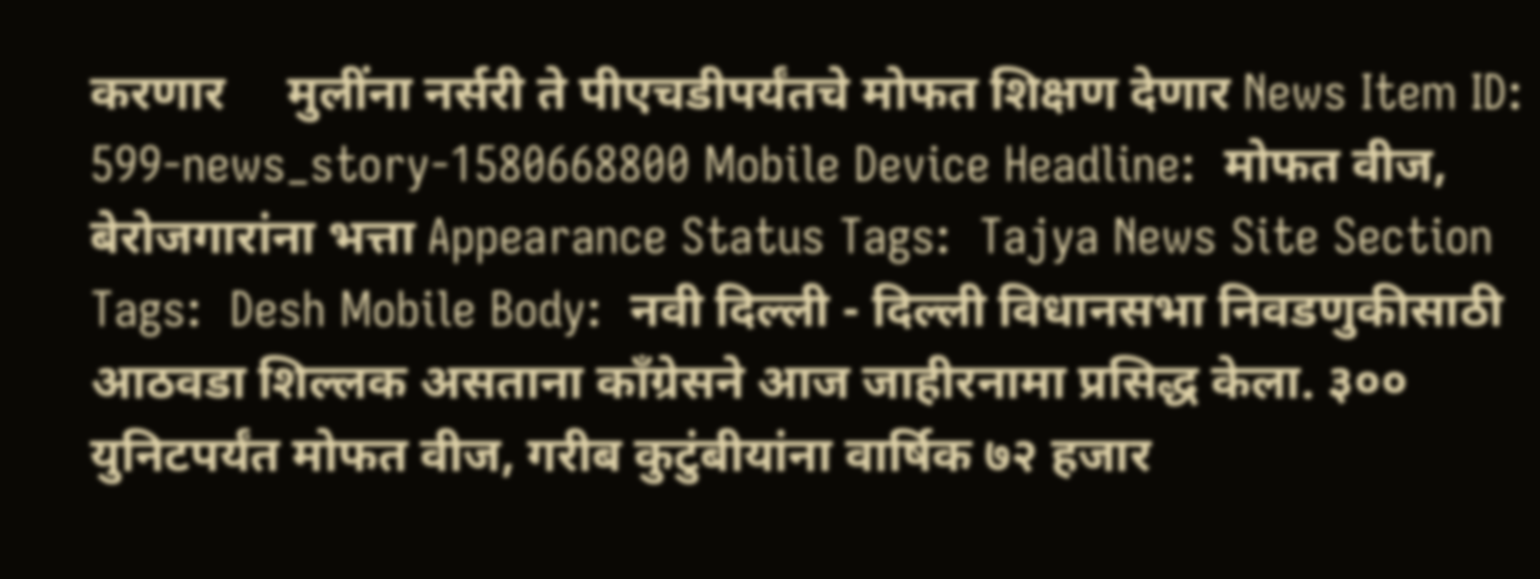करणार     मुलींना नर्सरी ते पीएचडीपर्यंतचे मोफत शिक्षण देणार News Item ID:  599-news_story-1580668800 Mobile Device Headline:  मोफत वीज, बेरोजगारांना भत्ता Appearance Status Tags:  Tajya News Site Section Tags:  Desh Mobile Body:  नवी दिल्ली - दिल्ली विधानसभा निवडणुकीसाठी आठवडा शिल्लक असताना काँग्रेसने आज जाहीरनामा प्रसिद्ध केला. ३०० युनिटपर्यंत मोफत वीज, गरीब कुटुंबीयांना वार्षिक ७२ हजार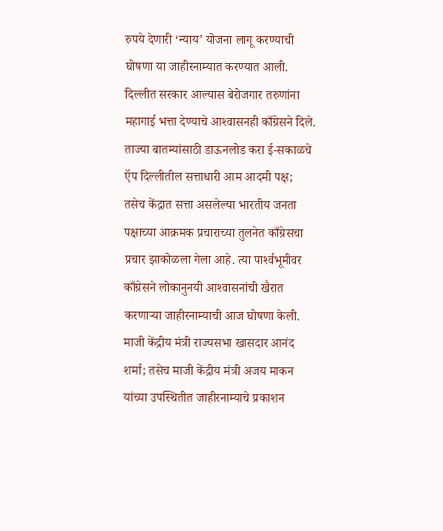रुपये देणारी ‘न्याय’ योजना लागू करण्याची घोषणा या जाहीरनाम्यात करण्यात आली.  दिल्लीत सरकार आल्यास बेरोजगार तरुणांना महागाई भत्ता देण्याचे आश्‍वासनही काँग्रेसने दिले.  ताज्या बातम्यांसाठी डाऊनलोड करा ई-सकाळचे ऍप दिल्लीतील सत्ताधारी आम आदमी पक्ष; तसेच केंद्रात सत्ता असलेल्या भारतीय जनता पक्षाच्या आक्रमक प्रचाराच्या तुलनेत काँग्रेसचा प्रचार झाकोळला गेला आहे. त्या पार्श्‍वभूमीवर काँग्रेसने लोकानुनयी आश्‍वासनांची खैरात करणाऱ्या जाहीरनाम्याची आज घोषणा केली. माजी केंद्रीय मंत्री राज्यसभा खासदार आनंद शर्मा; तसेच माजी केंद्रीय मंत्री अजय माकन यांच्या उपस्थितीत जाहीरनाम्याचे प्रकाशन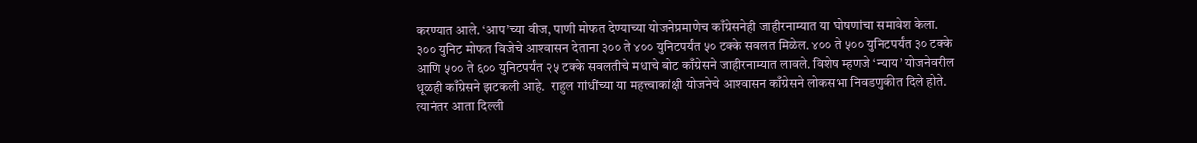करण्यात आले. ‘आप’च्या वीज, पाणी मोफत देण्याच्या योजनेप्रमाणेच काँग्रेसनेही जाहीरनाम्यात या घोषणांचा समावेश केला.  ३०० युनिट मोफत विजेचे आश्‍वासन देताना ३०० ते ४०० युनिटपर्यंत ५० टक्के सवलत मिळेल. ४०० ते ५०० युनिटपर्यंत ३० टक्के आणि ५०० ते ६०० युनिटपर्यंत २५ टक्के सवलतीचे मधाचे बोट काँग्रेसने जाहीरनाम्यात लावले. विशेष म्हणजे ‘न्याय’ योजनेवरील धूळही काँग्रेसने झटकली आहे.  राहुल गांधींच्या या महत्त्वाकांक्षी योजनेचे आश्‍वासन काँग्रेसने लोकसभा निवडणुकीत दिले होते. त्यानंतर आता दिल्ली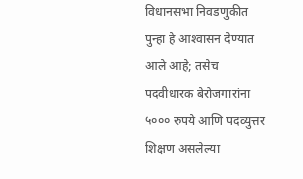विधानसभा निवडणुकीत पुन्हा हे आश्‍वासन देण्यात आले आहे; तसेच पदवीधारक बेरोजगारांना ५००० रुपये आणि पदव्युत्तर शिक्षण असलेल्या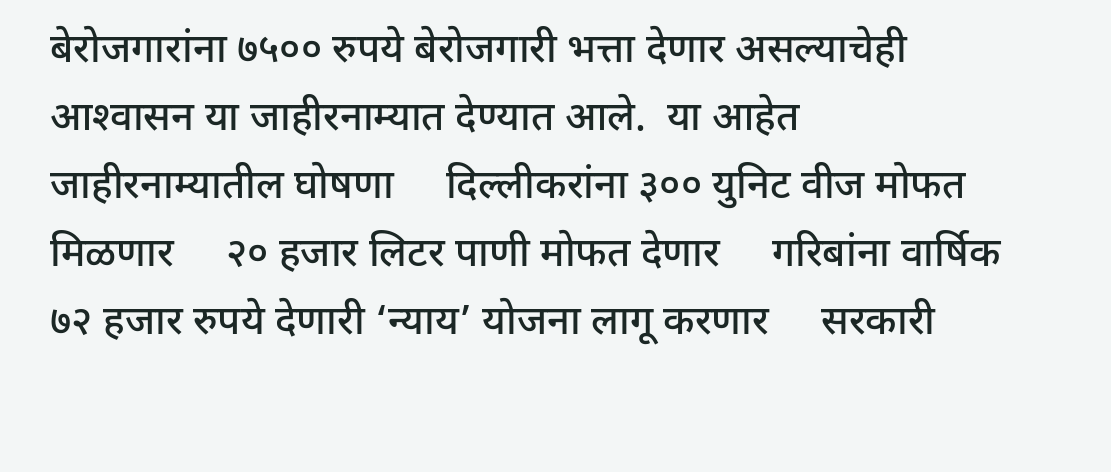बेरोजगारांना ७५०० रुपये बेरोजगारी भत्ता देणार असल्याचेही आश्‍वासन या जाहीरनाम्यात देण्यात आले.  या आहेत जाहीरनाम्यातील घोषणा     दिल्लीकरांना ३०० युनिट वीज मोफत मिळणार     २० हजार लिटर पाणी मोफत देणार     गरिबांना वार्षिक ७२ हजार रुपये देणारी ‘न्याय’ योजना लागू करणार     सरकारी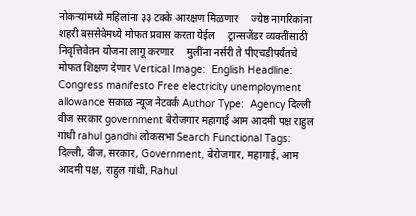नोकऱ्यांमध्ये महिलांना ३३ टक्के आरक्षण मिळणार     ज्येष्ठ नागरिकांना शहरी बससेवेमध्ये मोफत प्रवास करता येईल     ट्रान्सजेंडर व्यक्तींसाठी निवृत्तिवेतन योजना लागू करणार     मुलींना नर्सरी ते पीएचडीपर्यंतचे मोफत शिक्षण देणार Vertical Image:  English Headline:  Congress manifesto Free electricity unemployment allowance सकाळ न्यूज नेटवर्क Author Type:  Agency दिल्ली वीज सरकार government बेरोजगार महागाई आम आदमी पक्ष राहुल गांधी rahul gandhi लोकसभा Search Functional Tags:  दिल्ली, वीज, सरकार, Government, बेरोजगार, महागाई, आम आदमी पक्ष, राहुल गांधी, Rahul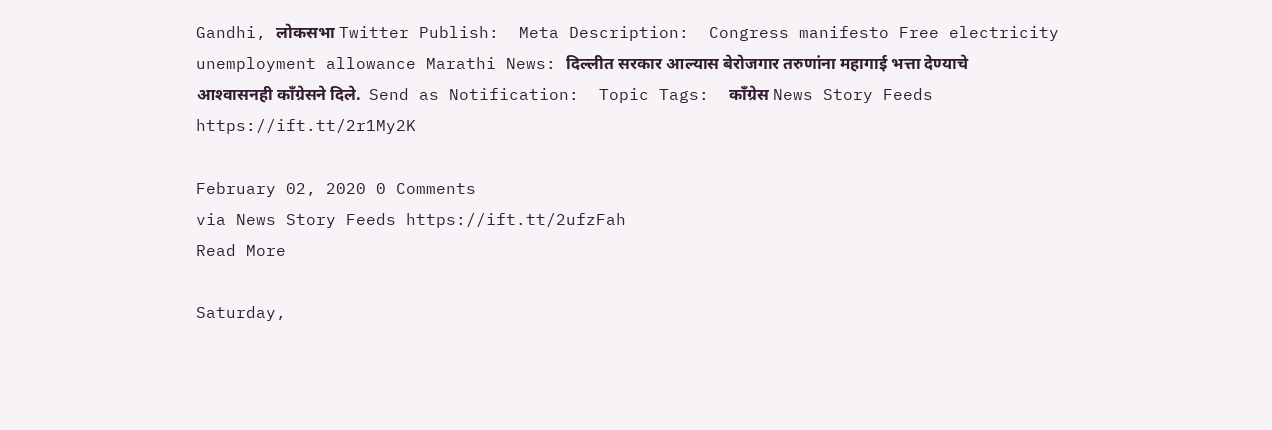Gandhi, लोकसभा Twitter Publish:  Meta Description:  Congress manifesto Free electricity unemployment allowance Marathi News: दिल्लीत सरकार आल्यास बेरोजगार तरुणांना महागाई भत्ता देण्याचे आश्‍वासनही काँग्रेसने दिले.  Send as Notification:  Topic Tags:  काँग्रेस News Story Feeds https://ift.tt/2r1My2K

February 02, 2020 0 Comments
via News Story Feeds https://ift.tt/2ufzFah
Read More

Saturday,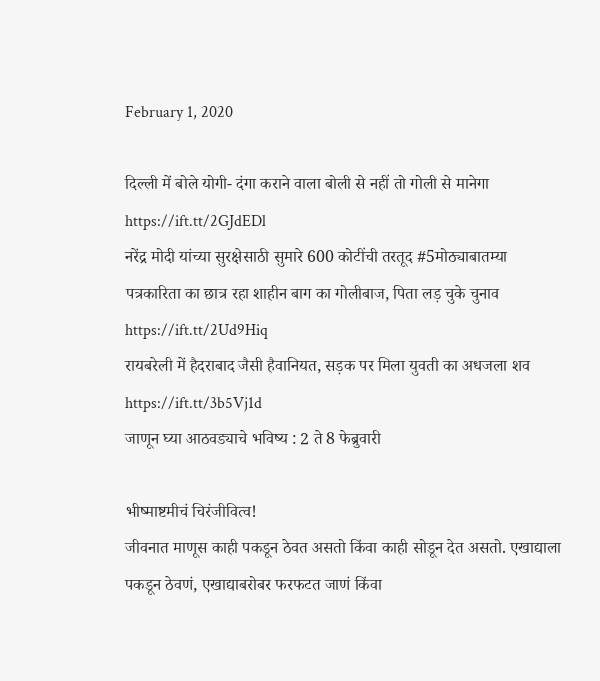February 1, 2020

दिल्ली में बोले योगी- दंगा कराने वाला बोली से नहीं तो गोली से मानेगा https://ift.tt/2GJdEDl
नरेंद्र मोदी यांच्या सुरक्षेसाठी सुमारे 600 कोटींची तरतूद #5मोठ्याबातम्या
पत्रकारिता का छात्र रहा शाहीन बाग का गोलीबाज, पिता लड़ चुके चुनाव https://ift.tt/2Ud9Hiq
रायबरेली में हैदराबाद जैसी हैवानियत, सड़क पर मिला युवती का अधजला शव https://ift.tt/3b5Vj1d
जाणून घ्या आठवड्याचे भविष्य : 2 ते 8 फेब्रुवारी

भीष्‍माष्टमीचं चिरंजीवित्व!
जीवनात माणूस काही पकडून ठेवत असतो किंवा काही सोडून देत असतो. एखाद्याला पकडून ठेवणं, एखाद्याबरोबर फरफटत जाणं किंवा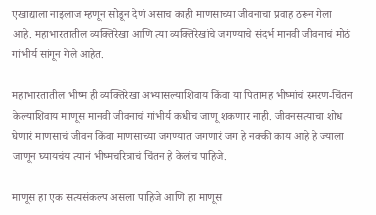एखाद्याला नाइलाज म्हणून सोडून देणं असाच काही माणसाच्या जीवनाचा प्रवाह ठरून गेला आहे. महाभारतातील व्यक्तिरेखा आणि त्या व्यक्तिरेखांचे जगण्याचे संदर्भ मानवी जीवनाचं मोठं गांभीर्य सांगून गेले आहेत.

महाभारतातील भीष्म ही व्यक्तिरेखा अभ्यासल्याशिवाय किंवा या पितामह भीष्मांचं स्मरण-चिंतन केल्याशिवाय माणूस मानवी जीवनाचं गांभीर्य कधीच जाणू शकणार नाही. जीवनसत्याचा शोध घेणारं माणसाचं जीवन किंवा माणसाच्या जगण्यात जगणारं जग हे नक्की काय आहे हे ज्याला जाणून घ्यायचंय त्यानं भीष्मचरित्राचं चिंतन हे केलंच पाहिजे.

माणूस हा एक सत्यसंकल्प असला पाहिजे आणि हा माणूस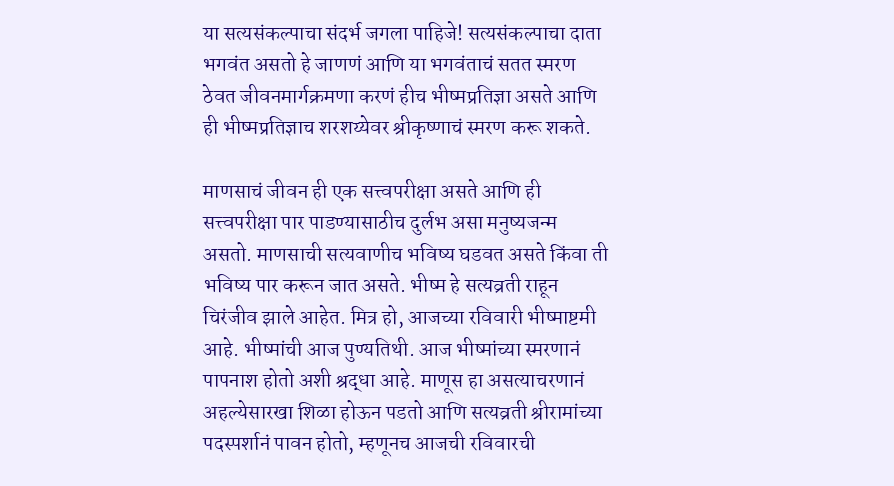या सत्यसंकल्पाचा संदर्भ जगला पाहिजे! सत्यसंकल्पाचा दाता भगवंत असतो हे जाणणं आणि या भगवंताचं सतत स्मरण ठेवत जीवनमार्गक्रमणा करणं हीच भीष्मप्रतिज्ञा असते आणि ही भीष्मप्रतिज्ञाच शरशय्येवर श्रीकृष्णाचं स्मरण करू शकते.

माणसाचं जीवन ही एक सत्त्वपरीक्षा असते आणि ही सत्त्वपरीक्षा पार पाडण्यासाठीच दुर्लभ असा मनुष्यजन्म असतो. माणसाची सत्यवाणीच भविष्य घडवत असते किंवा ती भविष्य पार करून जात असते. भीष्म हे सत्यव्रती राहून चिरंजीव झाले आहेत. मित्र हो, आजच्या रविवारी भीष्माष्टमी आहे. भीष्मांची आज पुण्यतिथी. आज भीष्मांच्या स्मरणानं पापनाश होतो अशी श्रद्धा आहे. माणूस हा असत्याचरणानं अहल्येसारखा शिळा होऊन पडतो आणि सत्यव्रती श्रीरामांच्या पदस्पर्शानं पावन होतो, म्हणूनच आजची रविवारची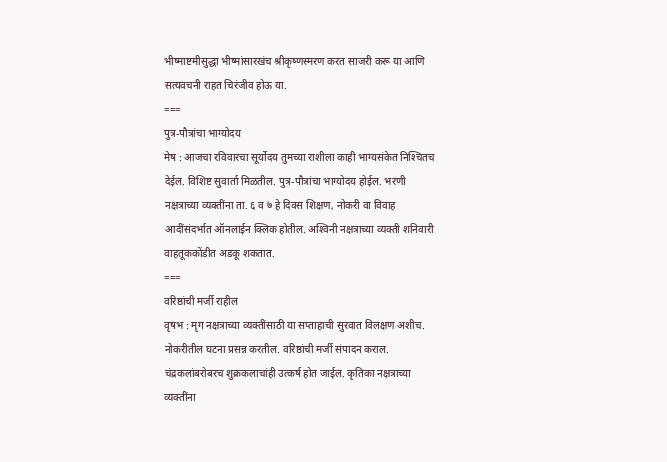भीष्माष्टमीसुद्धा भीष्मांसारखंच श्रीकृष्णस्मरण करत साजरी करू या आणि सत्यवचनी राहत चिरंजीव होऊ या.
===
पुत्र-पौत्रांचा भाग्योदय
मेष : आजचा रविवारचा सूर्योदय तुमच्या राशीला काही भाग्यसंकेत निश्‍चितच देईल. विशिष्ट सुवार्ता मिळतील. पुत्र-पौत्रांचा भाग्योदय होईल. भरणी नक्षत्राच्या व्यक्तींना ता. ६ व ७ हे दिवस शिक्षण, नोकरी वा विवाह आदींसंदर्भात ऑनलाईन क्‍लिक होतील. अश्‍विनी नक्षत्राच्या व्यक्ती शनिवारी वाहतूककोंडीत अडकू शकतात.
===
वरिष्ठांची मर्जी राहील
वृषभ : मृग नक्षत्राच्या व्यक्तींसाठी या सप्ताहाची सुरवात विलक्षण अशीच. नोकरीतील घटना प्रसन्न करतील. वरिष्ठांची मर्जी संपादन कराल. चंद्रकलांबरोबरच शुक्रकलाचांही उत्कर्ष होत जाईल. कृतिका नक्षत्राच्या व्यक्तींना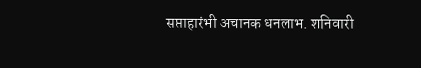सप्ताहारंभी अचानक धनलाभ. शनिवारी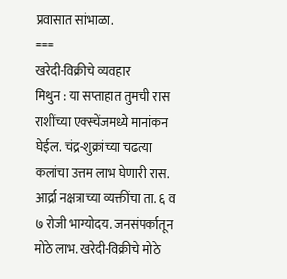प्रवासात सांभाळा.
===
खरेदी-विक्रीचे व्यवहार
मिथुन : या सप्ताहात तुमची रास राशींच्या एक्स्चेंजमध्ये मानांकन घेईल. चंद्र-शुक्रांच्या चढत्या कलांचा उत्तम लाभ घेणारी रास. आर्द्रा नक्षत्राच्या व्यक्तींचा ता. ६ व ७ रोजी भाग्योदय. जनसंपर्कातून मोठे लाभ. खरेदी-विक्रीचे मोठे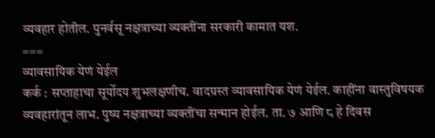व्यवहार होतील. पुनर्वसू नक्षत्राच्या व्यक्तींना सरकारी कामात यश.
===
व्यावसायिक येणं येईल
कर्क : सप्ताहाचा सूर्योदय शुभलक्षणीच. वादग्रस्त व्यावसायिक येणं येईल. काहींना वास्तुविषयक व्यवहारांतून लाभ. पुष्य नक्षत्राच्या व्यक्तींचा सन्मान होईल. ता. ७ आणि ८ हे दिवस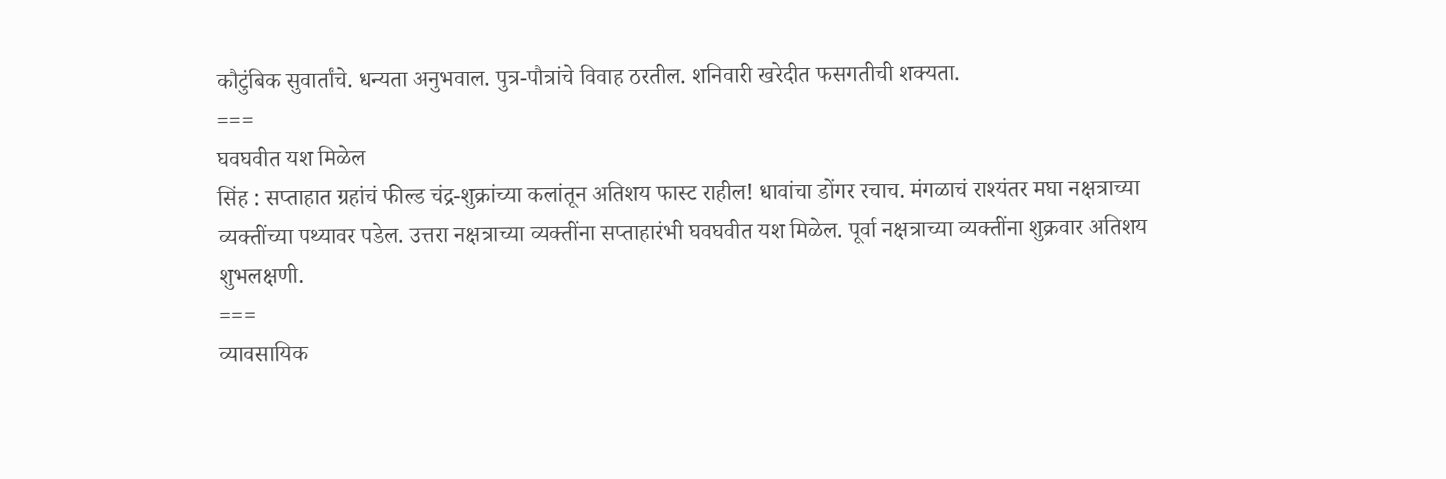कौटुंबिक सुवार्तांचे. धन्यता अनुभवाल. पुत्र-पौत्रांचे विवाह ठरतील. शनिवारी खरेदीत फसगतीची शक्यता.
===
घवघवीत यश मिळेल
सिंह : सप्ताहात ग्रहांचं फील्ड चंद्र-शुक्रांच्या कलांतून अतिशय फास्ट राहील! धावांचा डोंगर रचाच. मंगळाचं राश्‍यंतर मघा नक्षत्राच्या व्यक्तींच्या पथ्यावर पडेल. उत्तरा नक्षत्राच्या व्यक्तींना सप्ताहारंभी घवघवीत यश मिळेल. पूर्वा नक्षत्राच्या व्यक्तींना शुक्रवार अतिशय शुभलक्षणी.
===
व्यावसायिक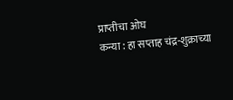प्राप्तीचा ओघ
कन्या : हा सप्ताह चंद्र-शुक्राच्या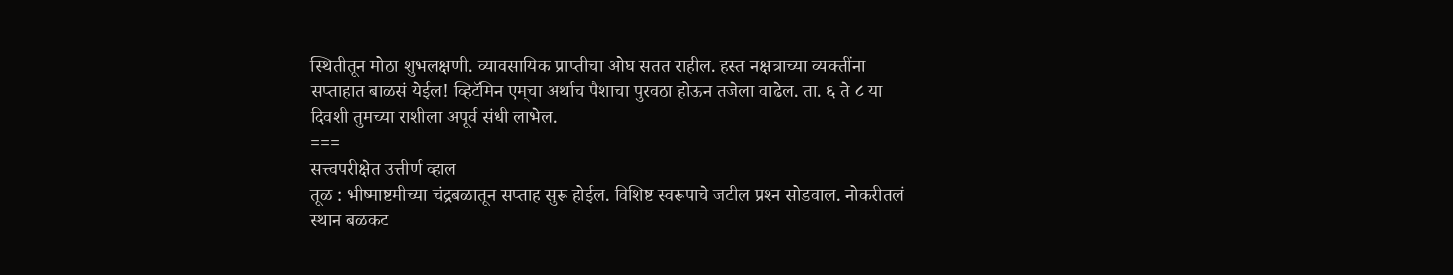स्थितीतून मोठा शुभलक्षणी. व्यावसायिक प्राप्तीचा ओघ सतत राहील. हस्त नक्षत्राच्या व्यक्तींना सप्ताहात बाळसं येईल! व्हिटॅमिन एम्‌चा अर्थाच पैशाचा पुरवठा होऊन तजेला वाढेल. ता. ६ ते ८ या दिवशी तुमच्या राशीला अपूर्व संधी लाभेल.
===
सत्त्वपरीक्षेत उत्तीर्ण व्हाल
तूळ : भीष्माष्टमीच्या चंद्रबळातून सप्ताह सुरू होईल. विशिष्ट स्वरूपाचे जटील प्रश्‍न सोडवाल. नोकरीतलं स्थान बळकट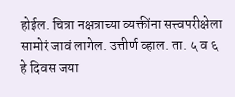होईल. चित्रा नक्षत्राच्या व्यक्तींना सत्त्वपरीक्षेला सामोरं जावं लागेल. उत्तीर्ण व्हाल. ता. ५ व ६ हे दिवस जया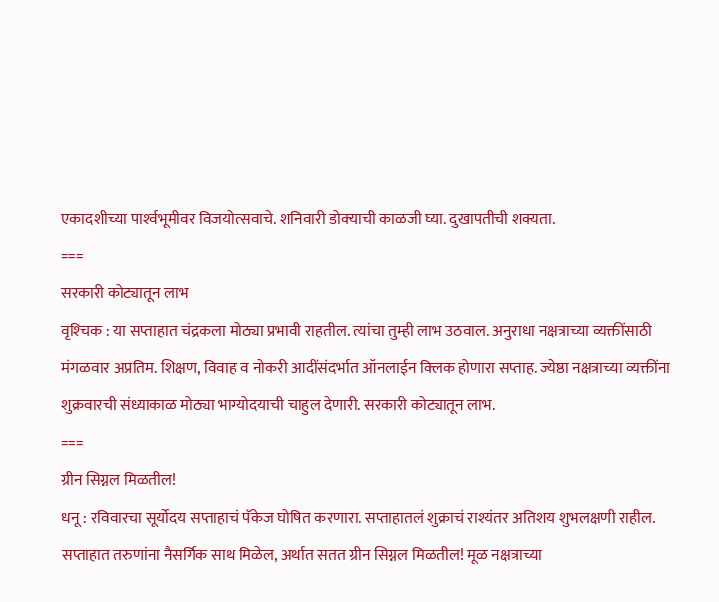एकादशीच्या पार्श्‍वभूमीवर विजयोत्सवाचे. शनिवारी डोक्‍याची काळजी घ्या. दुखापतीची शक्यता.
===
सरकारी कोट्यातून लाभ
वृश्‍चिक : या सप्ताहात चंद्रकला मोठ्या प्रभावी राहतील. त्यांचा तुम्ही लाभ उठवाल. अनुराधा नक्षत्राच्या व्यक्तींसाठी मंगळवार अप्रतिम. शिक्षण, विवाह व नोकरी आदींसंदर्भात ऑनलाईन क्‍लिक होणारा सप्ताह. ज्येष्ठा नक्षत्राच्या व्यक्तींना शुक्रवारची संध्याकाळ मोठ्या भाग्योदयाची चाहुल देणारी. सरकारी कोट्यातून लाभ.
===
ग्रीन सिग्नल मिळतील!
धनू : रविवारचा सूर्योदय सप्ताहाचं पॅकेज घोषित करणारा. सप्ताहातलं शुक्राचं राश्‍यंतर अतिशय शुभलक्षणी राहील. सप्ताहात तरुणांना नैसर्गिक साथ मिळेल, अर्थात सतत ग्रीन सिग्नल मिळतील! मूळ नक्षत्राच्या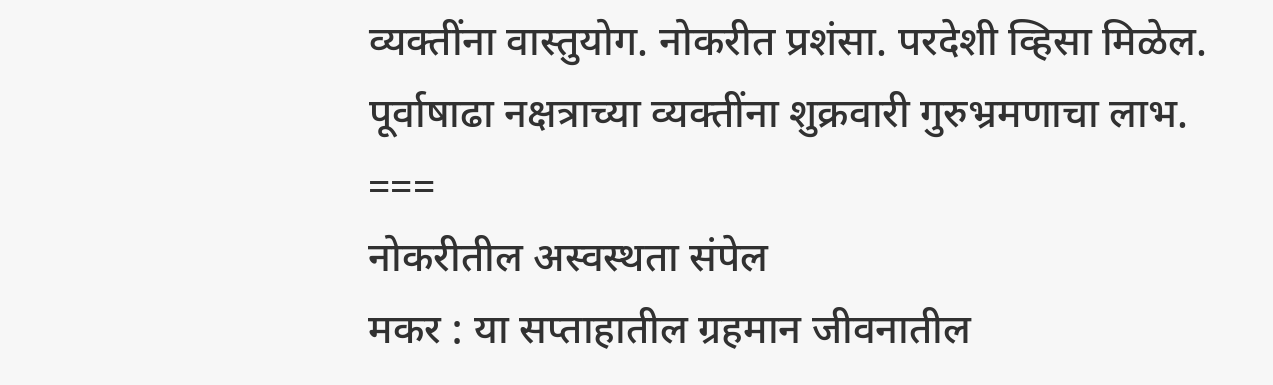व्यक्तींना वास्तुयोग. नोकरीत प्रशंसा. परदेशी व्हिसा मिळेल. पूर्वाषाढा नक्षत्राच्या व्यक्तींना शुक्रवारी गुरुभ्रमणाचा लाभ.
===
नोकरीतील अस्वस्थता संपेल
मकर : या सप्ताहातील ग्रहमान जीवनातील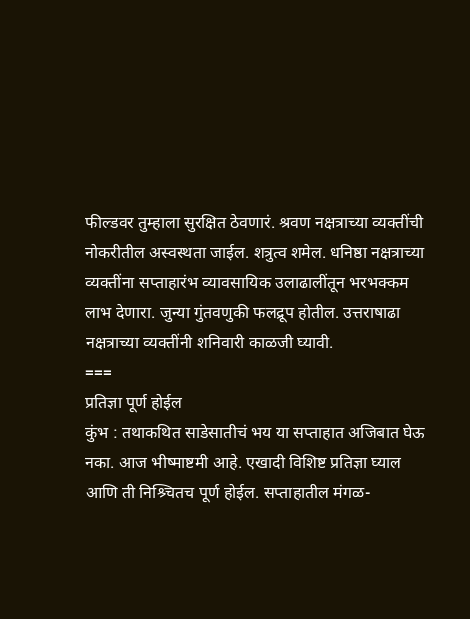फील्डवर तुम्हाला सुरक्षित ठेवणारं. श्रवण नक्षत्राच्या व्यक्तींची नोकरीतील अस्वस्थता जाईल. शत्रुत्व शमेल. धनिष्ठा नक्षत्राच्या व्यक्तींना सप्ताहारंभ व्यावसायिक उलाढालींतून भरभक्कम लाभ देणारा. जुन्या गुंतवणुकी फलद्रूप होतील. उत्तराषाढा नक्षत्राच्या व्यक्तींनी शनिवारी काळजी घ्यावी.
===
प्रतिज्ञा पूर्ण होईल
कुंभ : तथाकथित साडेसातीचं भय या सप्ताहात अजिबात घेऊ नका. आज भीष्माष्टमी आहे. एखादी विशिष्ट प्रतिज्ञा घ्याल आणि ती निश्र्चितच पूर्ण होईल. सप्ताहातील मंगळ-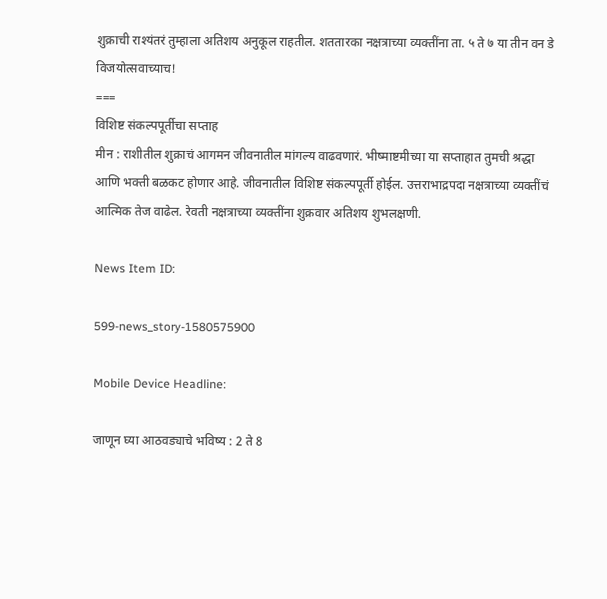शुक्राची राश्‍यंतरं तुम्हाला अतिशय अनुकूल राहतील. शततारका नक्षत्राच्या व्यक्तींना ता. ५ ते ७ या तीन वन डे विजयोत्सवाच्याच!
===
विशिष्ट संकल्पपूर्तीचा सप्ताह
मीन : राशीतील शुक्राचं आगमन जीवनातील मांगल्य वाढवणारं. भीष्माष्टमीच्या या सप्ताहात तुमची श्रद्धा आणि भक्ती बळकट होणार आहे. जीवनातील विशिष्ट संकल्पपूर्ती होईल. उत्तराभाद्रपदा नक्षत्राच्या व्यक्तींचं आत्मिक तेज वाढेल. रेवती नक्षत्राच्या व्यक्तींना शुक्रवार अतिशय शुभलक्षणी.

News Item ID:

599-news_story-1580575900

Mobile Device Headline:

जाणून घ्या आठवड्याचे भविष्य : 2 ते 8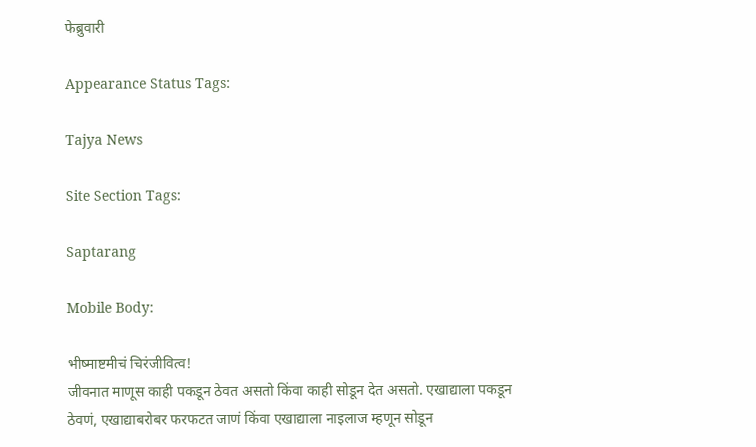फेब्रुवारी

Appearance Status Tags:

Tajya News

Site Section Tags:

Saptarang

Mobile Body:

भीष्‍माष्टमीचं चिरंजीवित्व!
जीवनात माणूस काही पकडून ठेवत असतो किंवा काही सोडून देत असतो. एखाद्याला पकडून ठेवणं, एखाद्याबरोबर फरफटत जाणं किंवा एखाद्याला नाइलाज म्हणून सोडून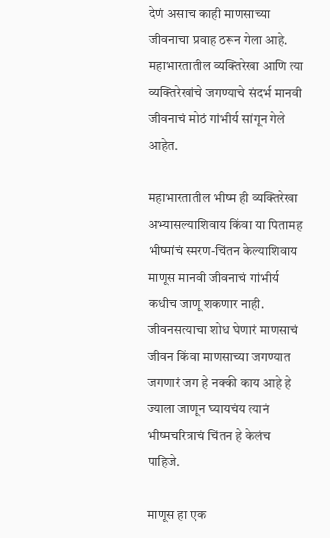देणं असाच काही माणसाच्या जीवनाचा प्रवाह ठरून गेला आहे. महाभारतातील व्यक्तिरेखा आणि त्या व्यक्तिरेखांचे जगण्याचे संदर्भ मानवी जीवनाचं मोठं गांभीर्य सांगून गेले आहेत.

महाभारतातील भीष्म ही व्यक्तिरेखा अभ्यासल्याशिवाय किंवा या पितामह भीष्मांचं स्मरण-चिंतन केल्याशिवाय माणूस मानवी जीवनाचं गांभीर्य कधीच जाणू शकणार नाही. जीवनसत्याचा शोध घेणारं माणसाचं जीवन किंवा माणसाच्या जगण्यात जगणारं जग हे नक्की काय आहे हे ज्याला जाणून घ्यायचंय त्यानं भीष्मचरित्राचं चिंतन हे केलंच पाहिजे.

माणूस हा एक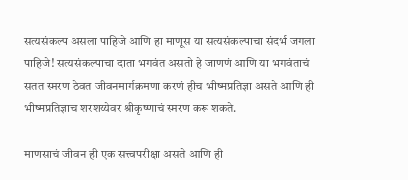सत्यसंकल्प असला पाहिजे आणि हा माणूस या सत्यसंकल्पाचा संदर्भ जगला पाहिजे! सत्यसंकल्पाचा दाता भगवंत असतो हे जाणणं आणि या भगवंताचं सतत स्मरण ठेवत जीवनमार्गक्रमणा करणं हीच भीष्मप्रतिज्ञा असते आणि ही भीष्मप्रतिज्ञाच शरशय्येवर श्रीकृष्णाचं स्मरण करू शकते.

माणसाचं जीवन ही एक सत्त्वपरीक्षा असते आणि ही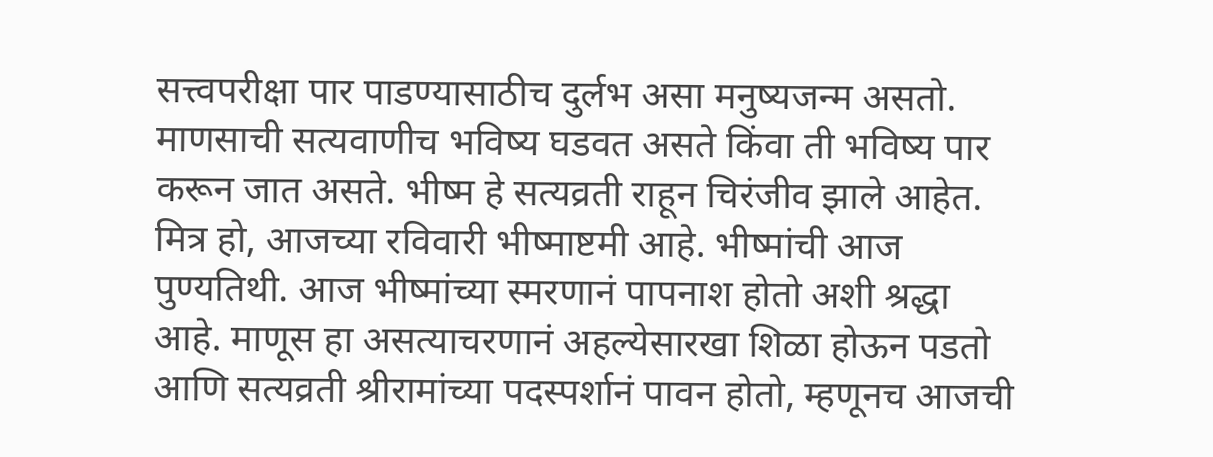सत्त्वपरीक्षा पार पाडण्यासाठीच दुर्लभ असा मनुष्यजन्म असतो. माणसाची सत्यवाणीच भविष्य घडवत असते किंवा ती भविष्य पार करून जात असते. भीष्म हे सत्यव्रती राहून चिरंजीव झाले आहेत. मित्र हो, आजच्या रविवारी भीष्माष्टमी आहे. भीष्मांची आज पुण्यतिथी. आज भीष्मांच्या स्मरणानं पापनाश होतो अशी श्रद्धा आहे. माणूस हा असत्याचरणानं अहल्येसारखा शिळा होऊन पडतो आणि सत्यव्रती श्रीरामांच्या पदस्पर्शानं पावन होतो, म्हणूनच आजची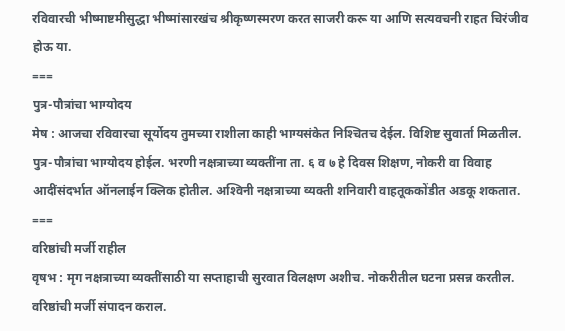रविवारची भीष्माष्टमीसुद्धा भीष्मांसारखंच श्रीकृष्णस्मरण करत साजरी करू या आणि सत्यवचनी राहत चिरंजीव होऊ या.
===
पुत्र-पौत्रांचा भाग्योदय
मेष : आजचा रविवारचा सूर्योदय तुमच्या राशीला काही भाग्यसंकेत निश्‍चितच देईल. विशिष्ट सुवार्ता मिळतील. पुत्र-पौत्रांचा भाग्योदय होईल. भरणी नक्षत्राच्या व्यक्तींना ता. ६ व ७ हे दिवस शिक्षण, नोकरी वा विवाह आदींसंदर्भात ऑनलाईन क्‍लिक होतील. अश्‍विनी नक्षत्राच्या व्यक्ती शनिवारी वाहतूककोंडीत अडकू शकतात.
===
वरिष्ठांची मर्जी राहील
वृषभ : मृग नक्षत्राच्या व्यक्तींसाठी या सप्ताहाची सुरवात विलक्षण अशीच. नोकरीतील घटना प्रसन्न करतील. वरिष्ठांची मर्जी संपादन कराल.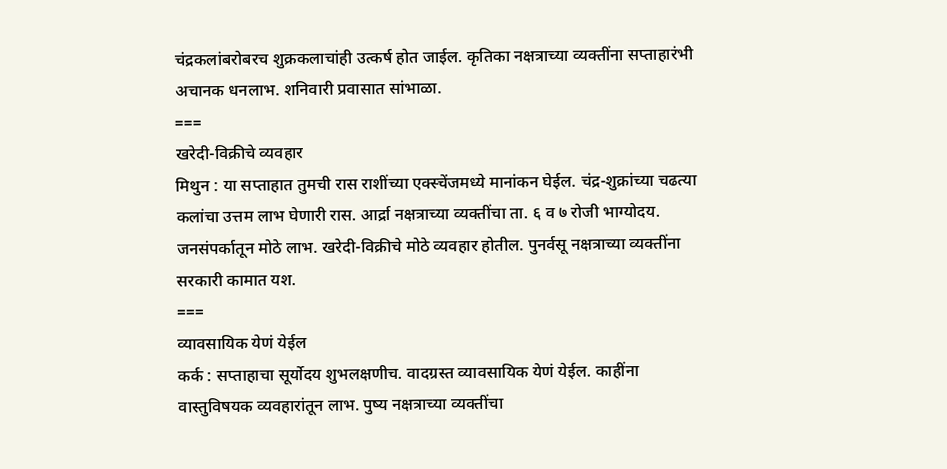चंद्रकलांबरोबरच शुक्रकलाचांही उत्कर्ष होत जाईल. कृतिका नक्षत्राच्या व्यक्तींना सप्ताहारंभी अचानक धनलाभ. शनिवारी प्रवासात सांभाळा.
===
खरेदी-विक्रीचे व्यवहार
मिथुन : या सप्ताहात तुमची रास राशींच्या एक्स्चेंजमध्ये मानांकन घेईल. चंद्र-शुक्रांच्या चढत्या कलांचा उत्तम लाभ घेणारी रास. आर्द्रा नक्षत्राच्या व्यक्तींचा ता. ६ व ७ रोजी भाग्योदय. जनसंपर्कातून मोठे लाभ. खरेदी-विक्रीचे मोठे व्यवहार होतील. पुनर्वसू नक्षत्राच्या व्यक्तींना सरकारी कामात यश.
===
व्यावसायिक येणं येईल
कर्क : सप्ताहाचा सूर्योदय शुभलक्षणीच. वादग्रस्त व्यावसायिक येणं येईल. काहींना वास्तुविषयक व्यवहारांतून लाभ. पुष्य नक्षत्राच्या व्यक्तींचा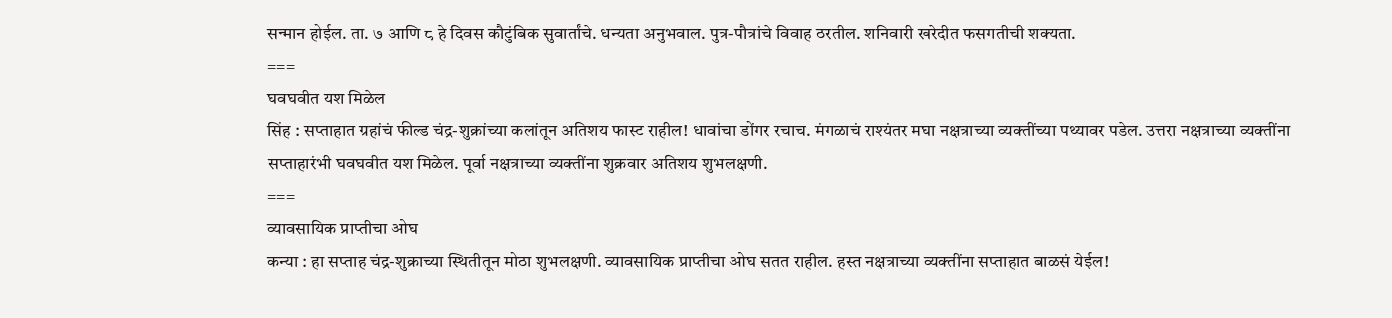सन्मान होईल. ता. ७ आणि ८ हे दिवस कौटुंबिक सुवार्तांचे. धन्यता अनुभवाल. पुत्र-पौत्रांचे विवाह ठरतील. शनिवारी खरेदीत फसगतीची शक्यता.
===
घवघवीत यश मिळेल
सिंह : सप्ताहात ग्रहांचं फील्ड चंद्र-शुक्रांच्या कलांतून अतिशय फास्ट राहील! धावांचा डोंगर रचाच. मंगळाचं राश्‍यंतर मघा नक्षत्राच्या व्यक्तींच्या पथ्यावर पडेल. उत्तरा नक्षत्राच्या व्यक्तींना सप्ताहारंभी घवघवीत यश मिळेल. पूर्वा नक्षत्राच्या व्यक्तींना शुक्रवार अतिशय शुभलक्षणी.
===
व्यावसायिक प्राप्तीचा ओघ
कन्या : हा सप्ताह चंद्र-शुक्राच्या स्थितीतून मोठा शुभलक्षणी. व्यावसायिक प्राप्तीचा ओघ सतत राहील. हस्त नक्षत्राच्या व्यक्तींना सप्ताहात बाळसं येईल!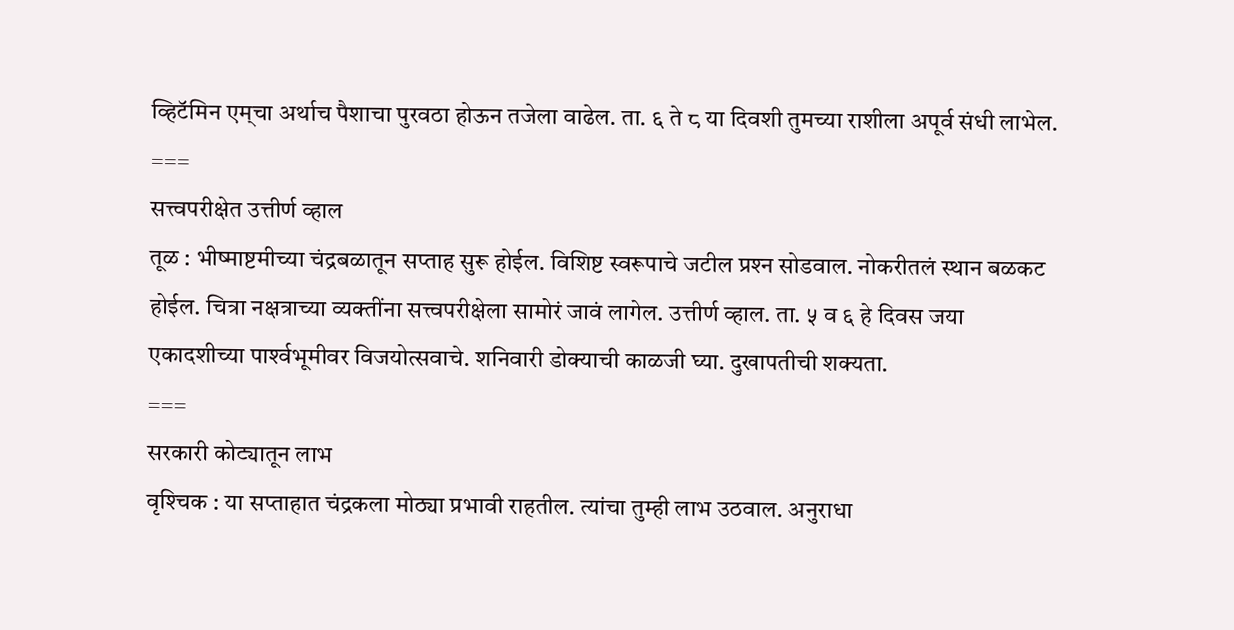व्हिटॅमिन एम्‌चा अर्थाच पैशाचा पुरवठा होऊन तजेला वाढेल. ता. ६ ते ८ या दिवशी तुमच्या राशीला अपूर्व संधी लाभेल.
===
सत्त्वपरीक्षेत उत्तीर्ण व्हाल
तूळ : भीष्माष्टमीच्या चंद्रबळातून सप्ताह सुरू होईल. विशिष्ट स्वरूपाचे जटील प्रश्‍न सोडवाल. नोकरीतलं स्थान बळकट होईल. चित्रा नक्षत्राच्या व्यक्तींना सत्त्वपरीक्षेला सामोरं जावं लागेल. उत्तीर्ण व्हाल. ता. ५ व ६ हे दिवस जया एकादशीच्या पार्श्‍वभूमीवर विजयोत्सवाचे. शनिवारी डोक्‍याची काळजी घ्या. दुखापतीची शक्यता.
===
सरकारी कोट्यातून लाभ
वृश्‍चिक : या सप्ताहात चंद्रकला मोठ्या प्रभावी राहतील. त्यांचा तुम्ही लाभ उठवाल. अनुराधा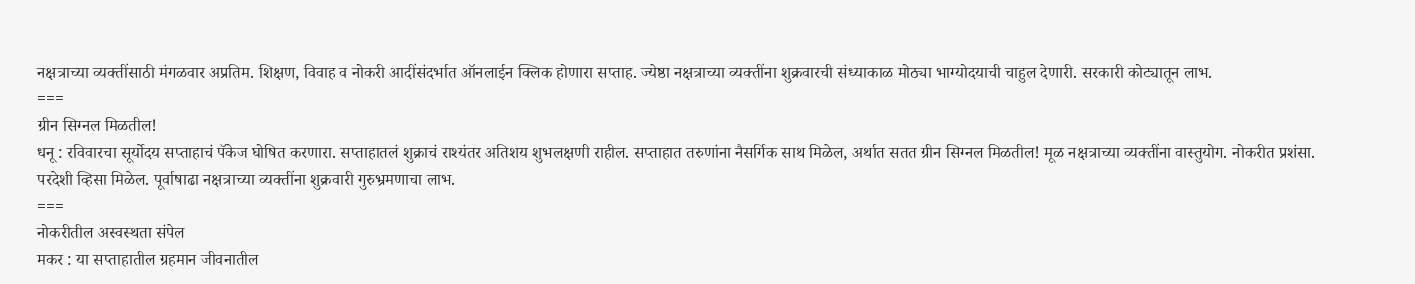नक्षत्राच्या व्यक्तींसाठी मंगळवार अप्रतिम. शिक्षण, विवाह व नोकरी आदींसंदर्भात ऑनलाईन क्‍लिक होणारा सप्ताह. ज्येष्ठा नक्षत्राच्या व्यक्तींना शुक्रवारची संध्याकाळ मोठ्या भाग्योदयाची चाहुल देणारी. सरकारी कोट्यातून लाभ.
===
ग्रीन सिग्नल मिळतील!
धनू : रविवारचा सूर्योदय सप्ताहाचं पॅकेज घोषित करणारा. सप्ताहातलं शुक्राचं राश्‍यंतर अतिशय शुभलक्षणी राहील. सप्ताहात तरुणांना नैसर्गिक साथ मिळेल, अर्थात सतत ग्रीन सिग्नल मिळतील! मूळ नक्षत्राच्या व्यक्तींना वास्तुयोग. नोकरीत प्रशंसा. परदेशी व्हिसा मिळेल. पूर्वाषाढा नक्षत्राच्या व्यक्तींना शुक्रवारी गुरुभ्रमणाचा लाभ.
===
नोकरीतील अस्वस्थता संपेल
मकर : या सप्ताहातील ग्रहमान जीवनातील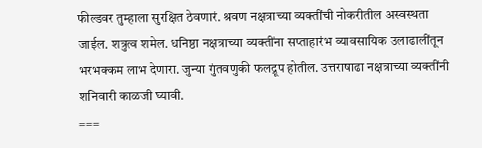फील्डवर तुम्हाला सुरक्षित ठेवणारं. श्रवण नक्षत्राच्या व्यक्तींची नोकरीतील अस्वस्थता जाईल. शत्रुत्व शमेल. धनिष्ठा नक्षत्राच्या व्यक्तींना सप्ताहारंभ व्यावसायिक उलाढालींतून भरभक्कम लाभ देणारा. जुन्या गुंतवणुकी फलद्रूप होतील. उत्तराषाढा नक्षत्राच्या व्यक्तींनी शनिवारी काळजी घ्यावी.
===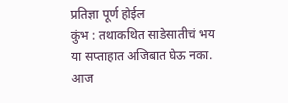प्रतिज्ञा पूर्ण होईल
कुंभ : तथाकथित साडेसातीचं भय या सप्ताहात अजिबात घेऊ नका. आज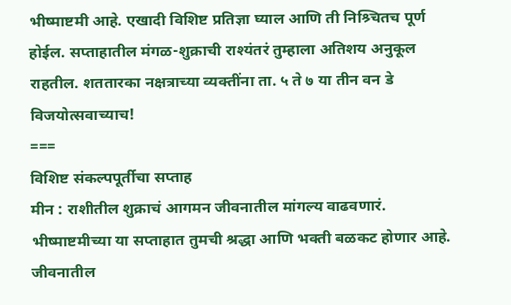भीष्माष्टमी आहे. एखादी विशिष्ट प्रतिज्ञा घ्याल आणि ती निश्र्चितच पूर्ण होईल. सप्ताहातील मंगळ-शुक्राची राश्‍यंतरं तुम्हाला अतिशय अनुकूल राहतील. शततारका नक्षत्राच्या व्यक्तींना ता. ५ ते ७ या तीन वन डे विजयोत्सवाच्याच!
===
विशिष्ट संकल्पपूर्तीचा सप्ताह
मीन : राशीतील शुक्राचं आगमन जीवनातील मांगल्य वाढवणारं. भीष्माष्टमीच्या या सप्ताहात तुमची श्रद्धा आणि भक्ती बळकट होणार आहे. जीवनातील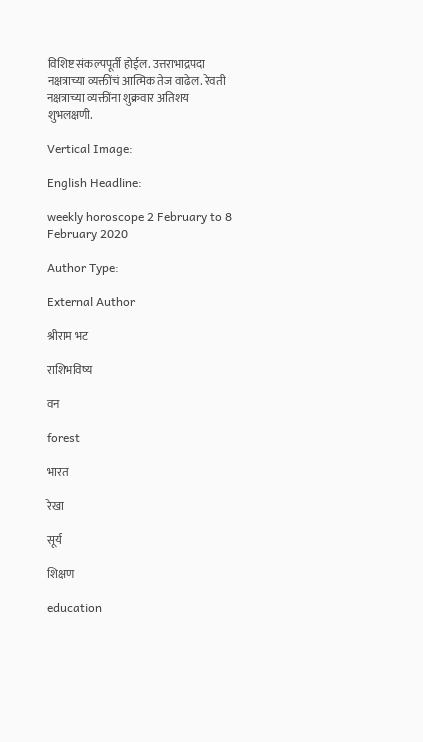विशिष्ट संकल्पपूर्ती होईल. उत्तराभाद्रपदा नक्षत्राच्या व्यक्तींचं आत्मिक तेज वाढेल. रेवती नक्षत्राच्या व्यक्तींना शुक्रवार अतिशय शुभलक्षणी.

Vertical Image:

English Headline:

weekly horoscope 2 February to 8 February 2020

Author Type:

External Author

श्रीराम भट

राशिभविष्य

वन

forest

भारत

रेखा

सूर्य

शिक्षण

education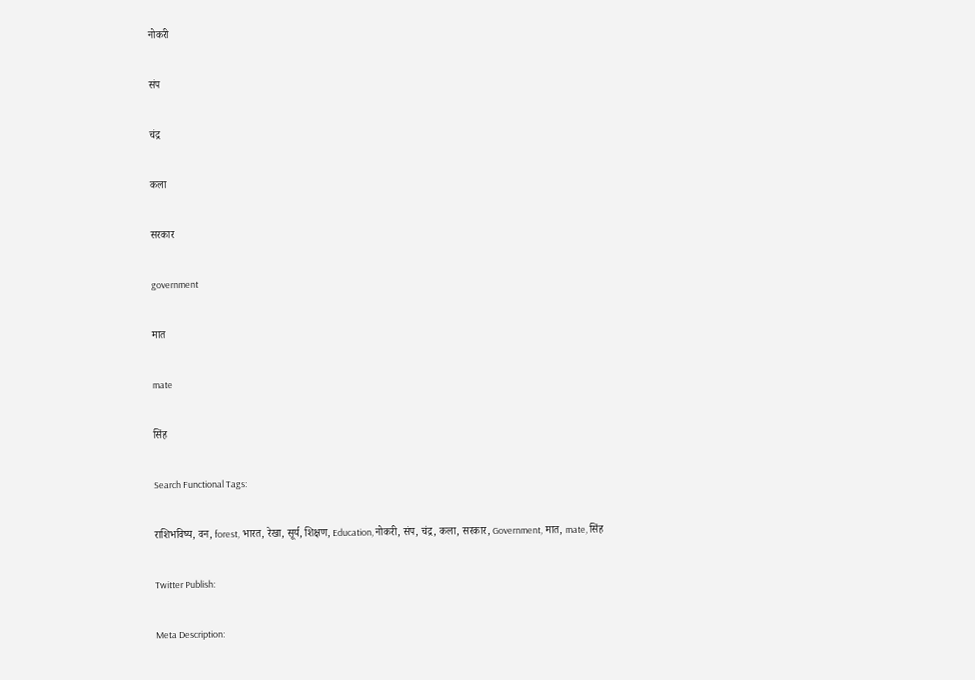नोकरी

संप

चंद्र

कला

सरकार

government

मात

mate

सिंह

Search Functional Tags:

राशिभविष्य, वन, forest, भारत, रेखा, सूर्य, शिक्षण, Education, नोकरी, संप, चंद्र, कला, सरकार, Government, मात, mate, सिंह

Twitter Publish:

Meta Description: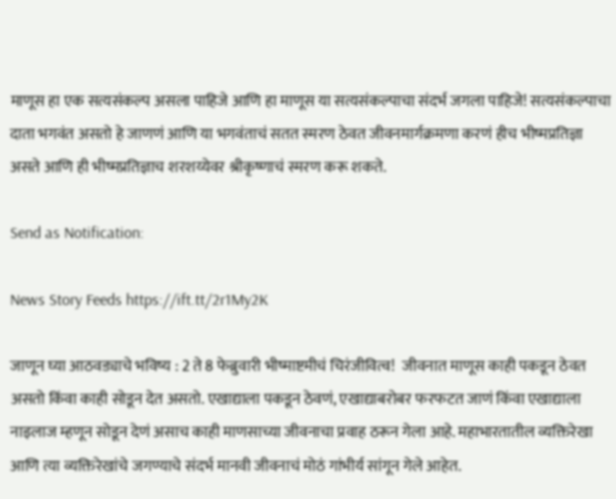माणूस हा एक सत्यसंकल्प असला पाहिजे आणि हा माणूस या सत्यसंकल्पाचा संदर्भ जगला पाहिजे! सत्यसंकल्पाचा दाता भगवंत असतो हे जाणणं आणि या भगवंताचं सतत स्मरण ठेवत जीवनमार्गक्रमणा करणं हीच भीष्मप्रतिज्ञा असते आणि ही भीष्मप्रतिज्ञाच शरशय्येवर श्रीकृष्णाचं स्मरण करू शकते.

Send as Notification:

News Story Feeds https://ift.tt/2r1My2K

जाणून घ्या आठवड्याचे भविष्य : 2 ते 8 फेब्रुवारी भीष्‍माष्टमीचं चिरंजीवित्व!  जीवनात माणूस काही पकडून ठेवत असतो किंवा काही सोडून देत असतो. एखाद्याला पकडून ठेवणं, एखाद्याबरोबर फरफटत जाणं किंवा एखाद्याला नाइलाज म्हणून सोडून देणं असाच काही माणसाच्या जीवनाचा प्रवाह ठरून गेला आहे. महाभारतातील व्यक्तिरेखा आणि त्या व्यक्तिरेखांचे जगण्याचे संदर्भ मानवी जीवनाचं मोठं गांभीर्य सांगून गेले आहेत.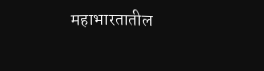महाभारतातील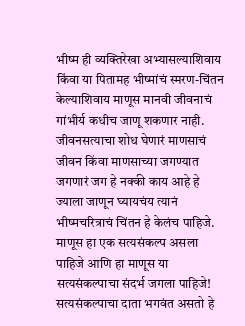भीष्म ही व्यक्तिरेखा अभ्यासल्याशिवाय किंवा या पितामह भीष्मांचं स्मरण-चिंतन केल्याशिवाय माणूस मानवी जीवनाचं गांभीर्य कधीच जाणू शकणार नाही. जीवनसत्याचा शोध घेणारं माणसाचं जीवन किंवा माणसाच्या जगण्यात जगणारं जग हे नक्की काय आहे हे ज्याला जाणून घ्यायचंय त्यानं भीष्मचरित्राचं चिंतन हे केलंच पाहिजे.  माणूस हा एक सत्यसंकल्प असला पाहिजे आणि हा माणूस या सत्यसंकल्पाचा संदर्भ जगला पाहिजे! सत्यसंकल्पाचा दाता भगवंत असतो हे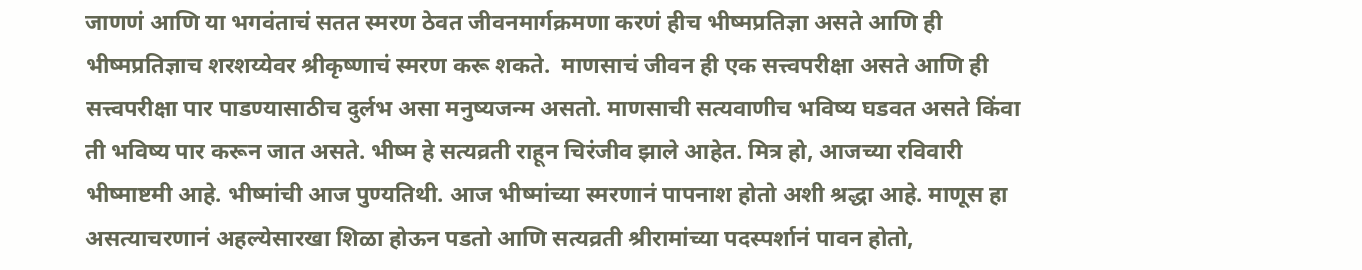जाणणं आणि या भगवंताचं सतत स्मरण ठेवत जीवनमार्गक्रमणा करणं हीच भीष्मप्रतिज्ञा असते आणि ही भीष्मप्रतिज्ञाच शरशय्येवर श्रीकृष्णाचं स्मरण करू शकते.  माणसाचं जीवन ही एक सत्त्वपरीक्षा असते आणि ही सत्त्वपरीक्षा पार पाडण्यासाठीच दुर्लभ असा मनुष्यजन्म असतो. माणसाची सत्यवाणीच भविष्य घडवत असते किंवा ती भविष्य पार करून जात असते. भीष्म हे सत्यव्रती राहून चिरंजीव झाले आहेत. मित्र हो, आजच्या रविवारी भीष्माष्टमी आहे. भीष्मांची आज पुण्यतिथी. आज भीष्मांच्या स्मरणानं पापनाश होतो अशी श्रद्धा आहे. माणूस हा असत्याचरणानं अहल्येसारखा शिळा होऊन पडतो आणि सत्यव्रती श्रीरामांच्या पदस्पर्शानं पावन होतो,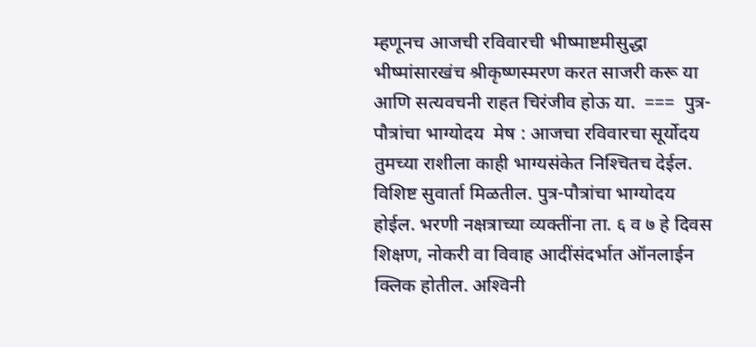म्हणूनच आजची रविवारची भीष्माष्टमीसुद्धा भीष्मांसारखंच श्रीकृष्णस्मरण करत साजरी करू या आणि सत्यवचनी राहत चिरंजीव होऊ या.  ===  पुत्र-पौत्रांचा भाग्योदय  मेष : आजचा रविवारचा सूर्योदय तुमच्या राशीला काही भाग्यसंकेत निश्‍चितच देईल. विशिष्ट सुवार्ता मिळतील. पुत्र-पौत्रांचा भाग्योदय होईल. भरणी नक्षत्राच्या व्यक्तींना ता. ६ व ७ हे दिवस शिक्षण, नोकरी वा विवाह आदींसंदर्भात ऑनलाईन क्‍लिक होतील. अश्‍विनी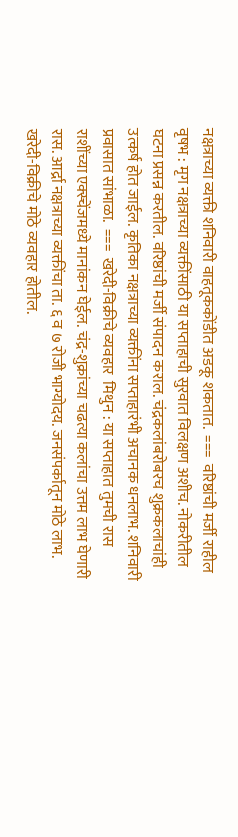नक्षत्राच्या व्यक्ती शनिवारी वाहतूककोंडीत अडकू शकतात.  ===  वरिष्ठांची मर्जी राहील  वृषभ : मृग नक्षत्राच्या व्यक्तींसाठी या सप्ताहाची सुरवात विलक्षण अशीच. नोकरीतील घटना प्रसन्न करतील. वरिष्ठांची मर्जी संपादन कराल. चंद्रकलांबरोबरच शुक्रकलाचांही उत्कर्ष होत जाईल. कृतिका नक्षत्राच्या व्यक्तींना सप्ताहारंभी अचानक धनलाभ. शनिवारी प्रवासात सांभाळा.  ===  खरेदी-विक्रीचे व्यवहार  मिथुन : या सप्ताहात तुमची रास राशींच्या एक्स्चेंजमध्ये मानांकन घेईल. चंद्र-शुक्रांच्या चढत्या कलांचा उत्तम लाभ घेणारी रास. आर्द्रा नक्षत्राच्या व्यक्तींचा ता. ६ व ७ रोजी भाग्योदय. जनसंपर्कातून मोठे लाभ. खरेदी-विक्रीचे मोठे व्यवहार होतील.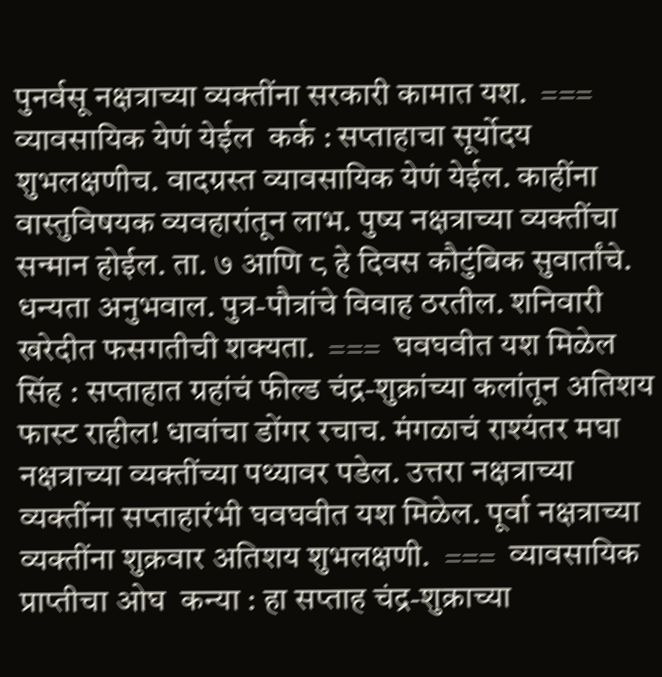पुनर्वसू नक्षत्राच्या व्यक्तींना सरकारी कामात यश.  ===  व्यावसायिक येणं येईल  कर्क : सप्ताहाचा सूर्योदय शुभलक्षणीच. वादग्रस्त व्यावसायिक येणं येईल. काहींना वास्तुविषयक व्यवहारांतून लाभ. पुष्य नक्षत्राच्या व्यक्तींचा सन्मान होईल. ता. ७ आणि ८ हे दिवस कौटुंबिक सुवार्तांचे. धन्यता अनुभवाल. पुत्र-पौत्रांचे विवाह ठरतील. शनिवारी खरेदीत फसगतीची शक्यता.  ===  घवघवीत यश मिळेल  सिंह : सप्ताहात ग्रहांचं फील्ड चंद्र-शुक्रांच्या कलांतून अतिशय फास्ट राहील! धावांचा डोंगर रचाच. मंगळाचं राश्‍यंतर मघा नक्षत्राच्या व्यक्तींच्या पथ्यावर पडेल. उत्तरा नक्षत्राच्या व्यक्तींना सप्ताहारंभी घवघवीत यश मिळेल. पूर्वा नक्षत्राच्या व्यक्तींना शुक्रवार अतिशय शुभलक्षणी.  ===  व्यावसायिक प्राप्तीचा ओघ  कन्या : हा सप्ताह चंद्र-शुक्राच्या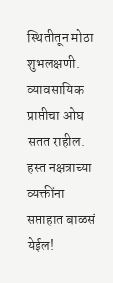स्थितीतून मोठा शुभलक्षणी. व्यावसायिक प्राप्तीचा ओघ सतत राहील. हस्त नक्षत्राच्या व्यक्तींना सप्ताहात बाळसं येईल!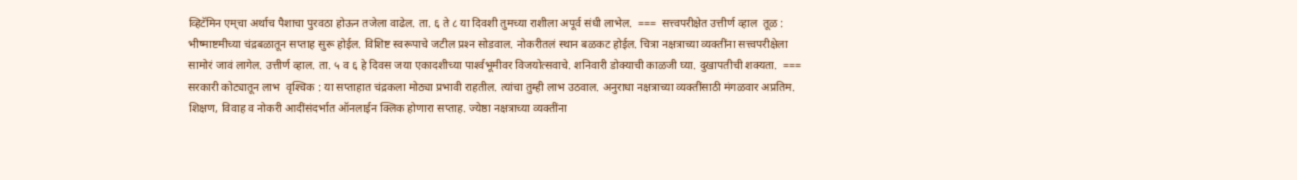व्हिटॅमिन एम्‌चा अर्थाच पैशाचा पुरवठा होऊन तजेला वाढेल. ता. ६ ते ८ या दिवशी तुमच्या राशीला अपूर्व संधी लाभेल.  ===  सत्त्वपरीक्षेत उत्तीर्ण व्हाल  तूळ : भीष्माष्टमीच्या चंद्रबळातून सप्ताह सुरू होईल. विशिष्ट स्वरूपाचे जटील प्रश्‍न सोडवाल. नोकरीतलं स्थान बळकट होईल. चित्रा नक्षत्राच्या व्यक्तींना सत्त्वपरीक्षेला सामोरं जावं लागेल. उत्तीर्ण व्हाल. ता. ५ व ६ हे दिवस जया एकादशीच्या पार्श्‍वभूमीवर विजयोत्सवाचे. शनिवारी डोक्‍याची काळजी घ्या. दुखापतीची शक्यता.  ===  सरकारी कोट्यातून लाभ  वृश्‍चिक : या सप्ताहात चंद्रकला मोठ्या प्रभावी राहतील. त्यांचा तुम्ही लाभ उठवाल. अनुराधा नक्षत्राच्या व्यक्तींसाठी मंगळवार अप्रतिम. शिक्षण, विवाह व नोकरी आदींसंदर्भात ऑनलाईन क्‍लिक होणारा सप्ताह. ज्येष्ठा नक्षत्राच्या व्यक्तींना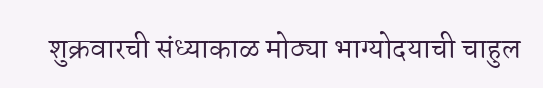शुक्रवारची संध्याकाळ मोठ्या भाग्योदयाची चाहुल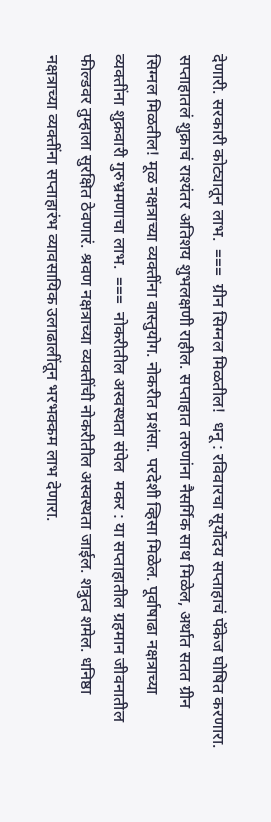देणारी. सरकारी कोट्यातून लाभ.  ===  ग्रीन सिग्नल मिळतील!  धनू : रविवारचा सूर्योदय सप्ताहाचं पॅकेज घोषित करणारा. सप्ताहातलं शुक्राचं राश्‍यंतर अतिशय शुभलक्षणी राहील. सप्ताहात तरुणांना नैसर्गिक साथ मिळेल, अर्थात सतत ग्रीन सिग्नल मिळतील! मूळ नक्षत्राच्या व्यक्तींना वास्तुयोग. नोकरीत प्रशंसा. परदेशी व्हिसा मिळेल. पूर्वाषाढा नक्षत्राच्या व्यक्तींना शुक्रवारी गुरुभ्रमणाचा लाभ.  ===  नोकरीतील अस्वस्थता संपेल  मकर : या सप्ताहातील ग्रहमान जीवनातील फील्डवर तुम्हाला सुरक्षित ठेवणारं. श्रवण नक्षत्राच्या व्यक्तींची नोकरीतील अस्वस्थता जाईल. शत्रुत्व शमेल. धनिष्ठा नक्षत्राच्या व्यक्तींना सप्ताहारंभ व्यावसायिक उलाढालींतून भरभक्कम लाभ देणारा.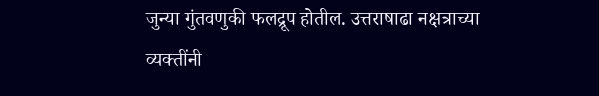जुन्या गुंतवणुकी फलद्रूप होतील. उत्तराषाढा नक्षत्राच्या व्यक्तींनी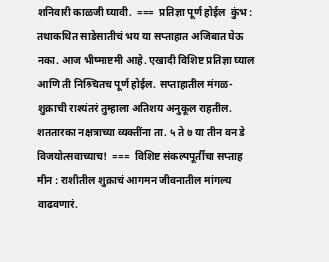शनिवारी काळजी घ्यावी.  ===  प्रतिज्ञा पूर्ण होईल  कुंभ : तथाकथित साडेसातीचं भय या सप्ताहात अजिबात घेऊ नका. आज भीष्माष्टमी आहे. एखादी विशिष्ट प्रतिज्ञा घ्याल आणि ती निश्र्चितच पूर्ण होईल. सप्ताहातील मंगळ-शुक्राची राश्‍यंतरं तुम्हाला अतिशय अनुकूल राहतील. शततारका नक्षत्राच्या व्यक्तींना ता. ५ ते ७ या तीन वन डे विजयोत्सवाच्याच!  ===  विशिष्ट संकल्पपूर्तीचा सप्ताह  मीन : राशीतील शुक्राचं आगमन जीवनातील मांगल्य वाढवणारं.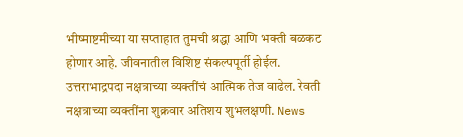भीष्माष्टमीच्या या सप्ताहात तुमची श्रद्धा आणि भक्ती बळकट होणार आहे. जीवनातील विशिष्ट संकल्पपूर्ती होईल. उत्तराभाद्रपदा नक्षत्राच्या व्यक्तींचं आत्मिक तेज वाढेल. रेवती नक्षत्राच्या व्यक्तींना शुक्रवार अतिशय शुभलक्षणी. News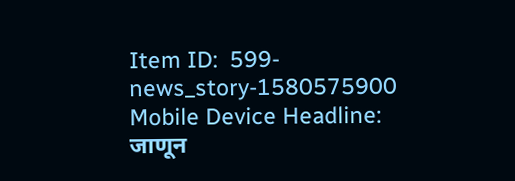Item ID:  599-news_story-1580575900 Mobile Device Headline:  जाणून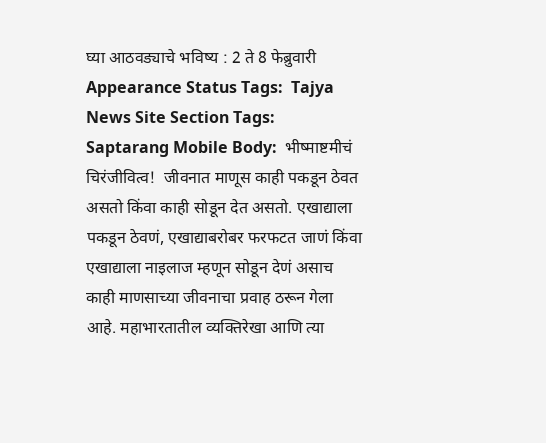घ्या आठवड्याचे भविष्य : 2 ते 8 फेब्रुवारी Appearance Status Tags:  Tajya News Site Section Tags:  Saptarang Mobile Body:  भीष्‍माष्टमीचं चिरंजीवित्व!  जीवनात माणूस काही पकडून ठेवत असतो किंवा काही सोडून देत असतो. एखाद्याला पकडून ठेवणं, एखाद्याबरोबर फरफटत जाणं किंवा एखाद्याला नाइलाज म्हणून सोडून देणं असाच काही माणसाच्या जीवनाचा प्रवाह ठरून गेला आहे. महाभारतातील व्यक्तिरेखा आणि त्या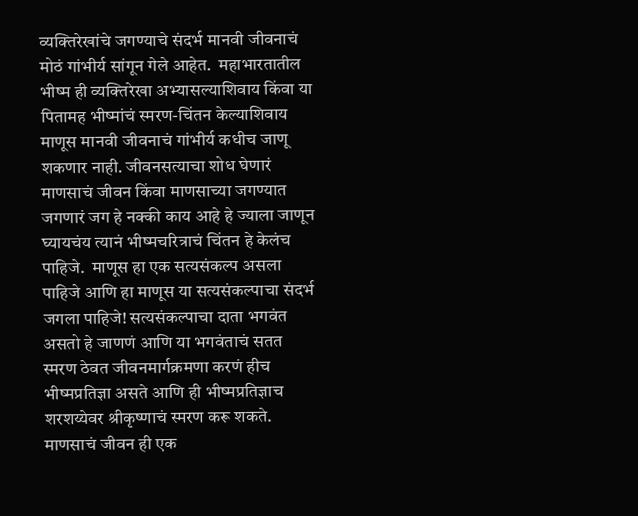व्यक्तिरेखांचे जगण्याचे संदर्भ मानवी जीवनाचं मोठं गांभीर्य सांगून गेले आहेत.  महाभारतातील भीष्म ही व्यक्तिरेखा अभ्यासल्याशिवाय किंवा या पितामह भीष्मांचं स्मरण-चिंतन केल्याशिवाय माणूस मानवी जीवनाचं गांभीर्य कधीच जाणू शकणार नाही. जीवनसत्याचा शोध घेणारं माणसाचं जीवन किंवा माणसाच्या जगण्यात जगणारं जग हे नक्की काय आहे हे ज्याला जाणून घ्यायचंय त्यानं भीष्मचरित्राचं चिंतन हे केलंच पाहिजे.  माणूस हा एक सत्यसंकल्प असला पाहिजे आणि हा माणूस या सत्यसंकल्पाचा संदर्भ जगला पाहिजे! सत्यसंकल्पाचा दाता भगवंत असतो हे जाणणं आणि या भगवंताचं सतत स्मरण ठेवत जीवनमार्गक्रमणा करणं हीच भीष्मप्रतिज्ञा असते आणि ही भीष्मप्रतिज्ञाच शरशय्येवर श्रीकृष्णाचं स्मरण करू शकते.  माणसाचं जीवन ही एक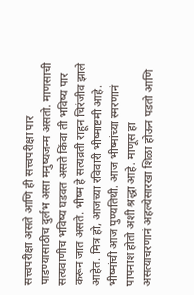सत्त्वपरीक्षा असते आणि ही सत्त्वपरीक्षा पार पाडण्यासाठीच दुर्लभ असा मनुष्यजन्म असतो. माणसाची सत्यवाणीच भविष्य घडवत असते किंवा ती भविष्य पार करून जात असते. भीष्म हे सत्यव्रती राहून चिरंजीव झाले आहेत. मित्र हो, आजच्या रविवारी भीष्माष्टमी आहे. भीष्मांची आज पुण्यतिथी. आज भीष्मांच्या स्मरणानं पापनाश होतो अशी श्रद्धा आहे. माणूस हा असत्याचरणानं अहल्येसारखा शिळा होऊन पडतो आणि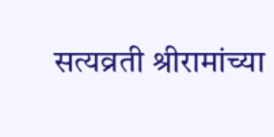सत्यव्रती श्रीरामांच्या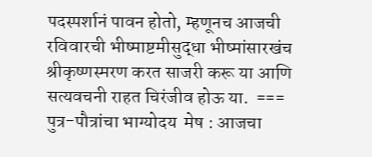पदस्पर्शानं पावन होतो, म्हणूनच आजची रविवारची भीष्माष्टमीसुद्धा भीष्मांसारखंच श्रीकृष्णस्मरण करत साजरी करू या आणि सत्यवचनी राहत चिरंजीव होऊ या.  ===  पुत्र-पौत्रांचा भाग्योदय  मेष : आजचा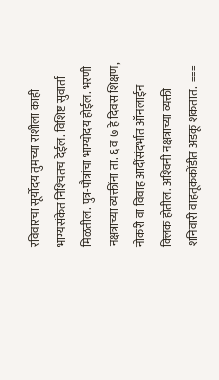रविवारचा सूर्योदय तुमच्या राशीला काही भाग्यसंकेत निश्‍चितच देईल. विशिष्ट सुवार्ता मिळतील. पुत्र-पौत्रांचा भाग्योदय होईल. भरणी नक्षत्राच्या व्यक्तींना ता. ६ व ७ हे दिवस शिक्षण, नोकरी वा विवाह आदींसंदर्भात ऑनलाईन क्‍लिक होतील. अश्‍विनी नक्षत्राच्या व्यक्ती शनिवारी वाहतूककोंडीत अडकू शकतात.  ===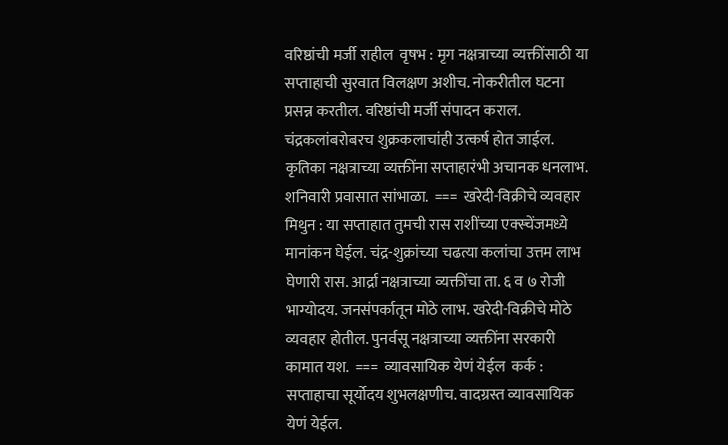वरिष्ठांची मर्जी राहील  वृषभ : मृग नक्षत्राच्या व्यक्तींसाठी या सप्ताहाची सुरवात विलक्षण अशीच. नोकरीतील घटना प्रसन्न करतील. वरिष्ठांची मर्जी संपादन कराल. चंद्रकलांबरोबरच शुक्रकलाचांही उत्कर्ष होत जाईल. कृतिका नक्षत्राच्या व्यक्तींना सप्ताहारंभी अचानक धनलाभ. शनिवारी प्रवासात सांभाळा.  ===  खरेदी-विक्रीचे व्यवहार  मिथुन : या सप्ताहात तुमची रास राशींच्या एक्स्चेंजमध्ये मानांकन घेईल. चंद्र-शुक्रांच्या चढत्या कलांचा उत्तम लाभ घेणारी रास. आर्द्रा नक्षत्राच्या व्यक्तींचा ता. ६ व ७ रोजी भाग्योदय. जनसंपर्कातून मोठे लाभ. खरेदी-विक्रीचे मोठे व्यवहार होतील. पुनर्वसू नक्षत्राच्या व्यक्तींना सरकारी कामात यश.  ===  व्यावसायिक येणं येईल  कर्क : सप्ताहाचा सूर्योदय शुभलक्षणीच. वादग्रस्त व्यावसायिक येणं येईल.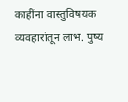काहींना वास्तुविषयक व्यवहारांतून लाभ. पुष्य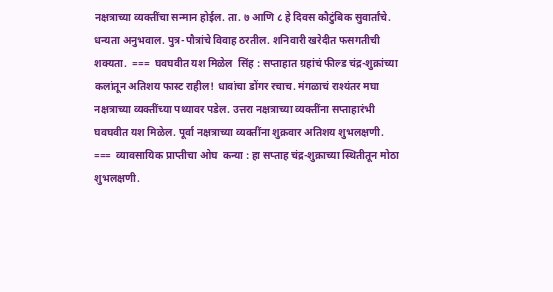नक्षत्राच्या व्यक्तींचा सन्मान होईल. ता. ७ आणि ८ हे दिवस कौटुंबिक सुवार्तांचे. धन्यता अनुभवाल. पुत्र-पौत्रांचे विवाह ठरतील. शनिवारी खरेदीत फसगतीची शक्यता.  ===  घवघवीत यश मिळेल  सिंह : सप्ताहात ग्रहांचं फील्ड चंद्र-शुक्रांच्या कलांतून अतिशय फास्ट राहील! धावांचा डोंगर रचाच. मंगळाचं राश्‍यंतर मघा नक्षत्राच्या व्यक्तींच्या पथ्यावर पडेल. उत्तरा नक्षत्राच्या व्यक्तींना सप्ताहारंभी घवघवीत यश मिळेल. पूर्वा नक्षत्राच्या व्यक्तींना शुक्रवार अतिशय शुभलक्षणी.  ===  व्यावसायिक प्राप्तीचा ओघ  कन्या : हा सप्ताह चंद्र-शुक्राच्या स्थितीतून मोठा शुभलक्षणी.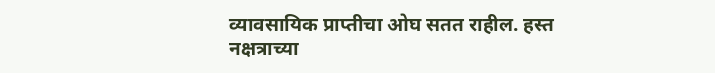व्यावसायिक प्राप्तीचा ओघ सतत राहील. हस्त नक्षत्राच्या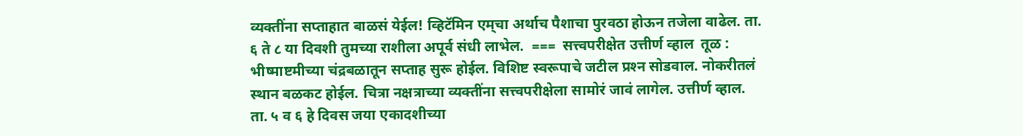व्यक्तींना सप्ताहात बाळसं येईल! व्हिटॅमिन एम्‌चा अर्थाच पैशाचा पुरवठा होऊन तजेला वाढेल. ता. ६ ते ८ या दिवशी तुमच्या राशीला अपूर्व संधी लाभेल.  ===  सत्त्वपरीक्षेत उत्तीर्ण व्हाल  तूळ : भीष्माष्टमीच्या चंद्रबळातून सप्ताह सुरू होईल. विशिष्ट स्वरूपाचे जटील प्रश्‍न सोडवाल. नोकरीतलं स्थान बळकट होईल. चित्रा नक्षत्राच्या व्यक्तींना सत्त्वपरीक्षेला सामोरं जावं लागेल. उत्तीर्ण व्हाल. ता. ५ व ६ हे दिवस जया एकादशीच्या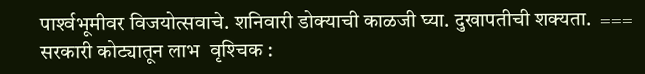पार्श्‍वभूमीवर विजयोत्सवाचे. शनिवारी डोक्‍याची काळजी घ्या. दुखापतीची शक्यता.  ===  सरकारी कोट्यातून लाभ  वृश्‍चिक :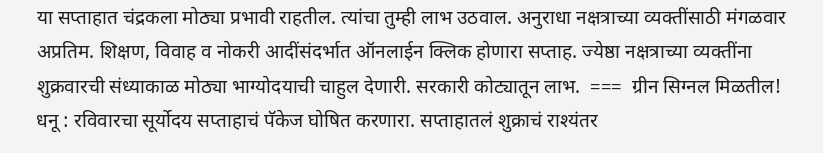या सप्ताहात चंद्रकला मोठ्या प्रभावी राहतील. त्यांचा तुम्ही लाभ उठवाल. अनुराधा नक्षत्राच्या व्यक्तींसाठी मंगळवार अप्रतिम. शिक्षण, विवाह व नोकरी आदींसंदर्भात ऑनलाईन क्‍लिक होणारा सप्ताह. ज्येष्ठा नक्षत्राच्या व्यक्तींना शुक्रवारची संध्याकाळ मोठ्या भाग्योदयाची चाहुल देणारी. सरकारी कोट्यातून लाभ.  ===  ग्रीन सिग्नल मिळतील!  धनू : रविवारचा सूर्योदय सप्ताहाचं पॅकेज घोषित करणारा. सप्ताहातलं शुक्राचं राश्‍यंतर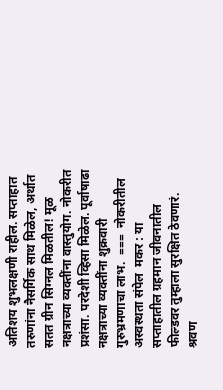अतिशय शुभलक्षणी राहील. सप्ताहात तरुणांना नैसर्गिक साथ मिळेल, अर्थात सतत ग्रीन सिग्नल मिळतील! मूळ नक्षत्राच्या व्यक्तींना वास्तुयोग. नोकरीत प्रशंसा. परदेशी व्हिसा मिळेल. पूर्वाषाढा नक्षत्राच्या व्यक्तींना शुक्रवारी गुरुभ्रमणाचा लाभ.  ===  नोकरीतील अस्वस्थता संपेल  मकर : या सप्ताहातील ग्रहमान जीवनातील फील्डवर तुम्हाला सुरक्षित ठेवणारं. श्रवण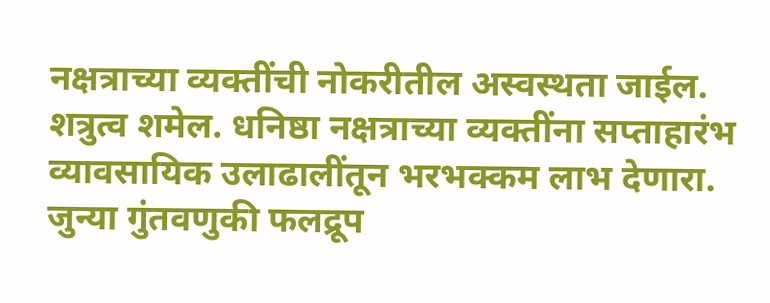नक्षत्राच्या व्यक्तींची नोकरीतील अस्वस्थता जाईल. शत्रुत्व शमेल. धनिष्ठा नक्षत्राच्या व्यक्तींना सप्ताहारंभ व्यावसायिक उलाढालींतून भरभक्कम लाभ देणारा. जुन्या गुंतवणुकी फलद्रूप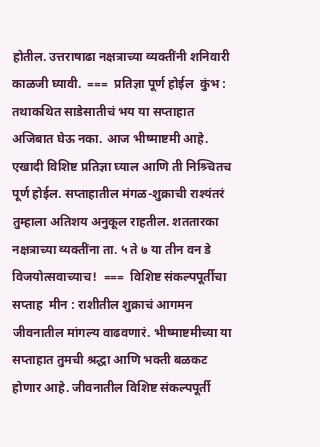होतील. उत्तराषाढा नक्षत्राच्या व्यक्तींनी शनिवारी काळजी घ्यावी.  ===  प्रतिज्ञा पूर्ण होईल  कुंभ : तथाकथित साडेसातीचं भय या सप्ताहात अजिबात घेऊ नका. आज भीष्माष्टमी आहे. एखादी विशिष्ट प्रतिज्ञा घ्याल आणि ती निश्र्चितच पूर्ण होईल. सप्ताहातील मंगळ-शुक्राची राश्‍यंतरं तुम्हाला अतिशय अनुकूल राहतील. शततारका नक्षत्राच्या व्यक्तींना ता. ५ ते ७ या तीन वन डे विजयोत्सवाच्याच!  ===  विशिष्ट संकल्पपूर्तीचा सप्ताह  मीन : राशीतील शुक्राचं आगमन जीवनातील मांगल्य वाढवणारं. भीष्माष्टमीच्या या सप्ताहात तुमची श्रद्धा आणि भक्ती बळकट होणार आहे. जीवनातील विशिष्ट संकल्पपूर्ती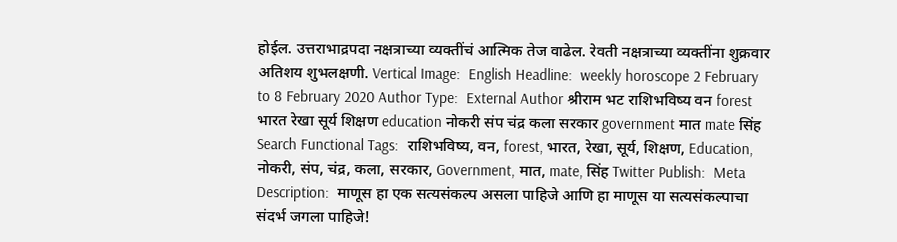होईल. उत्तराभाद्रपदा नक्षत्राच्या व्यक्तींचं आत्मिक तेज वाढेल. रेवती नक्षत्राच्या व्यक्तींना शुक्रवार अतिशय शुभलक्षणी. Vertical Image:  English Headline:  weekly horoscope 2 February to 8 February 2020 Author Type:  External Author श्रीराम भट राशिभविष्य वन forest भारत रेखा सूर्य शिक्षण education नोकरी संप चंद्र कला सरकार government मात mate सिंह Search Functional Tags:  राशिभविष्य, वन, forest, भारत, रेखा, सूर्य, शिक्षण, Education, नोकरी, संप, चंद्र, कला, सरकार, Government, मात, mate, सिंह Twitter Publish:  Meta Description:  माणूस हा एक सत्यसंकल्प असला पाहिजे आणि हा माणूस या सत्यसंकल्पाचा संदर्भ जगला पाहिजे!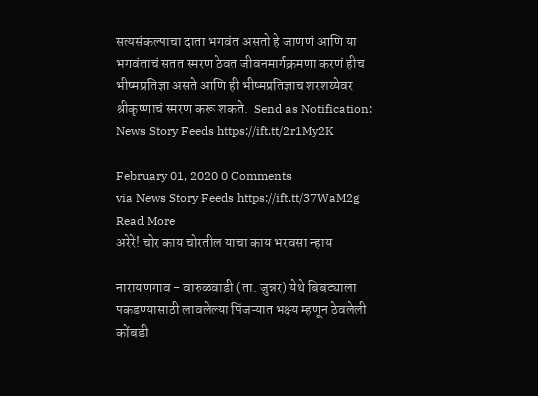सत्यसंकल्पाचा दाता भगवंत असतो हे जाणणं आणि या भगवंताचं सतत स्मरण ठेवत जीवनमार्गक्रमणा करणं हीच भीष्मप्रतिज्ञा असते आणि ही भीष्मप्रतिज्ञाच शरशय्येवर श्रीकृष्णाचं स्मरण करू शकते.  Send as Notification:  News Story Feeds https://ift.tt/2r1My2K

February 01, 2020 0 Comments
via News Story Feeds https://ift.tt/37WaM2g
Read More
अरेरे! चोर काय चोरतील याचा काय भरवसा न्हाय

नारायणगाव - वारुळवाडी (ता. जुन्नर) येथे बिबट्याला पकडण्यासाठी लावलेल्या पिंजऱ्यात भक्ष्य म्हणून ठेवलेली कोंबडी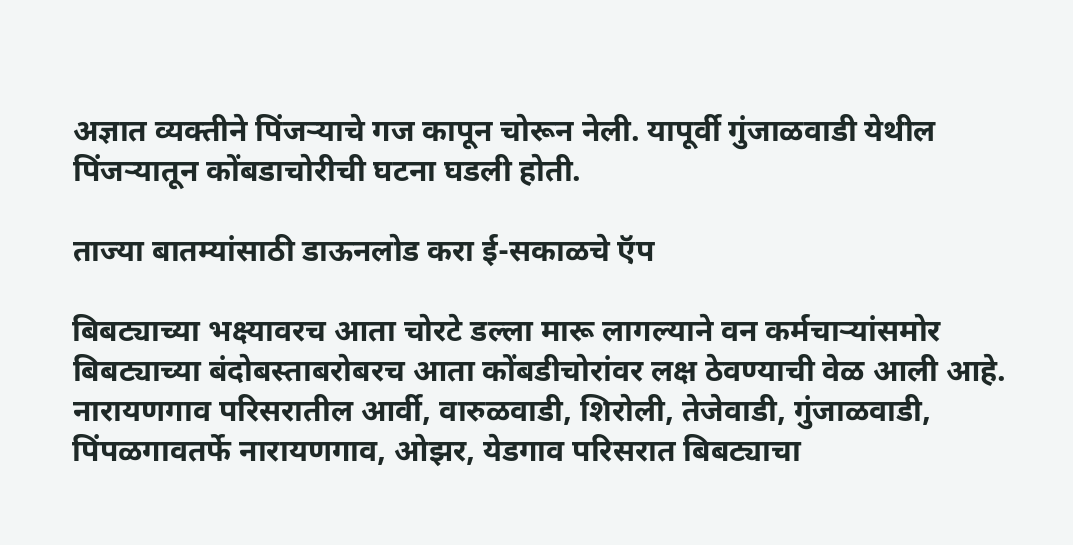अज्ञात व्यक्तीने पिंजऱ्याचे गज कापून चोरून नेली. यापूर्वी गुंजाळवाडी येथील पिंजऱ्यातून कोंबडाचोरीची घटना घडली होती.

ताज्या बातम्यांसाठी डाऊनलोड करा ई-सकाळचे ऍप

बिबट्याच्या भक्ष्यावरच आता चोरटे डल्ला मारू लागल्याने वन कर्मचाऱ्यांसमोर बिबट्याच्या बंदोबस्ताबरोबरच आता कोंबडीचोरांवर लक्ष ठेवण्याची वेळ आली आहे.
नारायणगाव परिसरातील आर्वी, वारुळवाडी, शिरोली, तेजेवाडी, गुंजाळवाडी, पिंपळगावतर्फे नारायणगाव, ओझर, येडगाव परिसरात बिबट्याचा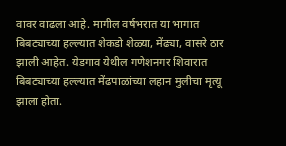वावर वाढला आहे. मागील वर्षभरात या भागात बिबट्याच्या हल्ल्यात शेकडो शेळ्या, मेंढ्या, वासरे ठार झाली आहेत. येडगाव येथील गणेशनगर शिवारात बिबट्याच्या हल्ल्यात मेंढपाळांच्या लहान मुलीचा मृत्यू झाला होता.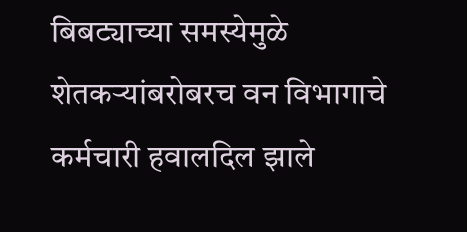बिबट्याच्या समस्येमुळे शेतकऱ्यांबरोबरच वन विभागाचे कर्मचारी हवालदिल झाले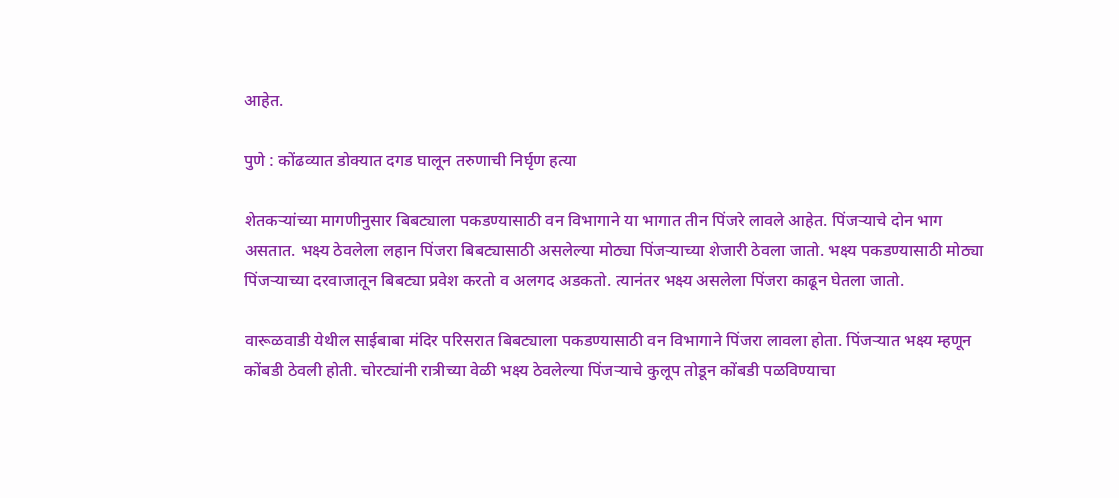आहेत.

पुणे : कोंढव्यात डोक्यात दगड घालून तरुणाची निर्घृण हत्या

शेतकऱ्यांच्या मागणीनुसार बिबट्याला पकडण्यासाठी वन विभागाने या भागात तीन पिंजरे लावले आहेत. पिंजऱ्याचे दोन भाग असतात. भक्ष्य ठेवलेला लहान पिंजरा बिबट्यासाठी असलेल्या मोठ्या पिंजऱ्याच्या शेजारी ठेवला जातो. भक्ष्य पकडण्यासाठी मोठ्या पिंजऱ्याच्या दरवाजातून बिबट्या प्रवेश करतो व अलगद अडकतो. त्यानंतर भक्ष्य असलेला पिंजरा काढून घेतला जातो.

वारूळवाडी येथील साईबाबा मंदिर परिसरात बिबट्याला पकडण्यासाठी वन विभागाने पिंजरा लावला होता. पिंजऱ्यात भक्ष्य म्हणून कोंबडी ठेवली होती. चोरट्यांनी रात्रीच्या वेळी भक्ष्य ठेवलेल्या पिंजऱ्याचे कुलूप तोडून कोंबडी पळविण्याचा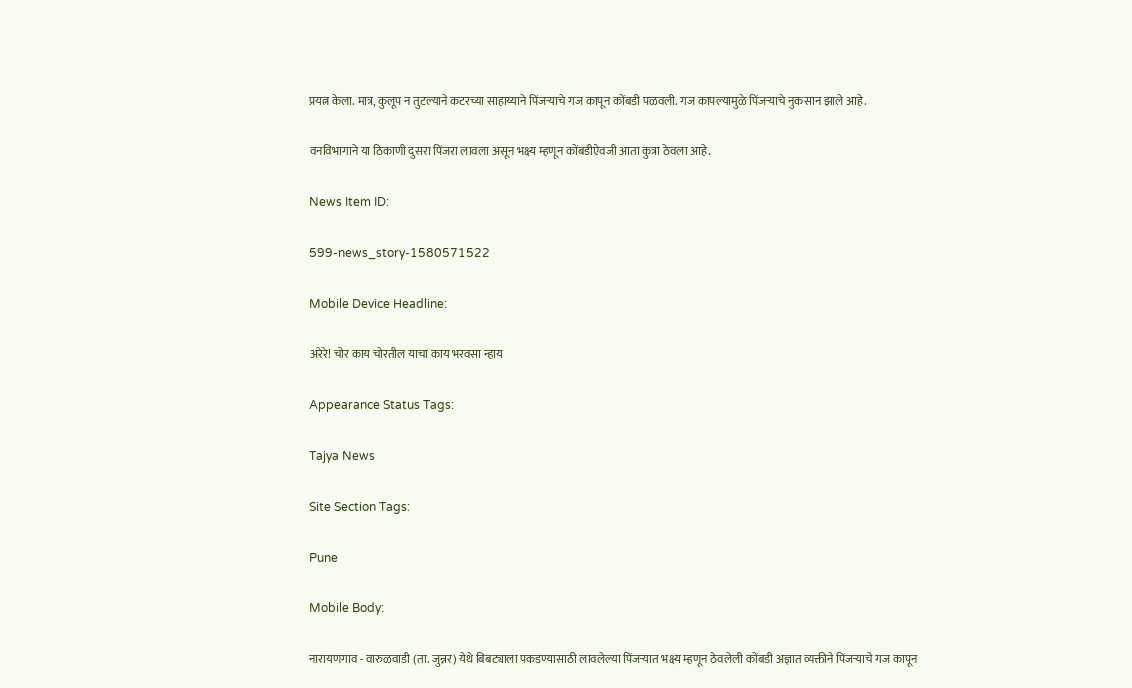प्रयत्न केला. मात्र, कुलूप न तुटल्याने कटरच्या साहाय्याने पिंजऱ्याचे गज कापून कोंबडी पळवली. गज कापल्यामुळे पिंजऱ्याचे नुकसान झाले आहे.

वनविभागाने या ठिकाणी दुसरा पिंजरा लावला असून भक्ष्य म्हणून कोंबडीऐवजी आता कुत्रा ठेवला आहे.

News Item ID:

599-news_story-1580571522

Mobile Device Headline:

अरेरे! चोर काय चोरतील याचा काय भरवसा न्हाय

Appearance Status Tags:

Tajya News

Site Section Tags:

Pune

Mobile Body:

नारायणगाव - वारुळवाडी (ता. जुन्नर) येथे बिबट्याला पकडण्यासाठी लावलेल्या पिंजऱ्यात भक्ष्य म्हणून ठेवलेली कोंबडी अज्ञात व्यक्तीने पिंजऱ्याचे गज कापून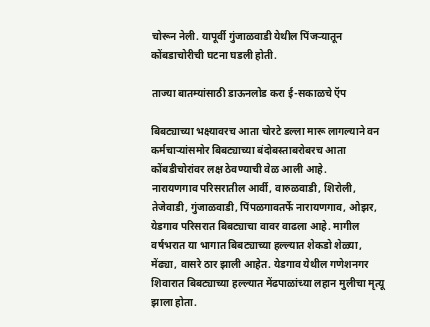चोरून नेली. यापूर्वी गुंजाळवाडी येथील पिंजऱ्यातून कोंबडाचोरीची घटना घडली होती.

ताज्या बातम्यांसाठी डाऊनलोड करा ई-सकाळचे ऍप

बिबट्याच्या भक्ष्यावरच आता चोरटे डल्ला मारू लागल्याने वन कर्मचाऱ्यांसमोर बिबट्याच्या बंदोबस्ताबरोबरच आता कोंबडीचोरांवर लक्ष ठेवण्याची वेळ आली आहे.
नारायणगाव परिसरातील आर्वी, वारुळवाडी, शिरोली, तेजेवाडी, गुंजाळवाडी, पिंपळगावतर्फे नारायणगाव, ओझर, येडगाव परिसरात बिबट्याचा वावर वाढला आहे. मागील वर्षभरात या भागात बिबट्याच्या हल्ल्यात शेकडो शेळ्या, मेंढ्या, वासरे ठार झाली आहेत. येडगाव येथील गणेशनगर शिवारात बिबट्याच्या हल्ल्यात मेंढपाळांच्या लहान मुलीचा मृत्यू झाला होता.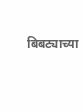बिबट्याच्या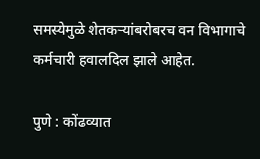समस्येमुळे शेतकऱ्यांबरोबरच वन विभागाचे कर्मचारी हवालदिल झाले आहेत.

पुणे : कोंढव्यात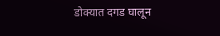डोक्यात दगड घालून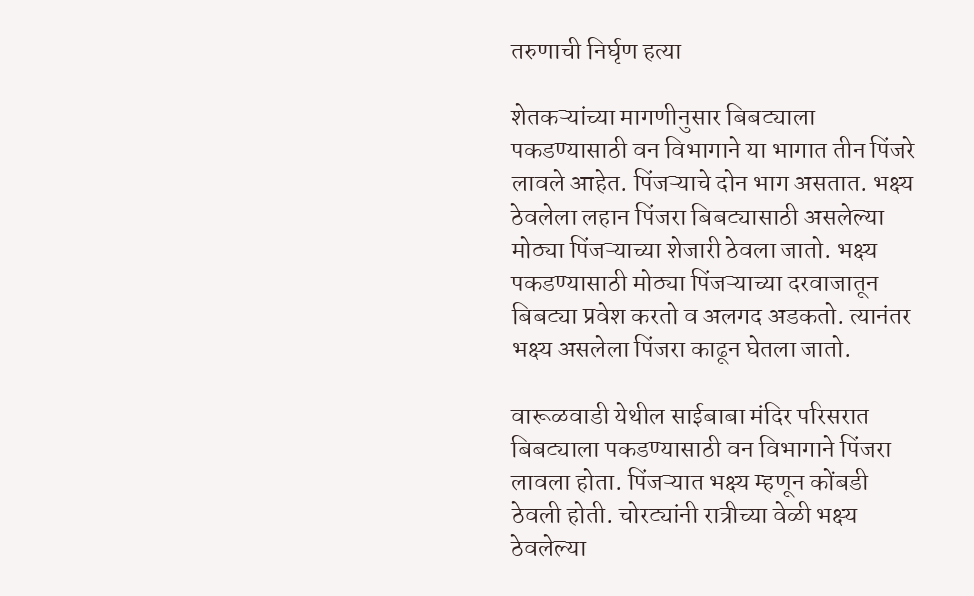तरुणाची निर्घृण हत्या

शेतकऱ्यांच्या मागणीनुसार बिबट्याला पकडण्यासाठी वन विभागाने या भागात तीन पिंजरे लावले आहेत. पिंजऱ्याचे दोन भाग असतात. भक्ष्य ठेवलेला लहान पिंजरा बिबट्यासाठी असलेल्या मोठ्या पिंजऱ्याच्या शेजारी ठेवला जातो. भक्ष्य पकडण्यासाठी मोठ्या पिंजऱ्याच्या दरवाजातून बिबट्या प्रवेश करतो व अलगद अडकतो. त्यानंतर भक्ष्य असलेला पिंजरा काढून घेतला जातो.

वारूळवाडी येथील साईबाबा मंदिर परिसरात बिबट्याला पकडण्यासाठी वन विभागाने पिंजरा लावला होता. पिंजऱ्यात भक्ष्य म्हणून कोंबडी ठेवली होती. चोरट्यांनी रात्रीच्या वेळी भक्ष्य ठेवलेल्या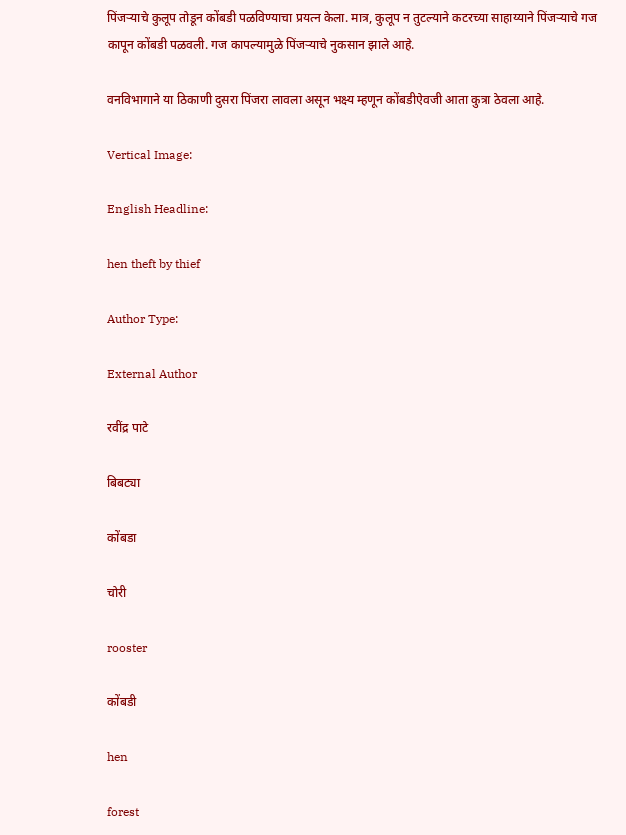पिंजऱ्याचे कुलूप तोडून कोंबडी पळविण्याचा प्रयत्न केला. मात्र, कुलूप न तुटल्याने कटरच्या साहाय्याने पिंजऱ्याचे गज कापून कोंबडी पळवली. गज कापल्यामुळे पिंजऱ्याचे नुकसान झाले आहे.

वनविभागाने या ठिकाणी दुसरा पिंजरा लावला असून भक्ष्य म्हणून कोंबडीऐवजी आता कुत्रा ठेवला आहे.

Vertical Image:

English Headline:

hen theft by thief

Author Type:

External Author

रवींद्र पाटे

बिबट्या

कोंबडा

चोरी

rooster

कोंबडी

hen

forest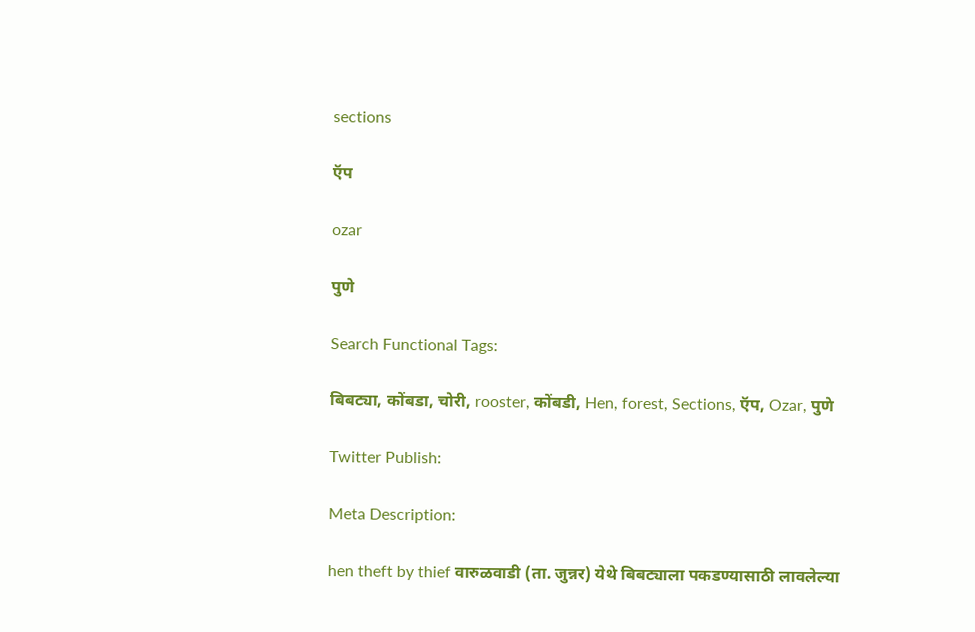sections

ऍप

ozar

पुणे

Search Functional Tags:

बिबट्या, कोंबडा, चोरी, rooster, कोंबडी, Hen, forest, Sections, ऍप, Ozar, पुणे

Twitter Publish:

Meta Description:

hen theft by thief वारुळवाडी (ता. जुन्नर) येथे बिबट्याला पकडण्यासाठी लावलेल्या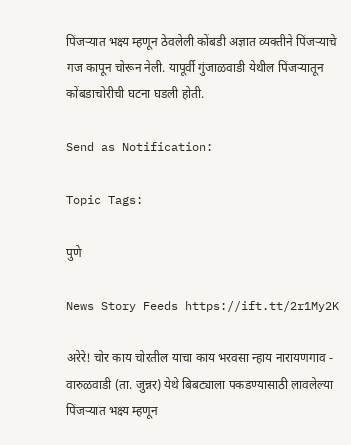पिंजऱ्यात भक्ष्य म्हणून ठेवलेली कोंबडी अज्ञात व्यक्तीने पिंजऱ्याचे गज कापून चोरून नेली. यापूर्वी गुंजाळवाडी येथील पिंजऱ्यातून कोंबडाचोरीची घटना घडली होती.

Send as Notification:

Topic Tags:

पुणे

News Story Feeds https://ift.tt/2r1My2K

अरेरे! चोर काय चोरतील याचा काय भरवसा न्हाय नारायणगाव - वारुळवाडी (ता. जुन्नर) येथे बिबट्याला पकडण्यासाठी लावलेल्या पिंजऱ्यात भक्ष्य म्हणून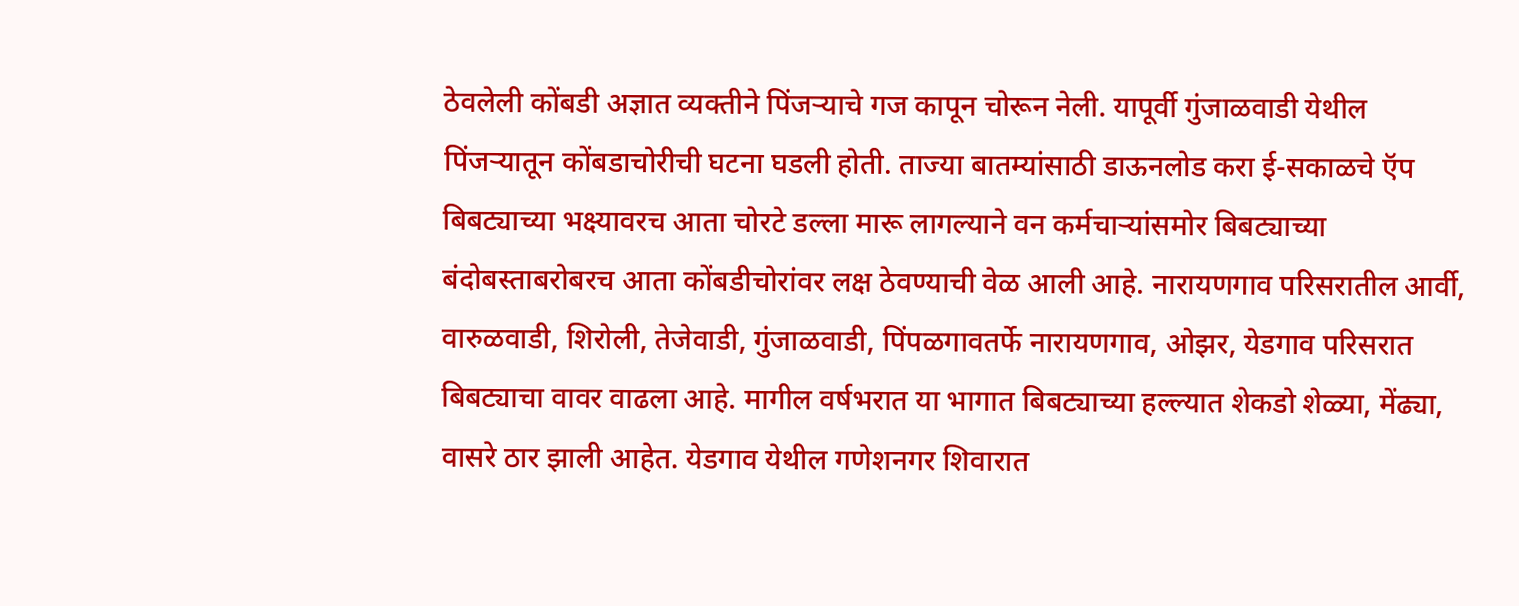ठेवलेली कोंबडी अज्ञात व्यक्तीने पिंजऱ्याचे गज कापून चोरून नेली. यापूर्वी गुंजाळवाडी येथील पिंजऱ्यातून कोंबडाचोरीची घटना घडली होती. ताज्या बातम्यांसाठी डाऊनलोड करा ई-सकाळचे ऍप बिबट्याच्या भक्ष्यावरच आता चोरटे डल्ला मारू लागल्याने वन कर्मचाऱ्यांसमोर बिबट्याच्या बंदोबस्ताबरोबरच आता कोंबडीचोरांवर लक्ष ठेवण्याची वेळ आली आहे. नारायणगाव परिसरातील आर्वी, वारुळवाडी, शिरोली, तेजेवाडी, गुंजाळवाडी, पिंपळगावतर्फे नारायणगाव, ओझर, येडगाव परिसरात बिबट्याचा वावर वाढला आहे. मागील वर्षभरात या भागात बिबट्याच्या हल्ल्यात शेकडो शेळ्या, मेंढ्या, वासरे ठार झाली आहेत. येडगाव येथील गणेशनगर शिवारात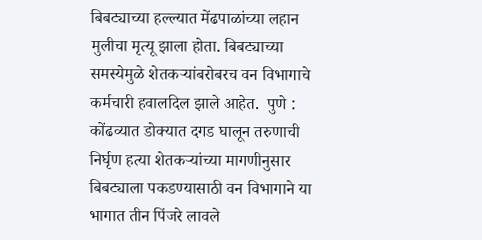बिबट्याच्या हल्ल्यात मेंढपाळांच्या लहान मुलीचा मृत्यू झाला होता. बिबट्याच्या समस्येमुळे शेतकऱ्यांबरोबरच वन विभागाचे कर्मचारी हवालदिल झाले आहेत.  पुणे : कोंढव्यात डोक्यात दगड घालून तरुणाची निर्घृण हत्या शेतकऱ्यांच्या मागणीनुसार बिबट्याला पकडण्यासाठी वन विभागाने या भागात तीन पिंजरे लावले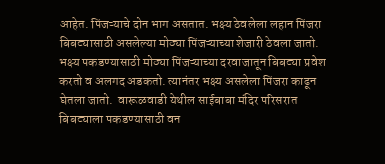आहेत. पिंजऱ्याचे दोन भाग असतात. भक्ष्य ठेवलेला लहान पिंजरा बिबट्यासाठी असलेल्या मोठ्या पिंजऱ्याच्या शेजारी ठेवला जातो. भक्ष्य पकडण्यासाठी मोठ्या पिंजऱ्याच्या दरवाजातून बिबट्या प्रवेश करतो व अलगद अडकतो. त्यानंतर भक्ष्य असलेला पिंजरा काढून घेतला जातो.  वारूळवाडी येथील साईबाबा मंदिर परिसरात बिबट्याला पकडण्यासाठी वन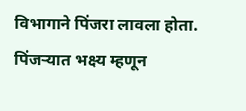विभागाने पिंजरा लावला होता. पिंजऱ्यात भक्ष्य म्हणून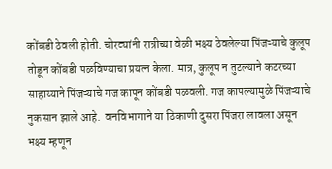कोंबडी ठेवली होती. चोरट्यांनी रात्रीच्या वेळी भक्ष्य ठेवलेल्या पिंजऱ्याचे कुलूप तोडून कोंबडी पळविण्याचा प्रयत्न केला. मात्र, कुलूप न तुटल्याने कटरच्या साहाय्याने पिंजऱ्याचे गज कापून कोंबडी पळवली. गज कापल्यामुळे पिंजऱ्याचे नुकसान झाले आहे.  वनविभागाने या ठिकाणी दुसरा पिंजरा लावला असून भक्ष्य म्हणून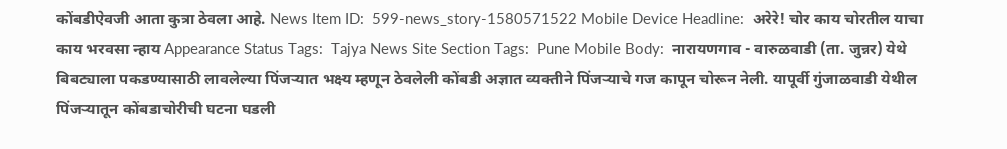कोंबडीऐवजी आता कुत्रा ठेवला आहे. News Item ID:  599-news_story-1580571522 Mobile Device Headline:  अरेरे! चोर काय चोरतील याचा काय भरवसा न्हाय Appearance Status Tags:  Tajya News Site Section Tags:  Pune Mobile Body:  नारायणगाव - वारुळवाडी (ता. जुन्नर) येथे बिबट्याला पकडण्यासाठी लावलेल्या पिंजऱ्यात भक्ष्य म्हणून ठेवलेली कोंबडी अज्ञात व्यक्तीने पिंजऱ्याचे गज कापून चोरून नेली. यापूर्वी गुंजाळवाडी येथील पिंजऱ्यातून कोंबडाचोरीची घटना घडली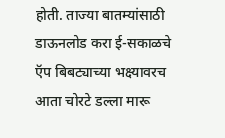होती. ताज्या बातम्यांसाठी डाऊनलोड करा ई-सकाळचे ऍप बिबट्याच्या भक्ष्यावरच आता चोरटे डल्ला मारू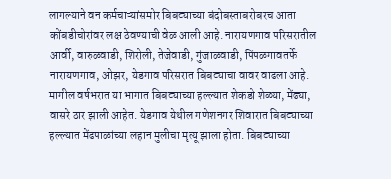लागल्याने वन कर्मचाऱ्यांसमोर बिबट्याच्या बंदोबस्ताबरोबरच आता कोंबडीचोरांवर लक्ष ठेवण्याची वेळ आली आहे. नारायणगाव परिसरातील आर्वी, वारुळवाडी, शिरोली, तेजेवाडी, गुंजाळवाडी, पिंपळगावतर्फे नारायणगाव, ओझर, येडगाव परिसरात बिबट्याचा वावर वाढला आहे. मागील वर्षभरात या भागात बिबट्याच्या हल्ल्यात शेकडो शेळ्या, मेंढ्या, वासरे ठार झाली आहेत. येडगाव येथील गणेशनगर शिवारात बिबट्याच्या हल्ल्यात मेंढपाळांच्या लहान मुलीचा मृत्यू झाला होता. बिबट्याच्या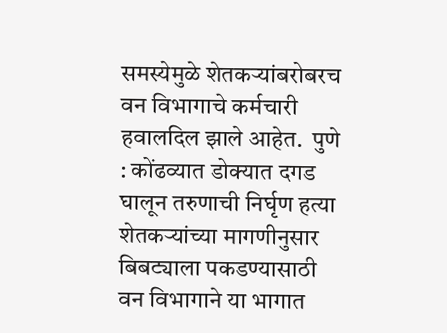समस्येमुळे शेतकऱ्यांबरोबरच वन विभागाचे कर्मचारी हवालदिल झाले आहेत.  पुणे : कोंढव्यात डोक्यात दगड घालून तरुणाची निर्घृण हत्या शेतकऱ्यांच्या मागणीनुसार बिबट्याला पकडण्यासाठी वन विभागाने या भागात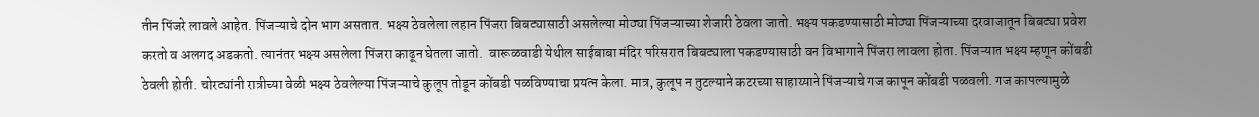तीन पिंजरे लावले आहेत. पिंजऱ्याचे दोन भाग असतात. भक्ष्य ठेवलेला लहान पिंजरा बिबट्यासाठी असलेल्या मोठ्या पिंजऱ्याच्या शेजारी ठेवला जातो. भक्ष्य पकडण्यासाठी मोठ्या पिंजऱ्याच्या दरवाजातून बिबट्या प्रवेश करतो व अलगद अडकतो. त्यानंतर भक्ष्य असलेला पिंजरा काढून घेतला जातो.  वारूळवाडी येथील साईबाबा मंदिर परिसरात बिबट्याला पकडण्यासाठी वन विभागाने पिंजरा लावला होता. पिंजऱ्यात भक्ष्य म्हणून कोंबडी ठेवली होती. चोरट्यांनी रात्रीच्या वेळी भक्ष्य ठेवलेल्या पिंजऱ्याचे कुलूप तोडून कोंबडी पळविण्याचा प्रयत्न केला. मात्र, कुलूप न तुटल्याने कटरच्या साहाय्याने पिंजऱ्याचे गज कापून कोंबडी पळवली. गज कापल्यामुळे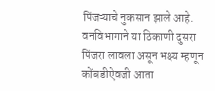पिंजऱ्याचे नुकसान झाले आहे.  वनविभागाने या ठिकाणी दुसरा पिंजरा लावला असून भक्ष्य म्हणून कोंबडीऐवजी आता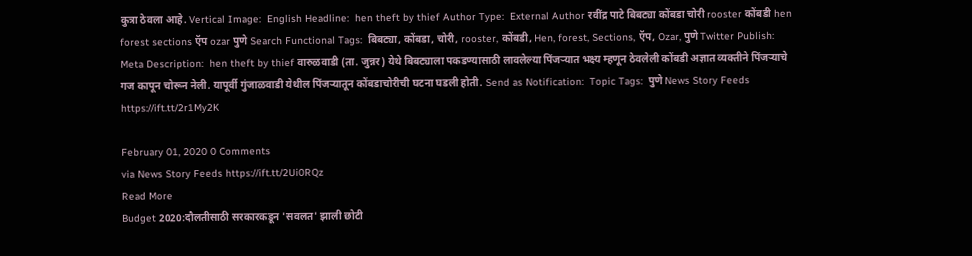कुत्रा ठेवला आहे. Vertical Image:  English Headline:  hen theft by thief Author Type:  External Author रवींद्र पाटे बिबट्या कोंबडा चोरी rooster कोंबडी hen forest sections ऍप ozar पुणे Search Functional Tags:  बिबट्या, कोंबडा, चोरी, rooster, कोंबडी, Hen, forest, Sections, ऍप, Ozar, पुणे Twitter Publish:  Meta Description:  hen theft by thief वारुळवाडी (ता. जुन्नर) येथे बिबट्याला पकडण्यासाठी लावलेल्या पिंजऱ्यात भक्ष्य म्हणून ठेवलेली कोंबडी अज्ञात व्यक्तीने पिंजऱ्याचे गज कापून चोरून नेली. यापूर्वी गुंजाळवाडी येथील पिंजऱ्यातून कोंबडाचोरीची घटना घडली होती. Send as Notification:  Topic Tags:  पुणे News Story Feeds https://ift.tt/2r1My2K

February 01, 2020 0 Comments
via News Story Feeds https://ift.tt/2Ui0RQz
Read More
Budget 2020:दौलतीसाठी सरकारकडून 'सवलत' झाली छोटी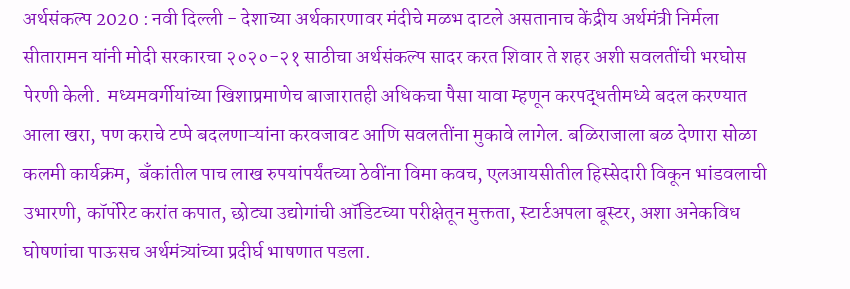अर्थसंकल्प 2020 : नवी दिल्ली - देशाच्या अर्थकारणावर मंदीचे मळभ दाटले असतानाच केंद्रीय अर्थमंत्री निर्मला सीतारामन यांनी मोदी सरकारचा २०२०-२१ साठीचा अर्थसंकल्प सादर करत शिवार ते शहर अशी सवलतींची भरघोस पेरणी केली.  मध्यमवर्गीयांच्या खिशाप्रमाणेच बाजारातही अधिकचा पैसा यावा म्हणून करपद्धतीमध्ये बदल करण्यात आला खरा, पण कराचे टप्पे बदलणाऱ्यांना करवजावट आणि सवलतींना मुकावे लागेल. बळिराजाला बळ देणारा सोळा कलमी कार्यक्रम,  बॅंकांतील पाच लाख रुपयांपर्यंतच्या ठेवींना विमा कवच, एलआयसीतील हिस्सेदारी विकून भांडवलाची उभारणी, कॉर्पोरेट करांत कपात, छोट्या उद्योगांची ऑडिटच्या परीक्षेतून मुक्तता, स्टार्टअपला बूस्टर, अशा अनेकविध घोषणांचा पाऊसच अर्थमंत्र्यांच्या प्रदीर्घ भाषणात पडला.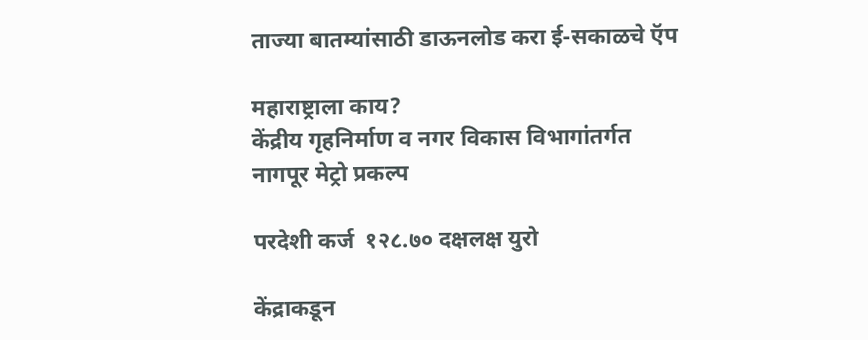ताज्या बातम्यांसाठी डाऊनलोड करा ई-सकाळचे ऍप

महाराष्ट्राला काय?
केंद्रीय गृहनिर्माण व नगर विकास विभागांतर्गत
नागपूर मेट्रो प्रकल्प

परदेशी कर्ज  १२८.७० दक्षलक्ष युरो

केंद्राकडून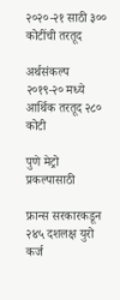२०२०-२१ साठी ३०० कोटींची तरतूद

अर्थसंकल्प २०१९-२० मध्ये आर्थिक तरतूद २८० कोटी

पुणे मेट्रो प्रकल्पासाठी

फ्रान्स सरकारकडून २४५ दशलक्ष युरो कर्ज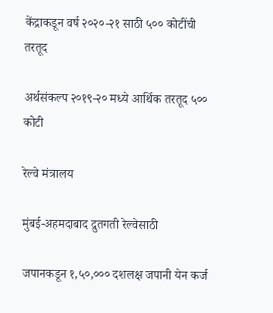केंद्राकडून वर्ष २०२०-२१ साठी ५०० कोटींची तरतूद

अर्थसंकल्प २०१९-२० मध्ये आर्थिक तरतूद ५०० कोटी

रेल्वे मंत्रालय

मुंबई-अहमदाबाद द्रुतगती रेल्वेसाठी

जपानकडून १,५०,००० दशलक्ष जपानी येन कर्ज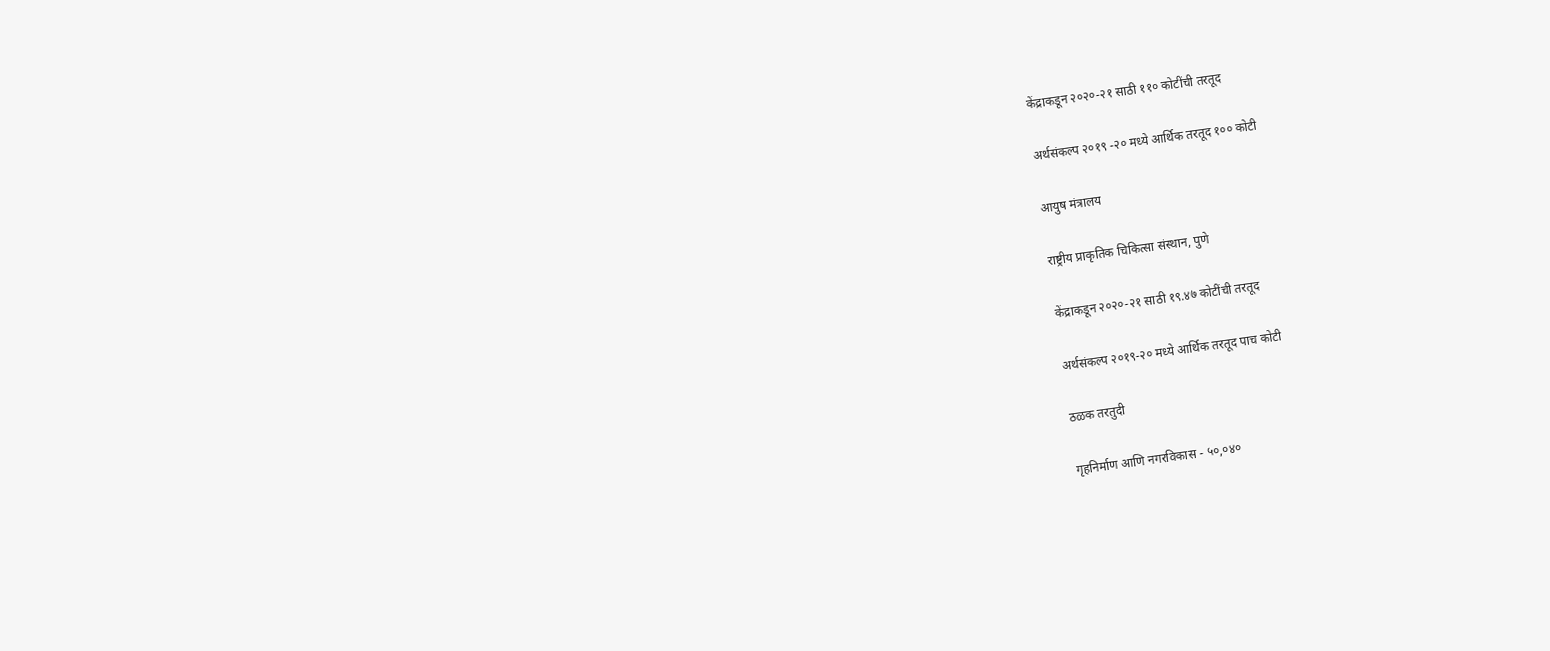केंद्राकडून २०२०-२१ साठी ११० कोटींची तरतूद

अर्थसंकल्प २०१९ -२० मध्ये आर्थिक तरतूद १०० कोटी

आयुष मंत्रालय

राष्ट्रीय प्राकृतिक चिकित्सा संस्थान, पुणे

केंद्राकडून २०२०-२१ साठी १९.४७ कोटींची तरतूद

अर्थसंकल्प २०१९-२० मध्ये आर्थिक तरतूद पाच कोटी

ठळक तरतुदी

गृहनिर्माण आणि नगरविकास - ५०,०४०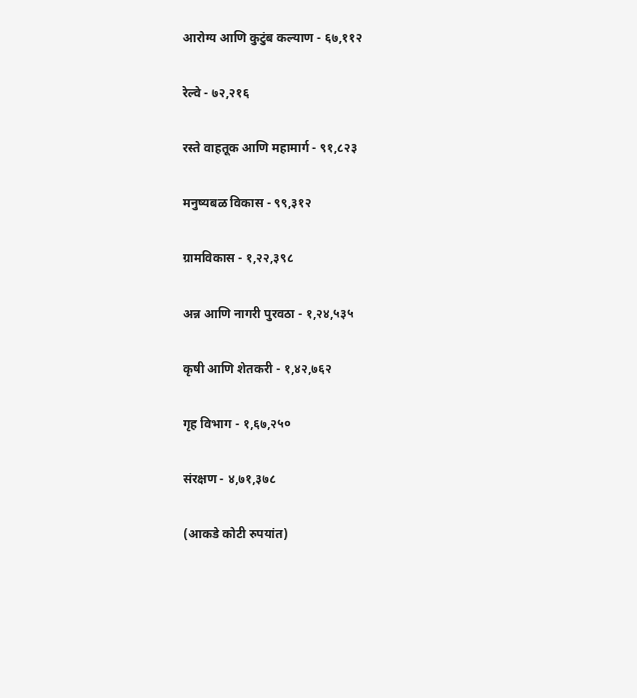आरोग्य आणि कुटुंब कल्याण - ६७,११२

रेल्वे - ७२,२१६

रस्ते वाहतूक आणि महामार्ग - ९१,८२३

मनुष्यबळ विकास - ९९,३१२

ग्रामविकास - १,२२,३९८

अन्न आणि नागरी पुरवठा - १,२४,५३५

कृषी आणि शेतकरी - १,४२,७६२

गृह विभाग - १,६७,२५०

संरक्षण - ४,७१,३७८

(आकडे कोटी रुपयांत)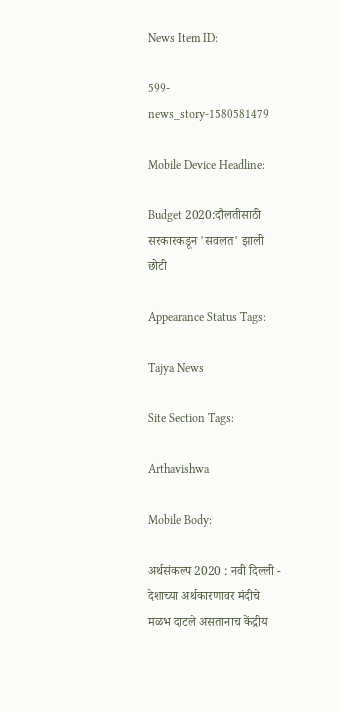News Item ID:

599-news_story-1580581479

Mobile Device Headline:

Budget 2020:दौलतीसाठी सरकारकडून 'सवलत' झाली छोटी

Appearance Status Tags:

Tajya News

Site Section Tags:

Arthavishwa

Mobile Body:

अर्थसंकल्प 2020 : नवी दिल्ली - देशाच्या अर्थकारणावर मंदीचे मळभ दाटले असतानाच केंद्रीय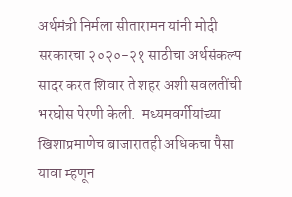अर्थमंत्री निर्मला सीतारामन यांनी मोदी सरकारचा २०२०-२१ साठीचा अर्थसंकल्प सादर करत शिवार ते शहर अशी सवलतींची भरघोस पेरणी केली.  मध्यमवर्गीयांच्या खिशाप्रमाणेच बाजारातही अधिकचा पैसा यावा म्हणून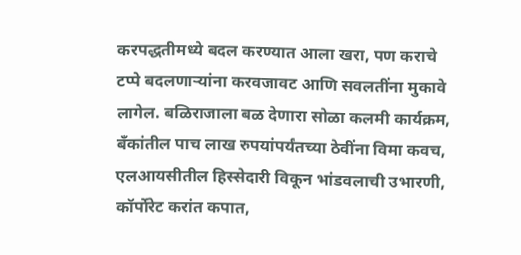करपद्धतीमध्ये बदल करण्यात आला खरा, पण कराचे टप्पे बदलणाऱ्यांना करवजावट आणि सवलतींना मुकावे लागेल. बळिराजाला बळ देणारा सोळा कलमी कार्यक्रम,  बॅंकांतील पाच लाख रुपयांपर्यंतच्या ठेवींना विमा कवच, एलआयसीतील हिस्सेदारी विकून भांडवलाची उभारणी, कॉर्पोरेट करांत कपात,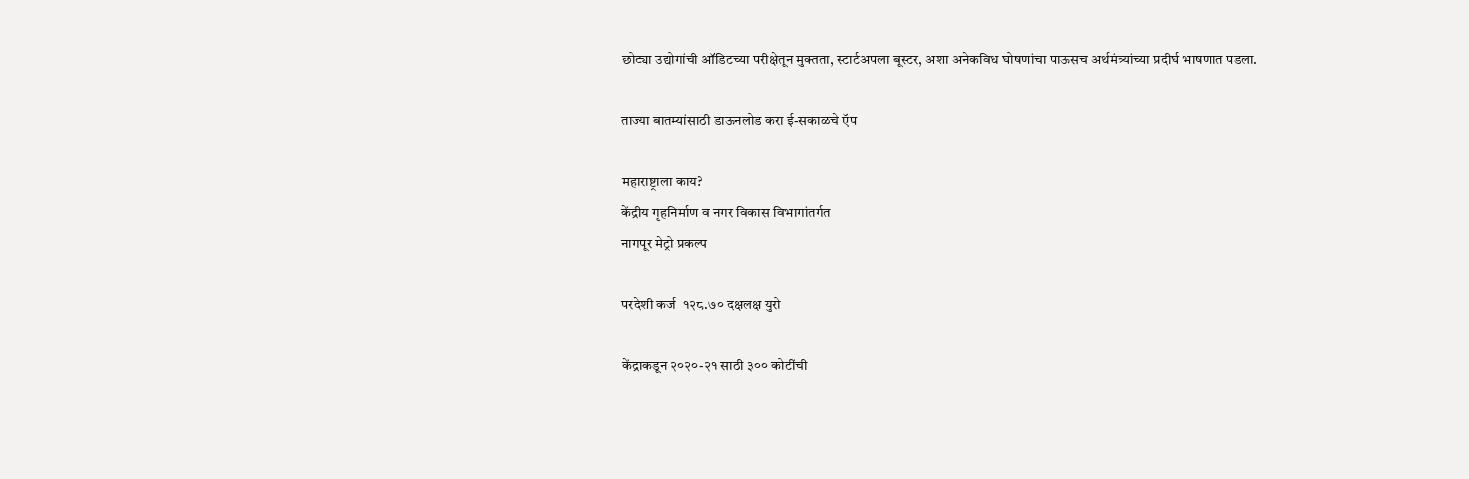छोट्या उद्योगांची ऑडिटच्या परीक्षेतून मुक्तता, स्टार्टअपला बूस्टर, अशा अनेकविध घोषणांचा पाऊसच अर्थमंत्र्यांच्या प्रदीर्घ भाषणात पडला.

ताज्या बातम्यांसाठी डाऊनलोड करा ई-सकाळचे ऍप

महाराष्ट्राला काय?
केंद्रीय गृहनिर्माण व नगर विकास विभागांतर्गत
नागपूर मेट्रो प्रकल्प

परदेशी कर्ज  १२८.७० दक्षलक्ष युरो

केंद्राकडून २०२०-२१ साठी ३०० कोटींची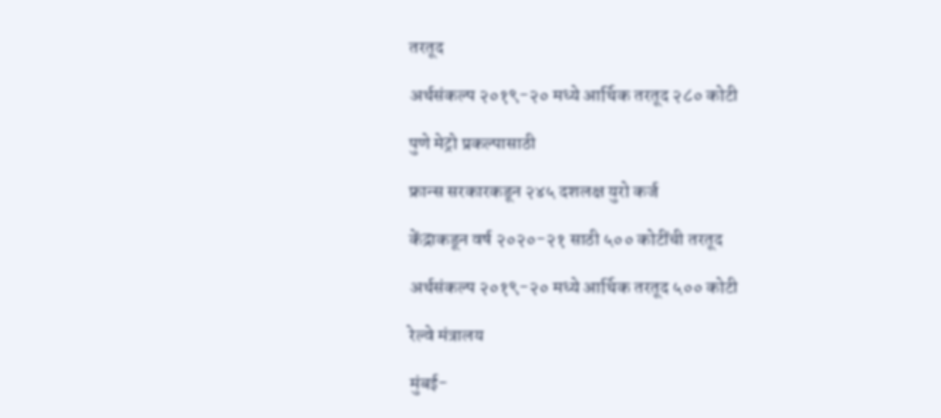तरतूद

अर्थसंकल्प २०१९-२० मध्ये आर्थिक तरतूद २८० कोटी

पुणे मेट्रो प्रकल्पासाठी

फ्रान्स सरकारकडून २४५ दशलक्ष युरो कर्ज

केंद्राकडून वर्ष २०२०-२१ साठी ५०० कोटींची तरतूद

अर्थसंकल्प २०१९-२० मध्ये आर्थिक तरतूद ५०० कोटी

रेल्वे मंत्रालय

मुंबई-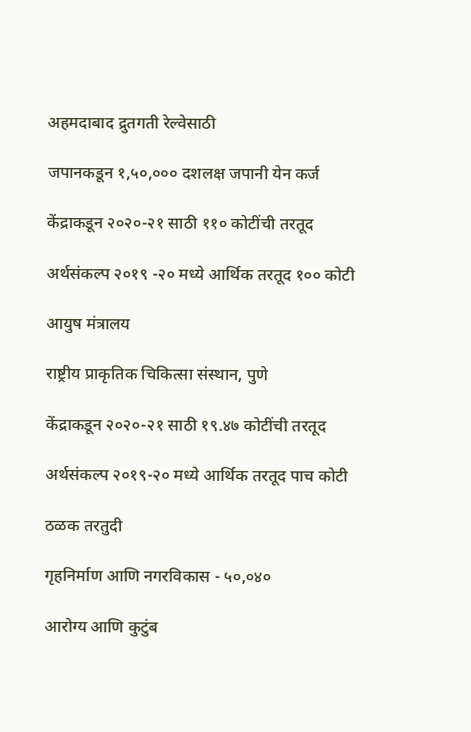अहमदाबाद द्रुतगती रेल्वेसाठी

जपानकडून १,५०,००० दशलक्ष जपानी येन कर्ज

केंद्राकडून २०२०-२१ साठी ११० कोटींची तरतूद

अर्थसंकल्प २०१९ -२० मध्ये आर्थिक तरतूद १०० कोटी

आयुष मंत्रालय

राष्ट्रीय प्राकृतिक चिकित्सा संस्थान, पुणे

केंद्राकडून २०२०-२१ साठी १९.४७ कोटींची तरतूद

अर्थसंकल्प २०१९-२० मध्ये आर्थिक तरतूद पाच कोटी

ठळक तरतुदी

गृहनिर्माण आणि नगरविकास - ५०,०४०

आरोग्य आणि कुटुंब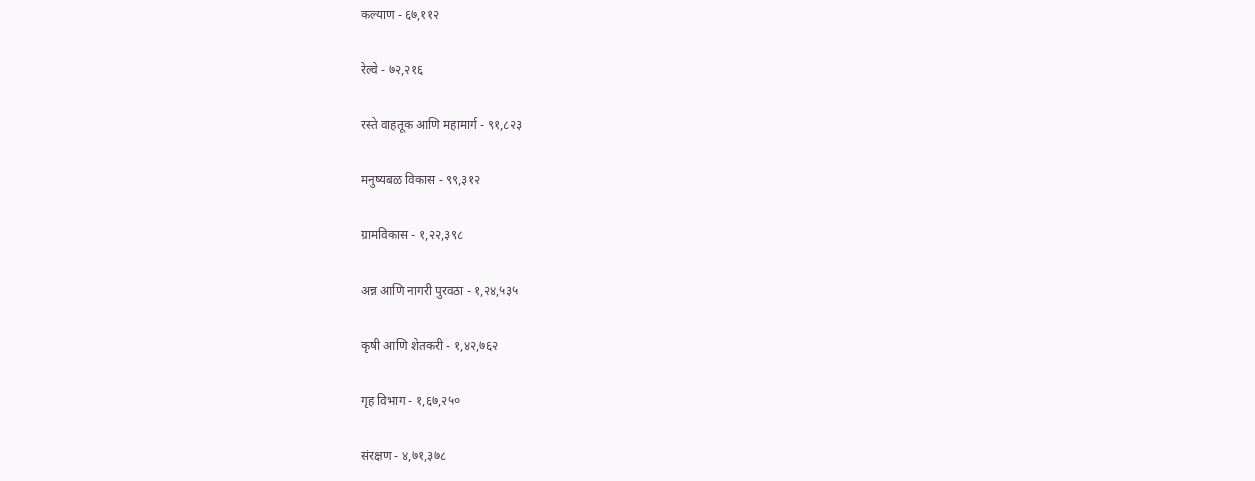कल्याण - ६७,११२

रेल्वे - ७२,२१६

रस्ते वाहतूक आणि महामार्ग - ९१,८२३

मनुष्यबळ विकास - ९९,३१२

ग्रामविकास - १,२२,३९८

अन्न आणि नागरी पुरवठा - १,२४,५३५

कृषी आणि शेतकरी - १,४२,७६२

गृह विभाग - १,६७,२५०

संरक्षण - ४,७१,३७८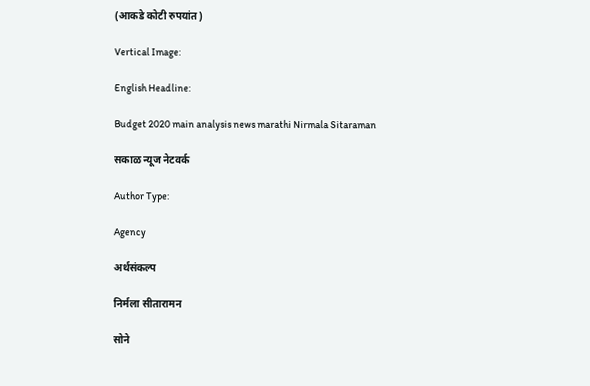(आकडे कोटी रुपयांत)

Vertical Image:

English Headline:

Budget 2020 main analysis news marathi Nirmala Sitaraman

सकाळ न्यूज नेटवर्क

Author Type:

Agency

अर्थसंकल्प

निर्मला सीतारामन

सोने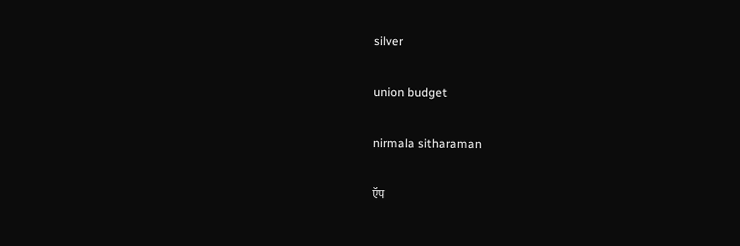silver

union budget

nirmala sitharaman

ऍप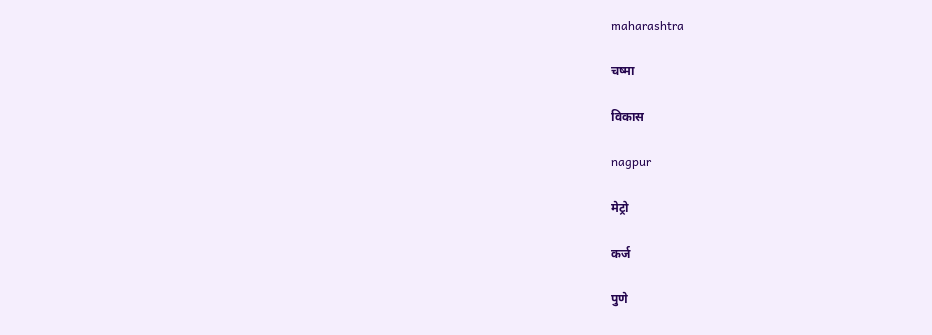maharashtra

चष्मा

विकास

nagpur

मेट्रो

कर्ज

पुणे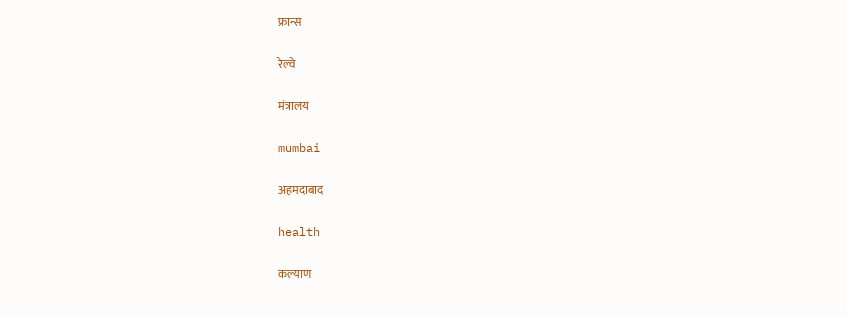फ्रान्स

रेल्वे

मंत्रालय

mumbai

अहमदाबाद

health

कल्याण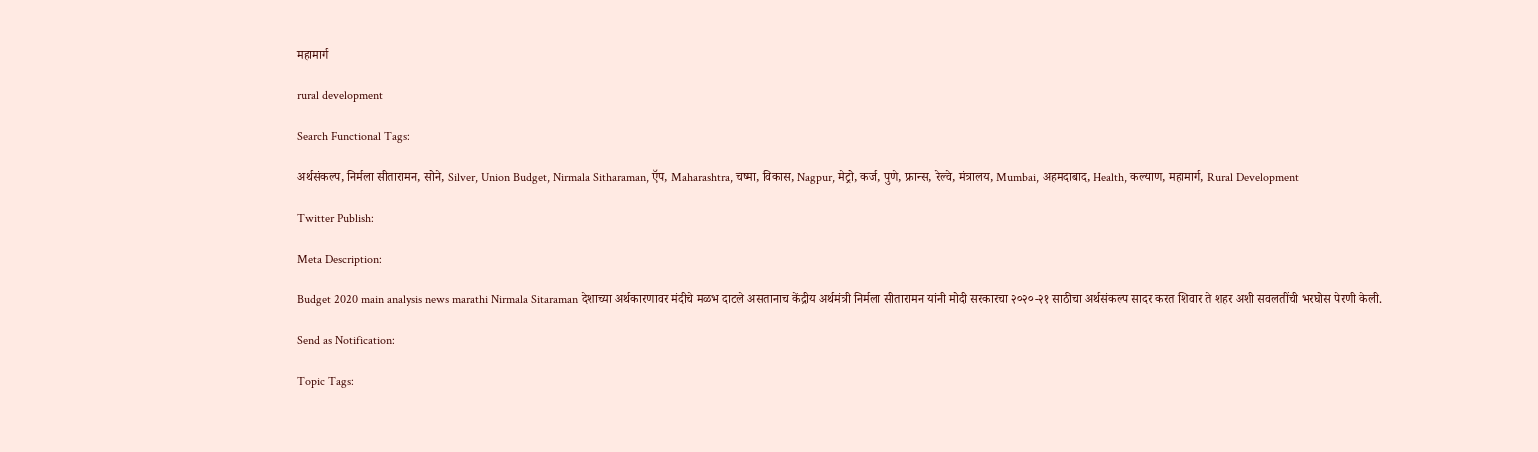महामार्ग

rural development

Search Functional Tags:

अर्थसंकल्प, निर्मला सीतारामन, सोने, Silver, Union Budget, Nirmala Sitharaman, ऍप, Maharashtra, चष्मा, विकास, Nagpur, मेट्रो, कर्ज, पुणे, फ्रान्स, रेल्वे, मंत्रालय, Mumbai, अहमदाबाद, Health, कल्याण, महामार्ग, Rural Development

Twitter Publish:

Meta Description:

Budget 2020 main analysis news marathi Nirmala Sitaraman देशाच्या अर्थकारणावर मंदीचे मळभ दाटले असतानाच केंद्रीय अर्थमंत्री निर्मला सीतारामन यांनी मोदी सरकारचा २०२०-२१ साठीचा अर्थसंकल्प सादर करत शिवार ते शहर अशी सवलतींची भरघोस पेरणी केली.

Send as Notification:

Topic Tags: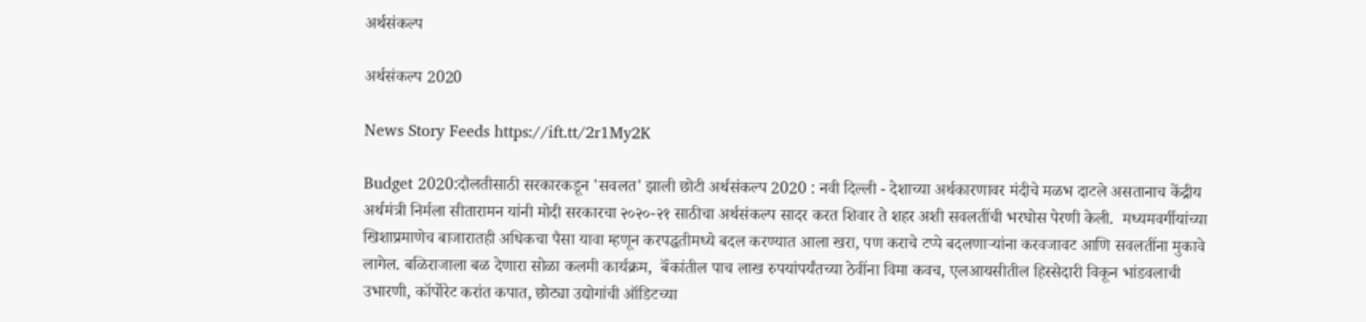अर्थसंकल्प

अर्थसंकल्प 2020

News Story Feeds https://ift.tt/2r1My2K

Budget 2020:दौलतीसाठी सरकारकडून 'सवलत' झाली छोटी अर्थसंकल्प 2020 : नवी दिल्ली - देशाच्या अर्थकारणावर मंदीचे मळभ दाटले असतानाच केंद्रीय अर्थमंत्री निर्मला सीतारामन यांनी मोदी सरकारचा २०२०-२१ साठीचा अर्थसंकल्प सादर करत शिवार ते शहर अशी सवलतींची भरघोस पेरणी केली.  मध्यमवर्गीयांच्या खिशाप्रमाणेच बाजारातही अधिकचा पैसा यावा म्हणून करपद्धतीमध्ये बदल करण्यात आला खरा, पण कराचे टप्पे बदलणाऱ्यांना करवजावट आणि सवलतींना मुकावे लागेल. बळिराजाला बळ देणारा सोळा कलमी कार्यक्रम,  बॅंकांतील पाच लाख रुपयांपर्यंतच्या ठेवींना विमा कवच, एलआयसीतील हिस्सेदारी विकून भांडवलाची उभारणी, कॉर्पोरेट करांत कपात, छोट्या उद्योगांची ऑडिटच्या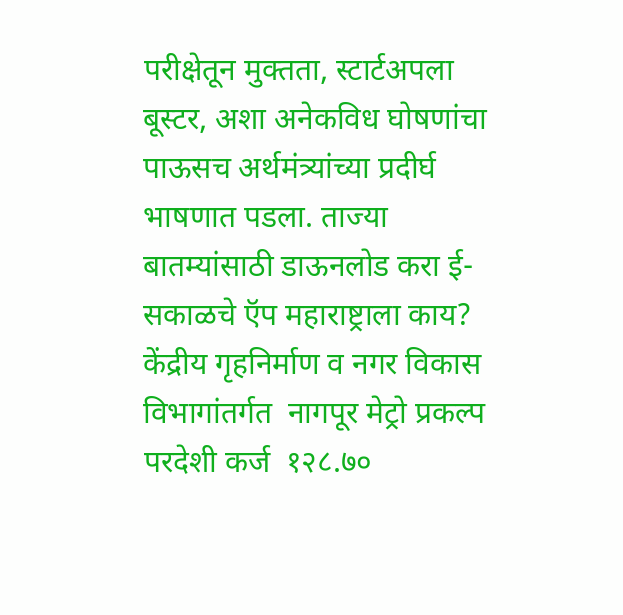परीक्षेतून मुक्तता, स्टार्टअपला बूस्टर, अशा अनेकविध घोषणांचा पाऊसच अर्थमंत्र्यांच्या प्रदीर्घ भाषणात पडला. ताज्या बातम्यांसाठी डाऊनलोड करा ई-सकाळचे ऍप महाराष्ट्राला काय? केंद्रीय गृहनिर्माण व नगर विकास विभागांतर्गत  नागपूर मेट्रो प्रकल्प  परदेशी कर्ज  १२८.७०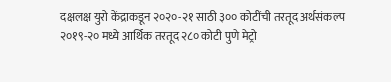दक्षलक्ष युरो केंद्राकडून २०२०-२१ साठी ३०० कोटींची तरतूद अर्थसंकल्प २०१९-२० मध्ये आर्थिक तरतूद २८० कोटी पुणे मेट्रो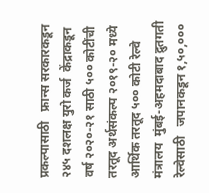प्रकल्पासाठी   फ्रान्स सरकारकडून २४५ दशलक्ष युरो कर्ज  केंद्राकडून वर्ष २०२०-२१ साठी ५०० कोटींची तरतूद अर्थसंकल्प २०१९-२० मध्ये आर्थिक तरतूद ५०० कोटी रेल्वे मंत्रालय  मुंबई-अहमदाबाद द्रुतगती रेल्वेसाठी   जपानकडून १,५०,०००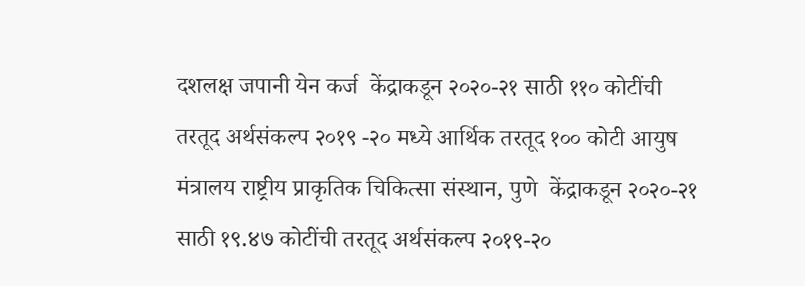दशलक्ष जपानी येन कर्ज  केंद्राकडून २०२०-२१ साठी ११० कोटींची तरतूद अर्थसंकल्प २०१९ -२० मध्ये आर्थिक तरतूद १०० कोटी आयुष मंत्रालय राष्ट्रीय प्राकृतिक चिकित्सा संस्थान, पुणे  केंद्राकडून २०२०-२१ साठी १९.४७ कोटींची तरतूद अर्थसंकल्प २०१९-२०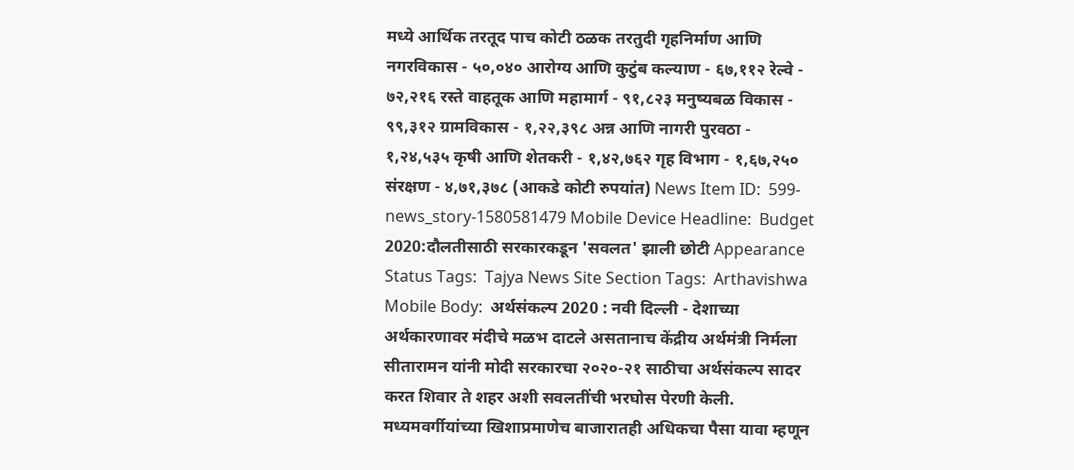मध्ये आर्थिक तरतूद पाच कोटी ठळक तरतुदी गृहनिर्माण आणि नगरविकास - ५०,०४० आरोग्य आणि कुटुंब कल्याण - ६७,११२ रेल्वे - ७२,२१६ रस्ते वाहतूक आणि महामार्ग - ९१,८२३ मनुष्यबळ विकास - ९९,३१२ ग्रामविकास - १,२२,३९८ अन्न आणि नागरी पुरवठा - १,२४,५३५ कृषी आणि शेतकरी - १,४२,७६२ गृह विभाग - १,६७,२५० संरक्षण - ४,७१,३७८ (आकडे कोटी रुपयांत) News Item ID:  599-news_story-1580581479 Mobile Device Headline:  Budget 2020:दौलतीसाठी सरकारकडून 'सवलत' झाली छोटी Appearance Status Tags:  Tajya News Site Section Tags:  Arthavishwa Mobile Body:  अर्थसंकल्प 2020 : नवी दिल्ली - देशाच्या अर्थकारणावर मंदीचे मळभ दाटले असतानाच केंद्रीय अर्थमंत्री निर्मला सीतारामन यांनी मोदी सरकारचा २०२०-२१ साठीचा अर्थसंकल्प सादर करत शिवार ते शहर अशी सवलतींची भरघोस पेरणी केली.  मध्यमवर्गीयांच्या खिशाप्रमाणेच बाजारातही अधिकचा पैसा यावा म्हणून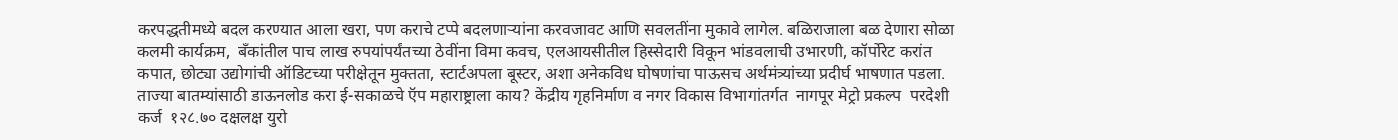करपद्धतीमध्ये बदल करण्यात आला खरा, पण कराचे टप्पे बदलणाऱ्यांना करवजावट आणि सवलतींना मुकावे लागेल. बळिराजाला बळ देणारा सोळा कलमी कार्यक्रम,  बॅंकांतील पाच लाख रुपयांपर्यंतच्या ठेवींना विमा कवच, एलआयसीतील हिस्सेदारी विकून भांडवलाची उभारणी, कॉर्पोरेट करांत कपात, छोट्या उद्योगांची ऑडिटच्या परीक्षेतून मुक्तता, स्टार्टअपला बूस्टर, अशा अनेकविध घोषणांचा पाऊसच अर्थमंत्र्यांच्या प्रदीर्घ भाषणात पडला. ताज्या बातम्यांसाठी डाऊनलोड करा ई-सकाळचे ऍप महाराष्ट्राला काय? केंद्रीय गृहनिर्माण व नगर विकास विभागांतर्गत  नागपूर मेट्रो प्रकल्प  परदेशी कर्ज  १२८.७० दक्षलक्ष युरो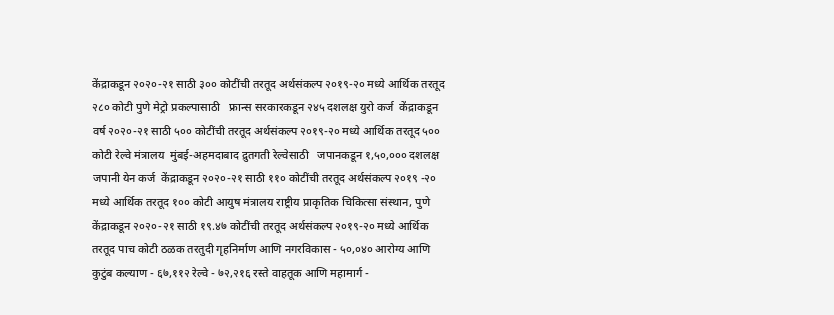केंद्राकडून २०२०-२१ साठी ३०० कोटींची तरतूद अर्थसंकल्प २०१९-२० मध्ये आर्थिक तरतूद २८० कोटी पुणे मेट्रो प्रकल्पासाठी   फ्रान्स सरकारकडून २४५ दशलक्ष युरो कर्ज  केंद्राकडून वर्ष २०२०-२१ साठी ५०० कोटींची तरतूद अर्थसंकल्प २०१९-२० मध्ये आर्थिक तरतूद ५०० कोटी रेल्वे मंत्रालय  मुंबई-अहमदाबाद द्रुतगती रेल्वेसाठी   जपानकडून १,५०,००० दशलक्ष जपानी येन कर्ज  केंद्राकडून २०२०-२१ साठी ११० कोटींची तरतूद अर्थसंकल्प २०१९ -२० मध्ये आर्थिक तरतूद १०० कोटी आयुष मंत्रालय राष्ट्रीय प्राकृतिक चिकित्सा संस्थान, पुणे  केंद्राकडून २०२०-२१ साठी १९.४७ कोटींची तरतूद अर्थसंकल्प २०१९-२० मध्ये आर्थिक तरतूद पाच कोटी ठळक तरतुदी गृहनिर्माण आणि नगरविकास - ५०,०४० आरोग्य आणि कुटुंब कल्याण - ६७,११२ रेल्वे - ७२,२१६ रस्ते वाहतूक आणि महामार्ग -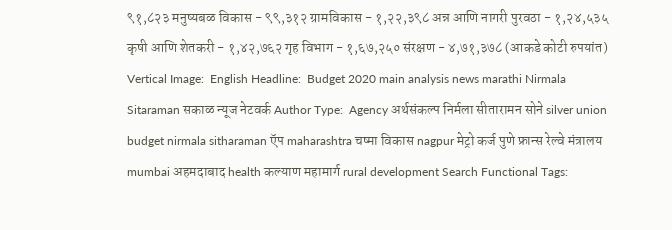९१,८२३ मनुष्यबळ विकास - ९९,३१२ ग्रामविकास - १,२२,३९८ अन्न आणि नागरी पुरवठा - १,२४,५३५ कृषी आणि शेतकरी - १,४२,७६२ गृह विभाग - १,६७,२५० संरक्षण - ४,७१,३७८ (आकडे कोटी रुपयांत) Vertical Image:  English Headline:  Budget 2020 main analysis news marathi Nirmala Sitaraman सकाळ न्यूज नेटवर्क Author Type:  Agency अर्थसंकल्प निर्मला सीतारामन सोने silver union budget nirmala sitharaman ऍप maharashtra चष्मा विकास nagpur मेट्रो कर्ज पुणे फ्रान्स रेल्वे मंत्रालय mumbai अहमदाबाद health कल्याण महामार्ग rural development Search Functional Tags: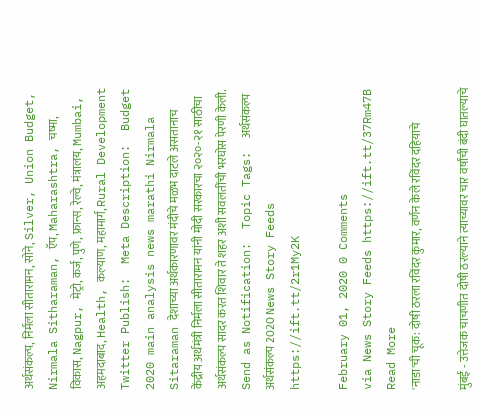अर्थसंकल्प, निर्मला सीतारामन, सोने, Silver, Union Budget, Nirmala Sitharaman, ऍप, Maharashtra, चष्मा, विकास, Nagpur, मेट्रो, कर्ज, पुणे, फ्रान्स, रेल्वे, मंत्रालय, Mumbai, अहमदाबाद, Health, कल्याण, महामार्ग, Rural Development Twitter Publish:  Meta Description:  Budget 2020 main analysis news marathi Nirmala Sitaraman देशाच्या अर्थकारणावर मंदीचे मळभ दाटले असतानाच केंद्रीय अर्थमंत्री निर्मला सीतारामन यांनी मोदी सरकारचा २०२०-२१ साठीचा अर्थसंकल्प सादर करत शिवार ते शहर अशी सवलतींची भरघोस पेरणी केली. Send as Notification:  Topic Tags:  अर्थसंकल्प अर्थसंकल्प 2020 News Story Feeds https://ift.tt/2r1My2K

February 01, 2020 0 Comments
via News Story Feeds https://ift.tt/37Rm47B
Read More
'नाडा'ची चूक: दोषी ठरला रविंदर कुमार, वर्णन केले रविंदर दहियाचे

मुंबई - उत्तेजक चाचणीत दोषी ठरल्याने त्याच्यावर चार वर्षांची बंदी घातल्याचे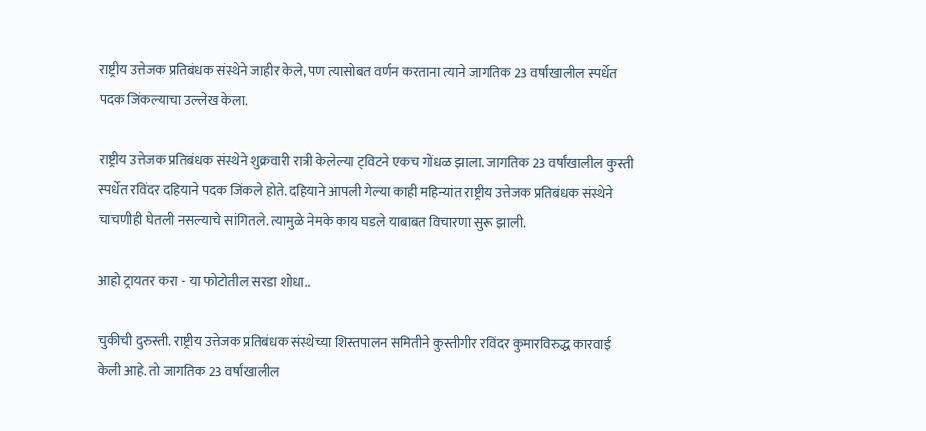राष्ट्रीय उत्तेजक प्रतिबंधक संस्थेने जाहीर केले, पण त्यासोबत वर्णन करताना त्याने जागतिक 23 वर्षांखालील स्पर्धेत पदक जिंकल्याचा उल्लेख केला.

राष्ट्रीय उत्तेजक प्रतिबंधक संस्थेने शुक्रवारी रात्री केलेल्या ट्‌विटने एकच गोंधळ झाला. जागतिक 23 वर्षांखालील कुस्ती स्पर्धेत रविंदर दहियाने पदक जिंकले होते. दहियाने आपली गेल्या काही महिन्यांत राष्ट्रीय उत्तेजक प्रतिबंधक संस्थेने चाचणीही घेतली नसल्याचे सांगितले. त्यामुळे नेमके काय घडले याबाबत विचारणा सुरू झाली.

आहो ट्रायतर करा - या फोटोतील सरडा शोधा..

चुकीची दुरुस्ती. राष्ट्रीय उत्तेजक प्रतिबंधक संस्थेच्या शिस्तपालन समितीने कुस्तीगीर रविंदर कुमारविरुद्ध कारवाई केली आहे. तो जागतिक 23 वर्षांखालील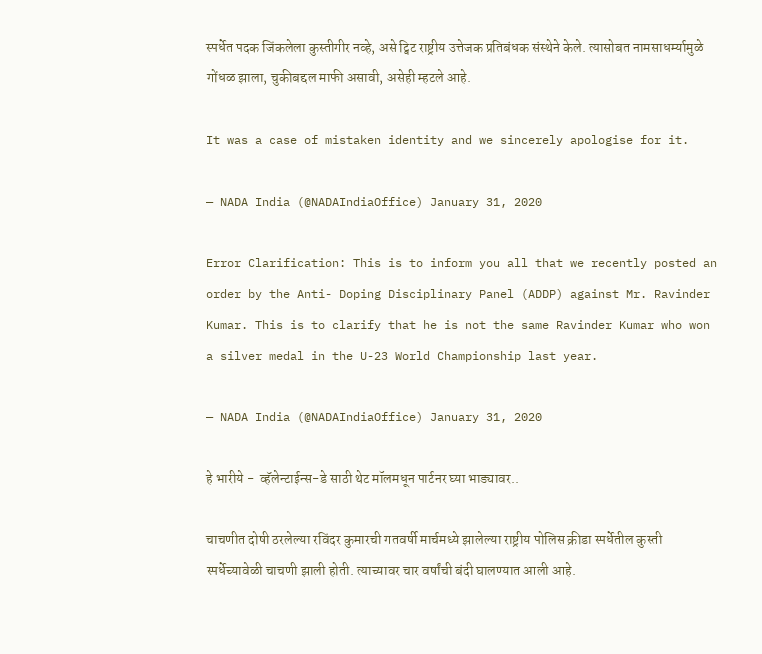स्पर्धेत पदक जिंकलेला कुस्तीगीर नव्हे, असे ट्विट राष्ट्रीय उत्तेजक प्रतिबंधक संस्थेने केले. त्यासोबत नामसाधर्म्यामुळे गोंधळ झाला, चुकीबद्दल माफी असावी, असेही म्हटले आहे.

It was a case of mistaken identity and we sincerely apologise for it.

— NADA India (@NADAIndiaOffice) January 31, 2020

Error Clarification: This is to inform you all that we recently posted an order by the Anti- Doping Disciplinary Panel (ADDP) against Mr. Ravinder Kumar. This is to clarify that he is not the same Ravinder Kumar who won a silver medal in the U-23 World Championship last year.

— NADA India (@NADAIndiaOffice) January 31, 2020

हे भारीये -  व्हॅलेन्टाईन्स-डे साठी थेट मॉलमधून पार्टनर घ्या भाड्यावर..

चाचणीत दोषी ठरलेल्या रविंदर कुमारची गतवर्षी मार्चमध्ये झालेल्या राष्ट्रीय पोलिस क्रीडा स्पर्धेतील कुस्ती स्पर्धेच्यावेळी चाचणी झाली होती. त्याच्यावर चार वर्षांची बंदी घालण्यात आली आहे.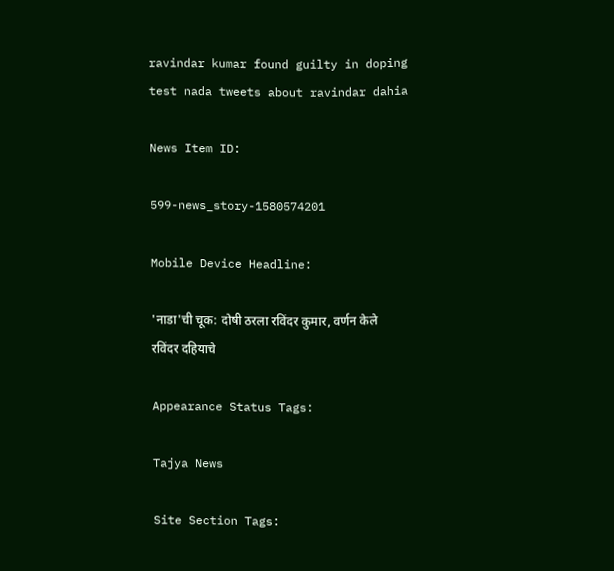ravindar kumar found guilty in doping test nada tweets about ravindar dahia

News Item ID:

599-news_story-1580574201

Mobile Device Headline:

'नाडा'ची चूक: दोषी ठरला रविंदर कुमार, वर्णन केले रविंदर दहियाचे

Appearance Status Tags:

Tajya News

Site Section Tags: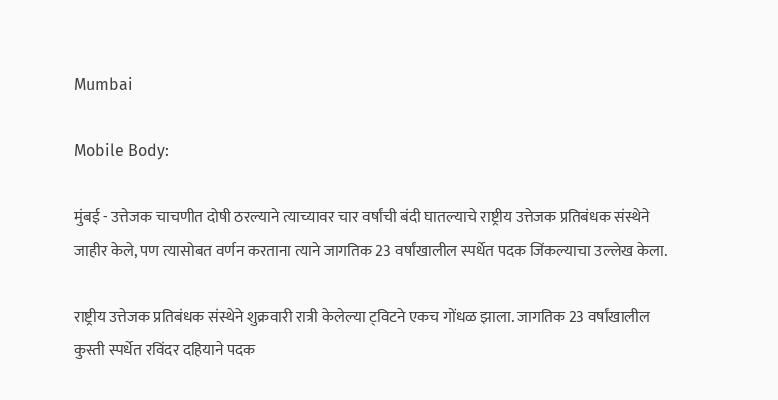Mumbai

Mobile Body:

मुंबई - उत्तेजक चाचणीत दोषी ठरल्याने त्याच्यावर चार वर्षांची बंदी घातल्याचे राष्ट्रीय उत्तेजक प्रतिबंधक संस्थेने जाहीर केले, पण त्यासोबत वर्णन करताना त्याने जागतिक 23 वर्षांखालील स्पर्धेत पदक जिंकल्याचा उल्लेख केला.

राष्ट्रीय उत्तेजक प्रतिबंधक संस्थेने शुक्रवारी रात्री केलेल्या ट्‌विटने एकच गोंधळ झाला. जागतिक 23 वर्षांखालील कुस्ती स्पर्धेत रविंदर दहियाने पदक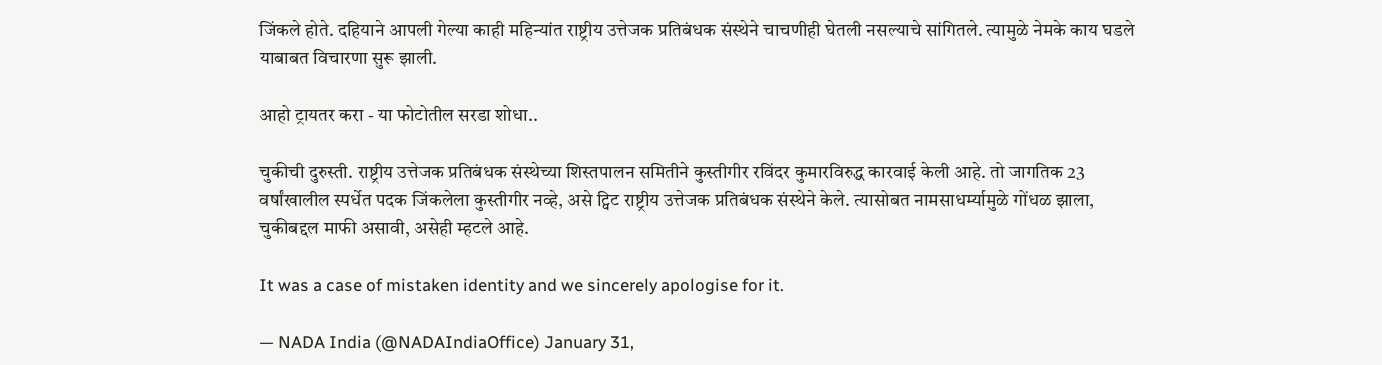जिंकले होते. दहियाने आपली गेल्या काही महिन्यांत राष्ट्रीय उत्तेजक प्रतिबंधक संस्थेने चाचणीही घेतली नसल्याचे सांगितले. त्यामुळे नेमके काय घडले याबाबत विचारणा सुरू झाली.

आहो ट्रायतर करा - या फोटोतील सरडा शोधा..

चुकीची दुरुस्ती. राष्ट्रीय उत्तेजक प्रतिबंधक संस्थेच्या शिस्तपालन समितीने कुस्तीगीर रविंदर कुमारविरुद्ध कारवाई केली आहे. तो जागतिक 23 वर्षांखालील स्पर्धेत पदक जिंकलेला कुस्तीगीर नव्हे, असे ट्विट राष्ट्रीय उत्तेजक प्रतिबंधक संस्थेने केले. त्यासोबत नामसाधर्म्यामुळे गोंधळ झाला, चुकीबद्दल माफी असावी, असेही म्हटले आहे.

It was a case of mistaken identity and we sincerely apologise for it.

— NADA India (@NADAIndiaOffice) January 31,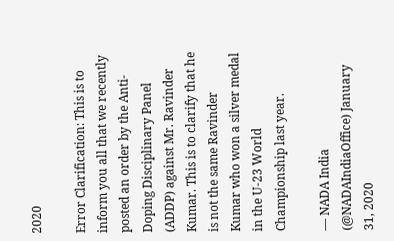2020

Error Clarification: This is to inform you all that we recently posted an order by the Anti- Doping Disciplinary Panel (ADDP) against Mr. Ravinder Kumar. This is to clarify that he is not the same Ravinder Kumar who won a silver medal in the U-23 World Championship last year.

— NADA India (@NADAIndiaOffice) January 31, 2020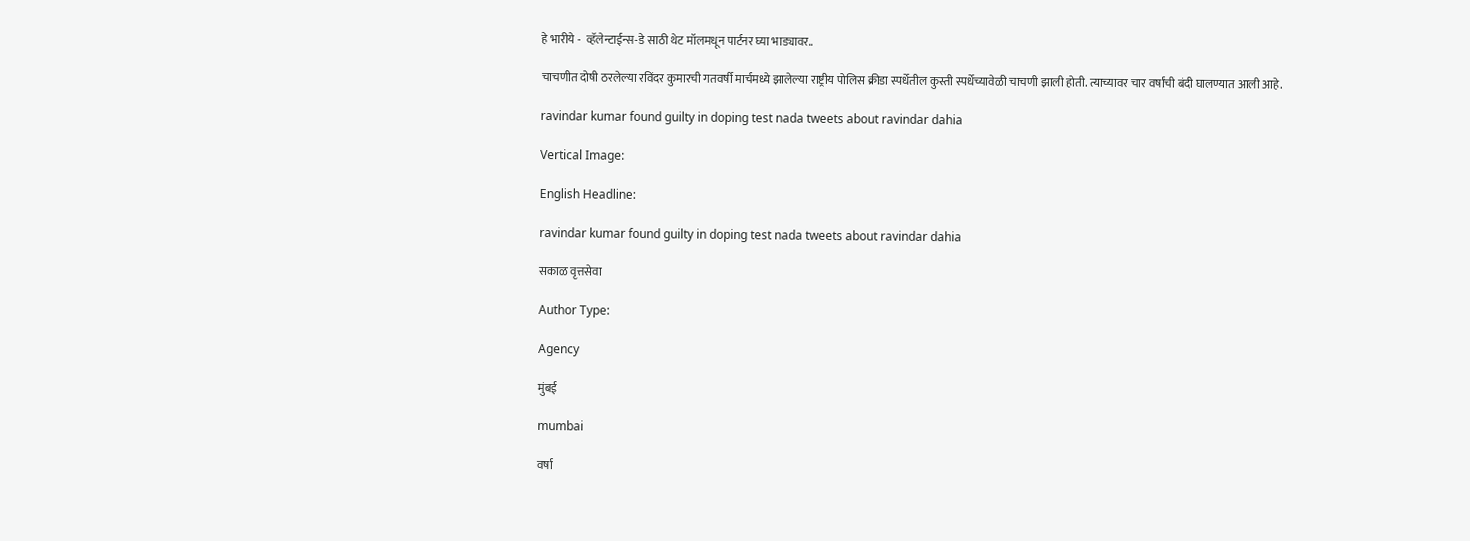हे भारीये -  व्हॅलेन्टाईन्स-डे साठी थेट मॉलमधून पार्टनर घ्या भाड्यावर..

चाचणीत दोषी ठरलेल्या रविंदर कुमारची गतवर्षी मार्चमध्ये झालेल्या राष्ट्रीय पोलिस क्रीडा स्पर्धेतील कुस्ती स्पर्धेच्यावेळी चाचणी झाली होती. त्याच्यावर चार वर्षांची बंदी घालण्यात आली आहे.

ravindar kumar found guilty in doping test nada tweets about ravindar dahia

Vertical Image:

English Headline:

ravindar kumar found guilty in doping test nada tweets about ravindar dahia

सकाळ वृत्तसेवा

Author Type:

Agency

मुंबई

mumbai

वर्षा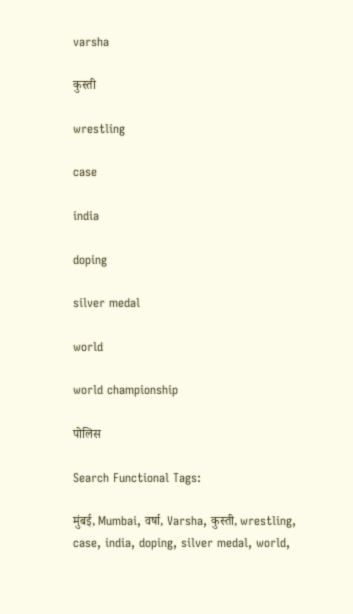varsha

कुस्ती

wrestling

case

india

doping

silver medal

world

world championship

पोलिस

Search Functional Tags:

मुंबई, Mumbai, वर्षा, Varsha, कुस्ती, wrestling, case, india, doping, silver medal, world,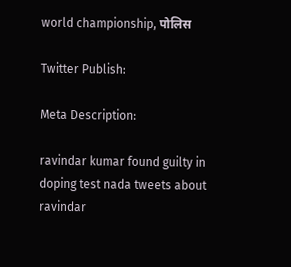world championship, पोलिस

Twitter Publish:

Meta Description:

ravindar kumar found guilty in doping test nada tweets about ravindar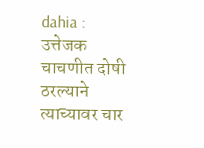dahia : उत्तेजक चाचणीत दोषी ठरल्याने त्याच्यावर चार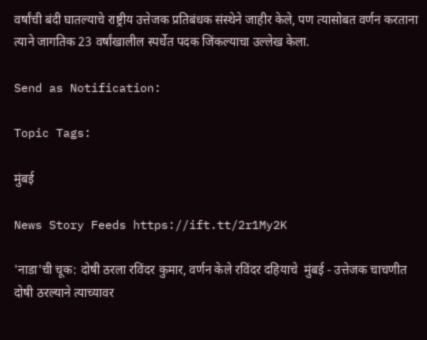वर्षांची बंदी घातल्याचे राष्ट्रीय उत्तेजक प्रतिबंधक संस्थेने जाहीर केले, पण त्यासोबत वर्णन करताना त्याने जागतिक 23 वर्षांखालील स्पर्धेत पदक जिंकल्याचा उल्लेख केला.

Send as Notification:

Topic Tags:

मुंबई

News Story Feeds https://ift.tt/2r1My2K

'नाडा'ची चूक: दोषी ठरला रविंदर कुमार, वर्णन केले रविंदर दहियाचे  मुंबई - उत्तेजक चाचणीत दोषी ठरल्याने त्याच्यावर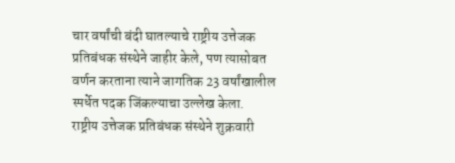चार वर्षांची बंदी घातल्याचे राष्ट्रीय उत्तेजक प्रतिबंधक संस्थेने जाहीर केले, पण त्यासोबत वर्णन करताना त्याने जागतिक 23 वर्षांखालील स्पर्धेत पदक जिंकल्याचा उल्लेख केला.  राष्ट्रीय उत्तेजक प्रतिबंधक संस्थेने शुक्रवारी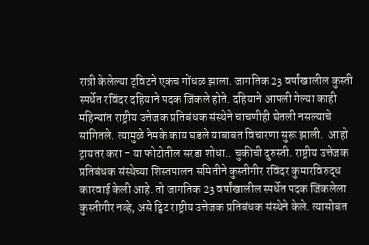रात्री केलेल्या ट्‌विटने एकच गोंधळ झाला. जागतिक 23 वर्षांखालील कुस्ती स्पर्धेत रविंदर दहियाने पदक जिंकले होते. दहियाने आपली गेल्या काही महिन्यांत राष्ट्रीय उत्तेजक प्रतिबंधक संस्थेने चाचणीही घेतली नसल्याचे सांगितले. त्यामुळे नेमके काय घडले याबाबत विचारणा सुरू झाली.  आहो ट्रायतर करा - या फोटोतील सरडा शोधा.. चुकीची दुरुस्ती. राष्ट्रीय उत्तेजक प्रतिबंधक संस्थेच्या शिस्तपालन समितीने कुस्तीगीर रविंदर कुमारविरुद्ध कारवाई केली आहे. तो जागतिक 23 वर्षांखालील स्पर्धेत पदक जिंकलेला कुस्तीगीर नव्हे, असे ट्विट राष्ट्रीय उत्तेजक प्रतिबंधक संस्थेने केले. त्यासोबत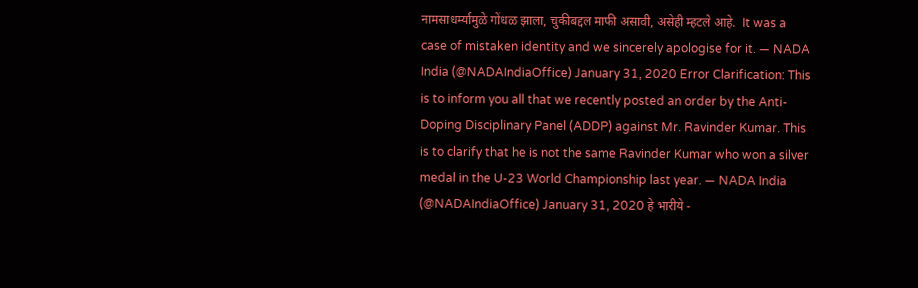नामसाधर्म्यामुळे गोंधळ झाला, चुकीबद्दल माफी असावी, असेही म्हटले आहे.  It was a case of mistaken identity and we sincerely apologise for it. — NADA India (@NADAIndiaOffice) January 31, 2020 Error Clarification: This is to inform you all that we recently posted an order by the Anti- Doping Disciplinary Panel (ADDP) against Mr. Ravinder Kumar. This is to clarify that he is not the same Ravinder Kumar who won a silver medal in the U-23 World Championship last year. — NADA India (@NADAIndiaOffice) January 31, 2020 हे भारीये -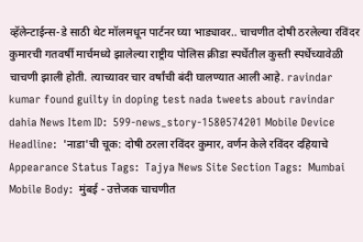व्हॅलेन्टाईन्स-डे साठी थेट मॉलमधून पार्टनर घ्या भाड्यावर.. चाचणीत दोषी ठरलेल्या रविंदर कुमारची गतवर्षी मार्चमध्ये झालेल्या राष्ट्रीय पोलिस क्रीडा स्पर्धेतील कुस्ती स्पर्धेच्यावेळी चाचणी झाली होती. त्याच्यावर चार वर्षांची बंदी घालण्यात आली आहे. ravindar kumar found guilty in doping test nada tweets about ravindar dahia News Item ID:  599-news_story-1580574201 Mobile Device Headline:  'नाडा'ची चूक: दोषी ठरला रविंदर कुमार, वर्णन केले रविंदर दहियाचे  Appearance Status Tags:  Tajya News Site Section Tags:  Mumbai Mobile Body:  मुंबई - उत्तेजक चाचणीत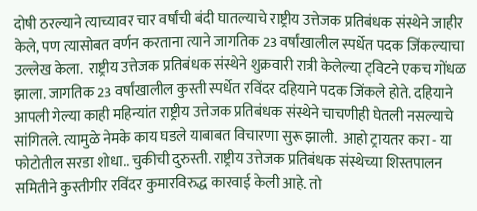दोषी ठरल्याने त्याच्यावर चार वर्षांची बंदी घातल्याचे राष्ट्रीय उत्तेजक प्रतिबंधक संस्थेने जाहीर केले, पण त्यासोबत वर्णन करताना त्याने जागतिक 23 वर्षांखालील स्पर्धेत पदक जिंकल्याचा उल्लेख केला.  राष्ट्रीय उत्तेजक प्रतिबंधक संस्थेने शुक्रवारी रात्री केलेल्या ट्‌विटने एकच गोंधळ झाला. जागतिक 23 वर्षांखालील कुस्ती स्पर्धेत रविंदर दहियाने पदक जिंकले होते. दहियाने आपली गेल्या काही महिन्यांत राष्ट्रीय उत्तेजक प्रतिबंधक संस्थेने चाचणीही घेतली नसल्याचे सांगितले. त्यामुळे नेमके काय घडले याबाबत विचारणा सुरू झाली.  आहो ट्रायतर करा - या फोटोतील सरडा शोधा.. चुकीची दुरुस्ती. राष्ट्रीय उत्तेजक प्रतिबंधक संस्थेच्या शिस्तपालन समितीने कुस्तीगीर रविंदर कुमारविरुद्ध कारवाई केली आहे. तो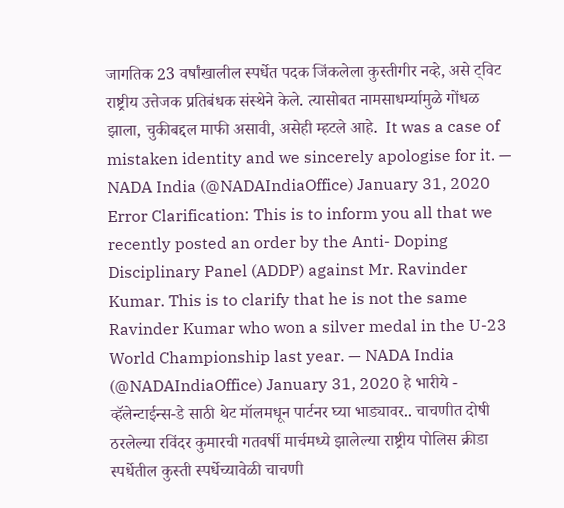जागतिक 23 वर्षांखालील स्पर्धेत पदक जिंकलेला कुस्तीगीर नव्हे, असे ट्विट राष्ट्रीय उत्तेजक प्रतिबंधक संस्थेने केले. त्यासोबत नामसाधर्म्यामुळे गोंधळ झाला, चुकीबद्दल माफी असावी, असेही म्हटले आहे.  It was a case of mistaken identity and we sincerely apologise for it. — NADA India (@NADAIndiaOffice) January 31, 2020 Error Clarification: This is to inform you all that we recently posted an order by the Anti- Doping Disciplinary Panel (ADDP) against Mr. Ravinder Kumar. This is to clarify that he is not the same Ravinder Kumar who won a silver medal in the U-23 World Championship last year. — NADA India (@NADAIndiaOffice) January 31, 2020 हे भारीये -  व्हॅलेन्टाईन्स-डे साठी थेट मॉलमधून पार्टनर घ्या भाड्यावर.. चाचणीत दोषी ठरलेल्या रविंदर कुमारची गतवर्षी मार्चमध्ये झालेल्या राष्ट्रीय पोलिस क्रीडा स्पर्धेतील कुस्ती स्पर्धेच्यावेळी चाचणी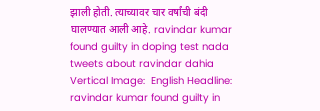झाली होती. त्याच्यावर चार वर्षांची बंदी घालण्यात आली आहे. ravindar kumar found guilty in doping test nada tweets about ravindar dahia Vertical Image:  English Headline:  ravindar kumar found guilty in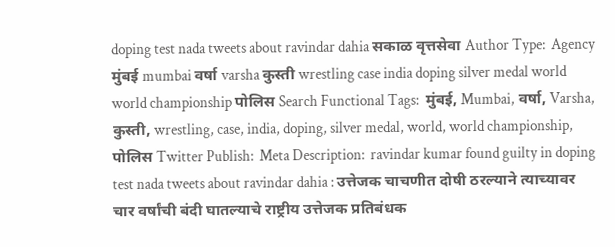doping test nada tweets about ravindar dahia सकाळ वृत्तसेवा Author Type:  Agency मुंबई mumbai वर्षा varsha कुस्ती wrestling case india doping silver medal world world championship पोलिस Search Functional Tags:  मुंबई, Mumbai, वर्षा, Varsha, कुस्ती, wrestling, case, india, doping, silver medal, world, world championship, पोलिस Twitter Publish:  Meta Description:  ravindar kumar found guilty in doping test nada tweets about ravindar dahia : उत्तेजक चाचणीत दोषी ठरल्याने त्याच्यावर चार वर्षांची बंदी घातल्याचे राष्ट्रीय उत्तेजक प्रतिबंधक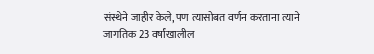संस्थेने जाहीर केले, पण त्यासोबत वर्णन करताना त्याने जागतिक 23 वर्षांखालील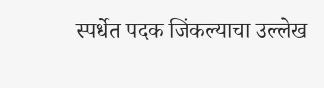स्पर्धेत पदक जिंकल्याचा उल्लेख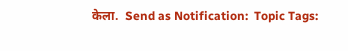केला.  Send as Notification:  Topic Tags: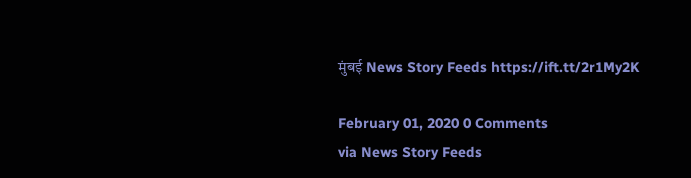मुंबई News Story Feeds https://ift.tt/2r1My2K

February 01, 2020 0 Comments
via News Story Feeds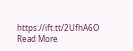https://ift.tt/2UfhA6O
Read More